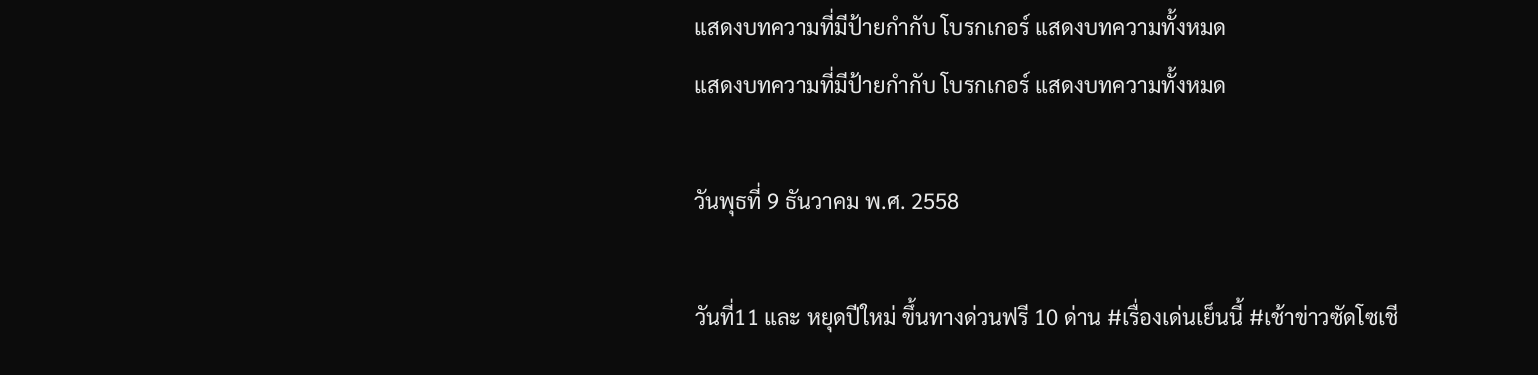แสดงบทความที่มีป้ายกำกับ โบรกเกอร์ แสดงบทความทั้งหมด
แสดงบทความที่มีป้ายกำกับ โบรกเกอร์ แสดงบทความทั้งหมด

วันพุธที่ 9 ธันวาคม พ.ศ. 2558

วันที่11 และ หยุดปีใหม่ ขึ้นทางด่วนฟรี 10 ด่าน #เรื่องเด่นเย็นนี้ #เช้าข่าวซัดโซเชี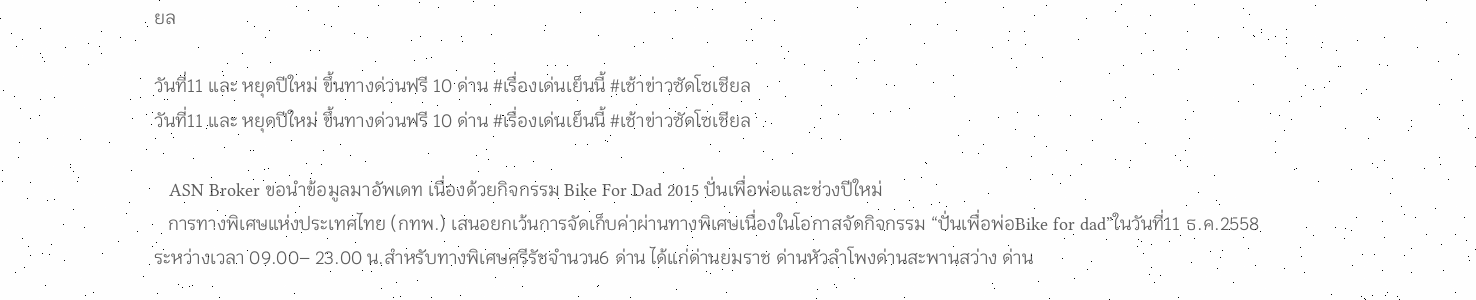ยล

วันที่11 และ หยุดปีใหม่ ขึ้นทางด่วนฟรี 10 ด่าน #เรื่องเด่นเย็นนี้ #เช้าข่าวซัดโซเชียล
วันที่11 และ หยุดปีใหม่ ขึ้นทางด่วนฟรี 10 ด่าน #เรื่องเด่นเย็นนี้ #เช้าข่าวซัดโซเชียล

   ASN Broker ขอนำข้อมูลมาอัพเดท เนื่องด้วยกิจกรรม Bike For Dad 2015 ปั่นเพื่อพ่อและช่วงปีใหม่
   การทางพิเศษแห่งประเทศไทย (กทพ.) เสนอยกเว้นการจัดเก็บค่าผ่านทางพิเศษเนื่องในโอกาสจัดกิจกรรม “ปั่นเพื่อพ่อBike for dad”ในวันที่11 ธ.ค.2558 ระหว่างเวลา 09.00– 23.00 น.สำหรับทางพิเศษศรีรัชจำนวน6 ด่าน ได้แก่ด่านยมราช ด่านหัวลำโพงด่านสะพานสว่าง ด่าน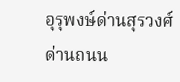อุรุพงษ์ด่านสุรวงศ์ ด่านถนน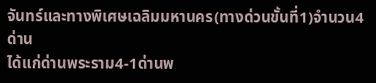จันทร์และทางพิเศษเฉลิมมหานคร(ทางด่วนขั้นที่1)จำนวน4 ด่าน
ได้แก่ด่านพระราม4-1ด่านพ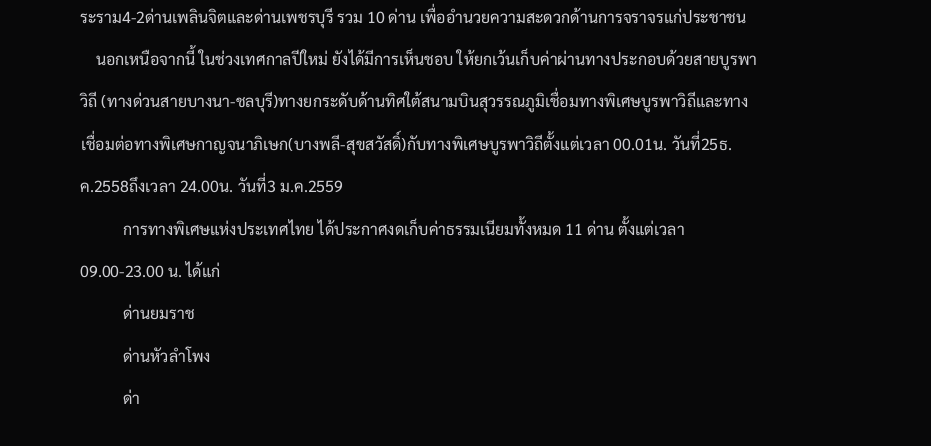ระราม4-2ด่านเพลินจิตและด่านเพชรบุรี รวม 10 ด่าน เพื่ออำนวยความสะดวกด้านการจราจรแก่ประชาชน
    นอกเหนือจากนี้ ในช่วงเทศกาลปีใหม่ ยังได้มีการเห็นชอบ ให้ยกเว้นเก็บค่าผ่านทางประกอบด้วยสายบูรพาวิถี (ทางด่วนสายบางนา-ชลบุรี)ทางยกระดับด้านทิศใต้สนามบินสุวรรณภูมิเชื่อมทางพิเศษบูรพาวิถีและทางเชื่อมต่อทางพิเศษกาญจนาภิเษก(บางพลี-สุขสวัสดิ์)กับทางพิเศษบูรพาวิถีตั้งแต่เวลา 00.01น. วันที่25ธ.ค.2558ถึงเวลา 24.00น. วันที่3 ม.ค.2559
           การทางพิเศษแห่งประเทศไทย ได้ประกาศงดเก็บค่าธรรมเนียมทั้งหมด 11 ด่าน ตั้งแต่เวลา 09.00-23.00 น. ได้แก่
           ด่านยมราช
           ด่านหัวลำโพง
           ด่า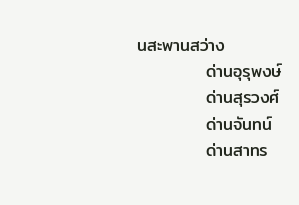นสะพานสว่าง
           ด่านอุรุพงษ์
           ด่านสุรวงศ์
           ด่านจันทน์
           ด่านสาทร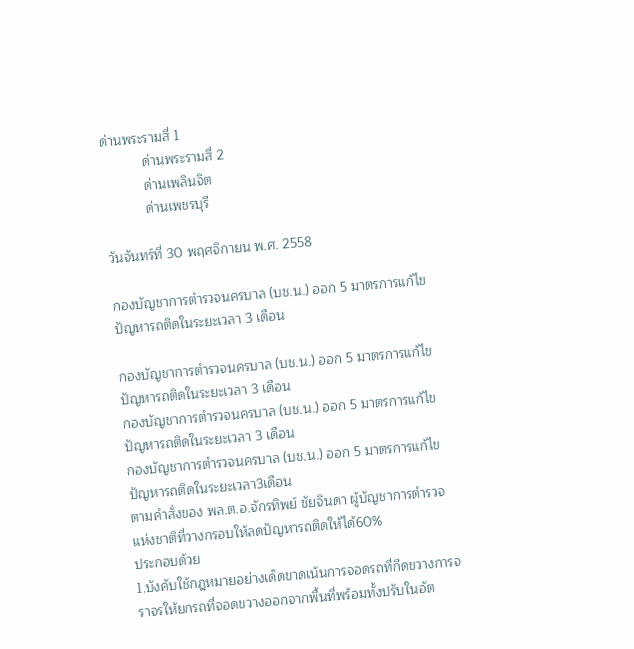ด่านพระรามสี่ 1
           ด่านพระรามสี่ 2
           ด่านเพลินจิต
           ด่านเพชรบุรี

วันจันทร์ที่ 30 พฤศจิกายน พ.ศ. 2558

กองบัญชาการตำรวจนครบาล (บช.น.) ออก 5 มาตรการแก้ไขปัญหารถติดในระยะเวลา 3 เดือน

กองบัญชาการตำรวจนครบาล (บช.น.) ออก 5 มาตรการแก้ไขปัญหารถติดในระยะเวลา 3 เดือน
กองบัญชาการตำรวจนครบาล (บช.น.) ออก 5 มาตรการแก้ไขปัญหารถติดในระยะเวลา 3 เดือน
กองบัญชาการตำรวจนครบาล (บช.น.) ออก 5 มาตรการแก้ไขปัญหารถติดในระยะเวลา3เดือน
ตามคำสั่งของ พล.ต.อ.จักรทิพย์ ชัยจินดา ผู้บัญชาการตำรวจแห่งชาติที่วางกรอบให้ลดปัญหารถติดให้ได้60%
ประกอบด้วย
1.บังคับใช้กฎหมายอย่างเด็ดขาดเน้นการจอดรถที่กีดขวางการจราจรให้ยกรถที่จอดขวางออกจากพื้นที่พร้อมทั้งปรับในอัต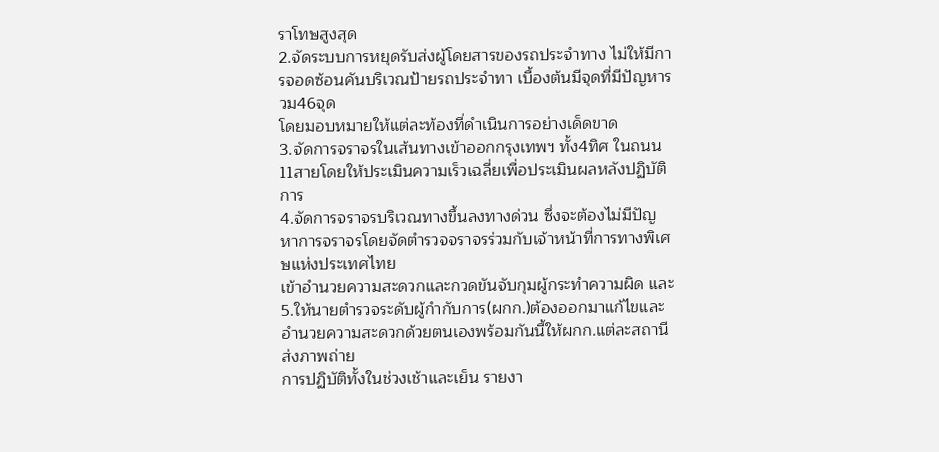ราโทษสูงสุด
2.จัดระบบการหยุดรับส่งผู้โดยสารของรถประจำทาง ไม่ให้มีการจอดซ้อนคันบริเวณป้ายรถประจำทา เบื้องต้นมีจุดที่มีปัญหารวม46จุด
โดยมอบหมายให้แต่ละท้องที่ดำเนินการอย่างเด็ดขาด
3.จัดการจราจรในเส้นทางเข้าออกกรุงเทพฯ ทั้ง4ทิศ ในถนน11สายโดยให้ประเมินความเร็วเฉลี่ยเพื่อประเมินผลหลังปฏิบัติการ
4.จัดการจราจรบริเวณทางขึ้นลงทางด่วน ซึ่งจะต้องไม่มีปัญหาการจราจรโดยจัดตำรวจจราจรร่วมกับเจ้าหน้าที่การทางพิเศษแห่งประเทศไทย
เข้าอำนวยความสะดวกและกวดขันจับกุมผู้กระทำความผิด และ
5.ให้นายตำรวจระดับผู้กำกับการ(ผกก.)ต้องออกมาแก้ไขและอำนวยความสะดวกด้วยตนเองพร้อมกันนี้ให้ผกก.แต่ละสถานีส่งภาพถ่าย
การปฏิบัติทั้งในช่วงเช้าและเย็น รายงา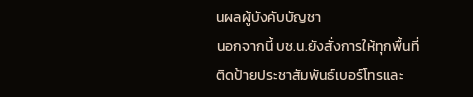นผลผู้บังคับบัญชา
นอกจากนี้ บช.น.ยังสั่งการให้ทุกพื้นที่ติดป้ายประชาสัมพันธ์เบอร์โทรและ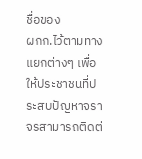ชื่อของ
ผกก.ไว้ตามทางแยกต่างๆ เพื่อให้ประชาชนที่ประสบปัญหาจราจรสามารถติดต่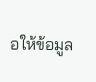อให้ข้อมูล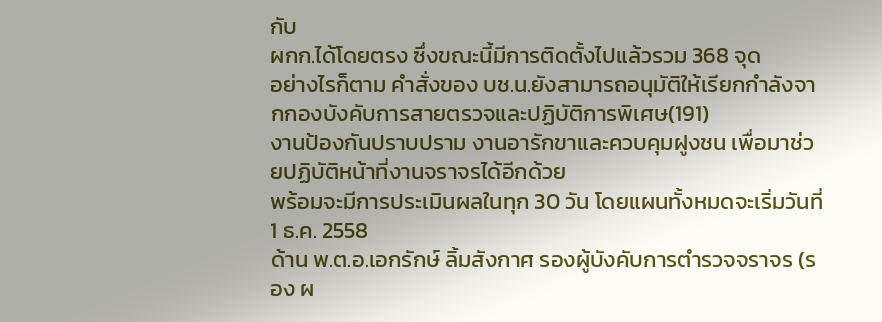กับ
ผกก.ได้โดยตรง ซึ่งขณะนี้มีการติดตั้งไปแล้วรวม 368 จุด
อย่างไรก็ตาม คำสั่งของ บช.น.ยังสามารถอนุมัติให้เรียกกำลังจากกองบังคับการสายตรวจและปฏิบัติการพิเศษ(191)
งานป้องกันปราบปราม งานอารักขาและควบคุมฝูงชน เพื่อมาช่วยปฏิบัติหน้าที่งานจราจรได้อีกด้วย
พร้อมจะมีการประเมินผลในทุก 30 วัน โดยแผนทั้งหมดจะเริ่มวันที่ 1 ธ.ค. 2558
ด้าน พ.ต.อ.เอกรักษ์ ลิ้มสังกาศ รองผู้บังคับการตำรวจจราจร (รอง ผ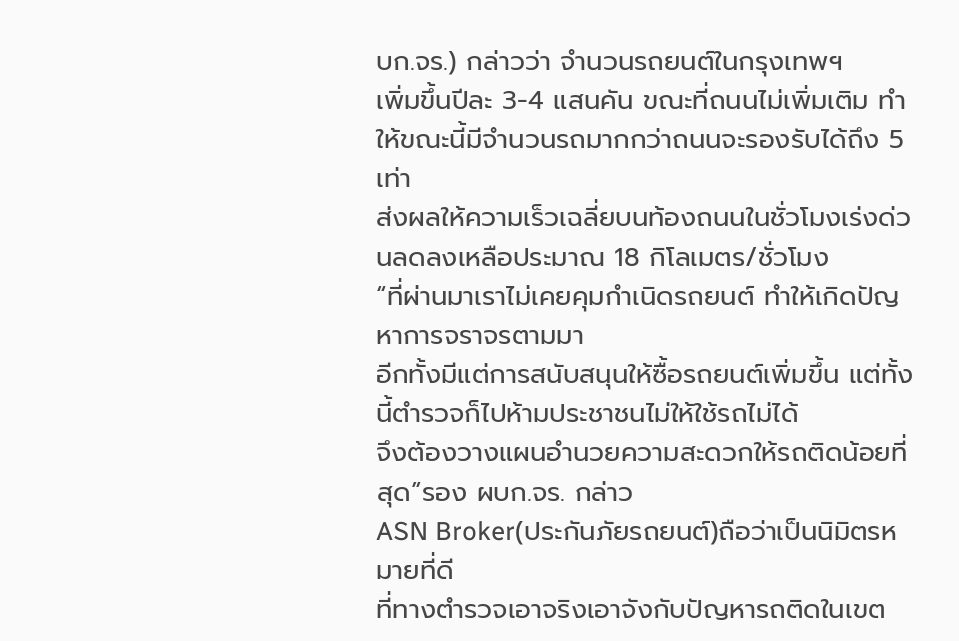บก.จร.) กล่าวว่า จำนวนรถยนต์ในกรุงเทพฯ
เพิ่มขึ้นปีละ 3-4 แสนคัน ขณะที่ถนนไม่เพิ่มเติม ทำให้ขณะนี้มีจำนวนรถมากกว่าถนนจะรองรับได้ถึง 5 เท่า
ส่งผลให้ความเร็วเฉลี่ยบนท้องถนนในชั่วโมงเร่งด่วนลดลงเหลือประมาณ 18 กิโลเมตร/ชั่วโมง
“ที่ผ่านมาเราไม่เคยคุมกำเนิดรถยนต์ ทำให้เกิดปัญหาการจราจรตามมา
อีกทั้งมีแต่การสนับสนุนให้ซื้อรถยนต์เพิ่มขึ้น แต่ทั้งนี้ตำรวจก็ไปห้ามประชาชนไม่ให้ใช้รถไม่ได้
จึงต้องวางแผนอำนวยความสะดวกให้รถติดน้อยที่สุด”รอง ผบก.จร. กล่าว
ASN Broker(ประกันภัยรถยนต์)ถือว่าเป็นนิมิตรหมายที่ดี
ที่ทางตำรวจเอาจริงเอาจังกับปัญหารถติดในเขต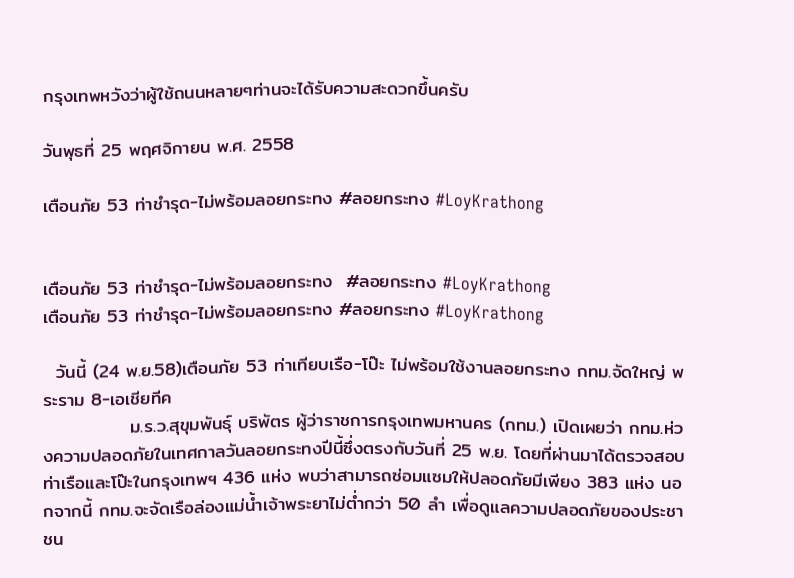กรุงเทพหวังว่าผู้ใช้ถนนหลายๆท่านจะได้รับความสะดวกขึ้นครับ

วันพุธที่ 25 พฤศจิกายน พ.ศ. 2558

เตือนภัย 53 ท่าชำรุด-ไม่พร้อมลอยกระทง #ลอยกระทง #LoyKrathong


เตือนภัย 53 ท่าชำรุด-ไม่พร้อมลอยกระทง  #ลอยกระทง #LoyKrathong
เตือนภัย 53 ท่าชำรุด-ไม่พร้อมลอยกระทง #ลอยกระทง #LoyKrathong

  วันนี้ (24 พ.ย.58)เตือนภัย 53 ท่าเทียบเรือ-โป๊ะ ไม่พร้อมใช้งานลอยกระทง กทม.จัดใหญ่ พระราม 8-เอเชียทีค
             ม.ร.ว.สุขุมพันธุ์ บริพัตร ผู้ว่าราชการกรุงเทพมหานคร (กทม.) เปิดเผยว่า กทม.ห่วงความปลอดภัยในเทศกาลวันลอยกระทงปีนี้ซึ่งตรงกับวันที่ 25 พ.ย. โดยที่ผ่านมาได้ตรวจสอบท่าเรือและโป๊ะในกรุงเทพฯ 436 แห่ง พบว่าสามารถซ่อมแซมให้ปลอดภัยมีเพียง 383 แห่ง นอกจากนี้ กทม.จะจัดเรือล่องแม่น้ำเจ้าพระยาไม่ต่ำกว่า 50 ลำ เพื่อดูแลความปลอดภัยของประชาชน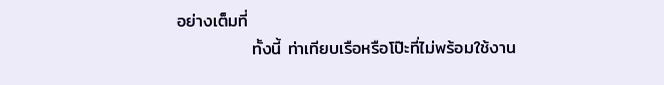อย่างเต็มที่
            ทั้งนี้ ท่าเทียบเรือหรือโป๊ะที่ไม่พร้อมใช้งาน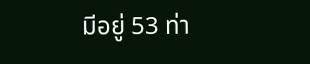มีอยู่ 53 ท่า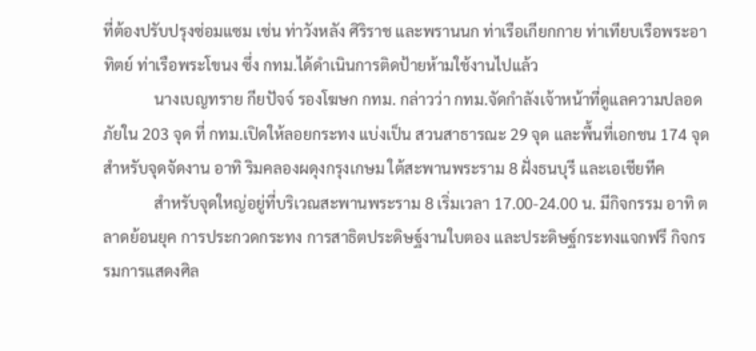ที่ต้องปรับปรุงซ่อมแซม เช่น ท่าวังหลัง ศิริราช และพรานนก ท่าเรือเกียกกาย ท่าเทียบเรือพระอาทิตย์ ท่าเรือพระโขนง ซึ่ง กทม.ได้ดำเนินการติดป้ายห้ามใช้งานไปแล้ว
             นางเบญทราย กียปัจจ์ รองโฆษก กทม. กล่าวว่า กทม.จัดกำลังเจ้าหน้าที่ดูแลความปลอดภัยใน 203 จุด ที่ กทม.เปิดให้ลอยกระทง แบ่งเป็น สวนสาธารณะ 29 จุด และพื้นที่เอกชน 174 จุด สำหรับจุดจัดงาน อาทิ ริมคลองผดุงกรุงเกษม ใต้สะพานพระราม 8 ฝั่งธนบุรี และเอเชียทีค
             สำหรับจุดใหญ่อยู่ที่บริเวณสะพานพระราม 8 เริ่มเวลา 17.00-24.00 น. มีกิจกรรม อาทิ ตลาดย้อนยุค การประกวดกระทง การสาธิตประดิษฐ์งานใบตอง และประดิษฐ์กระทงแจกฟรี กิจกรรมการแสดงศิล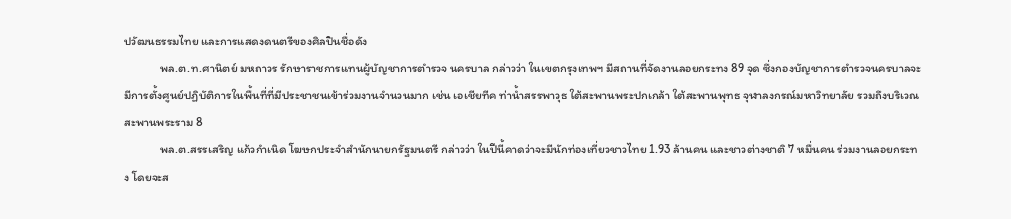ปวัฒนธรรมไทย และการแสดงดนตรีของศิลปินชื่อดัง
             พล.ต.ท.ศานิตย์ มหถาวร รักษาราชการแทนผู้บัญชาการตำรวจ นครบาล กล่าวว่า ในเขตกรุงเทพฯ มีสถานที่จัดงานลอยกระทง 89 จุด ซึ่งกองบัญชาการตำรวจนครบาลจะมีการตั้งศูนย์ปฏิบัติการในพื้นที่ที่มีประชาชนเข้าร่วมงานจำนวนมาก เช่น เอเชียทีค ท่าน้ำสรรพาวุธ ใต้สะพานพระปกเกล้า ใต้สะพานพุทธ จุฬาลงกรณ์มหาวิทยาลัย รวมถึงบริเวณสะพานพระราม 8
             พล.ต.สรรเสริญ แก้วกำเนิด โฆษกประจำสำนักนายกรัฐมนตรี กล่าวว่า ในปีนี้คาดว่าจะมีนักท่องเที่ยวชาวไทย 1.93 ล้านคน และชาวต่างชาติ 7 หมื่นคน ร่วมงานลอยกระทง โดยจะส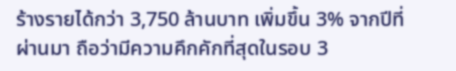ร้างรายได้กว่า 3,750 ล้านบาท เพิ่มขึ้น 3% จากปีที่ผ่านมา ถือว่ามีความคึกคักที่สุดในรอบ 3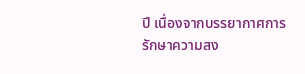ปี เนื่องจากบรรยากาศการรักษาความสง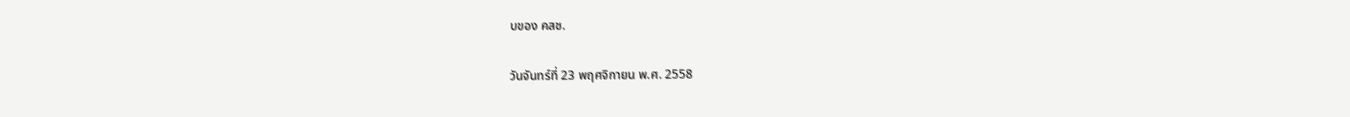บของ คสช.

วันจันทร์ที่ 23 พฤศจิกายน พ.ศ. 2558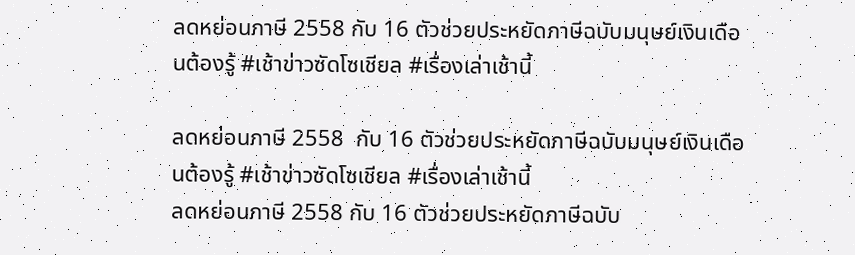ลดหย่อนภาษี 2558 กับ 16 ตัวช่วยประหยัดภาษีฉบับมนุษย์เงินเดือนต้องรู้ #เช้าข่าวซัดโซเชียล #เรื่องเล่าเช้านี้

ลดหย่อนภาษี 2558  กับ 16 ตัวช่วยประหยัดภาษีฉบับมนุษย์เงินเดือนต้องรู้ #เช้าข่าวซัดโซเชียล #เรื่องเล่าเช้านี้
ลดหย่อนภาษี 2558 กับ 16 ตัวช่วยประหยัดภาษีฉบับ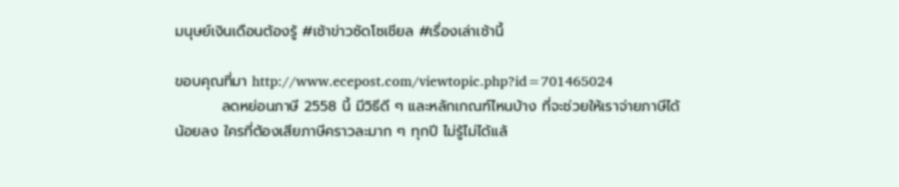มนุษย์เงินเดือนต้องรู้ #เช้าข่าวซัดโซเชียล #เรื่องเล่าเช้านี้

ขอบคุณที่มา http://www.ecepost.com/viewtopic.php?id=701465024
         ลดหย่อนภาษี 2558 นี้ มีวิธีดี ๆ และหลักเกณฑ์ไหนบ้าง ที่จะช่วยให้เราจ่ายภาษีได้น้อยลง ใครที่ต้องเสียภาษีคราวละมาก ๆ ทุกปี ไม่รู้ไม่ได้แล้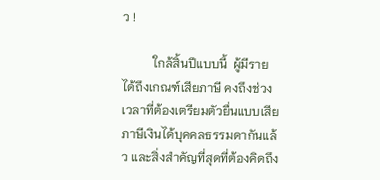ว !

          ใกล้สิ้นปีแบบนี้  ผู้มีรายได้ถึงเกณฑ์เสียภาษี คงถึงช่วงเวลาที่ต้องเตรียมตัวยื่นแบบเสียภาษีเงินได้บุคคลธรรมดากันแล้ว และสิ่งสำคัญที่สุดที่ต้องคิดถึง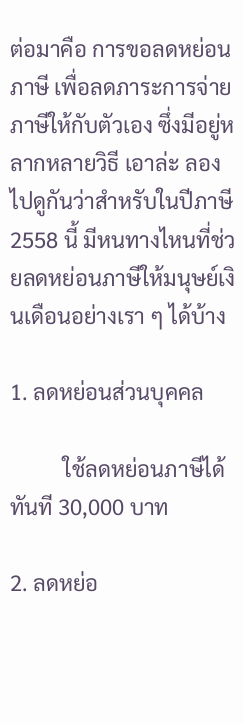ต่อมาคือ การขอลดหย่อนภาษี เพื่อลดภาระการจ่ายภาษีให้กับตัวเอง ซึ่งมีอยู่หลากหลายวิธี เอาล่ะ ลองไปดูกันว่าสำหรับในปีภาษี 2558 นี้ มีหนทางไหนที่ช่วยลดหย่อนภาษีให้มนุษย์เงินเดือนอย่างเรา ๆ ได้บ้าง

1. ลดหย่อนส่วนบุคคล

          ใช้ลดหย่อนภาษีได้ทันที 30,000 บาท

2. ลดหย่อ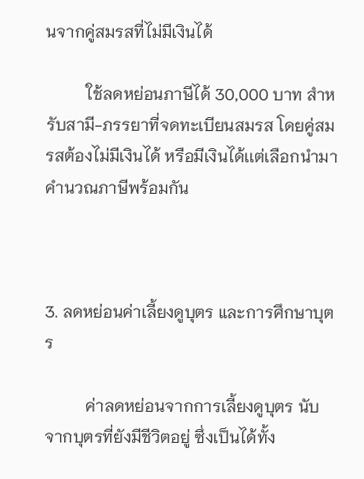นจากคู่สมรสที่ไม่มีเงินได้

          ใช้ลดหย่อนภาษีได้ 30,000 บาท สำหรับสามี-ภรรยาที่จดทะเบียนสมรส โดยคู่สมรสต้องไม่มีเงินได้ หรือมีเงินได้เเต่เลือกนำมาคำนวณภาษีพร้อมกัน



3. ลดหย่อนค่าเลี้ยงดูบุตร และการศึกษาบุตร

          ค่าลดหย่อนจากการเลี้ยงดูบุตร นับจากบุตรที่ยังมีชีวิตอยู่ ซึ่งเป็นได้ทั้ง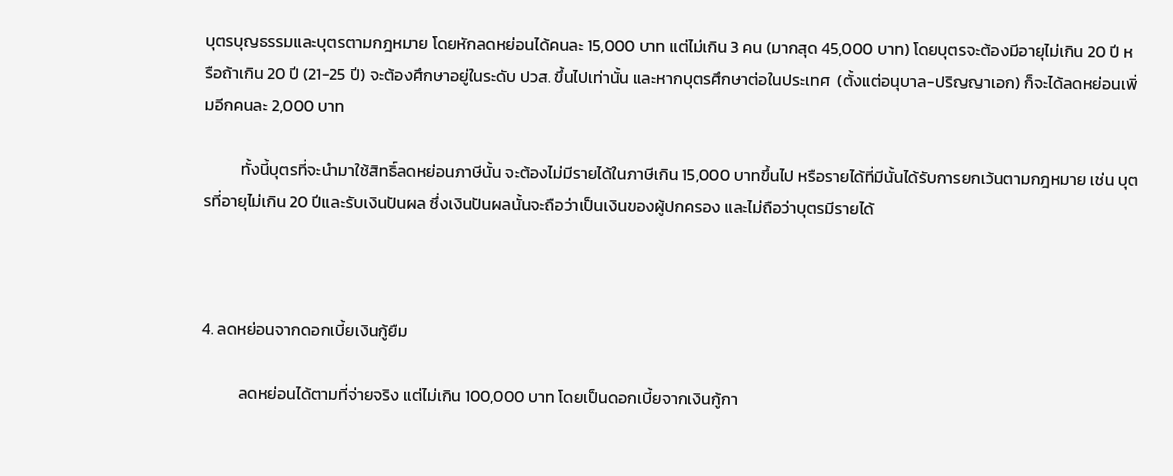บุตรบุญธรรมและบุตรตามกฎหมาย โดยหักลดหย่อนได้คนละ 15,000 บาท แต่ไม่เกิน 3 คน (มากสุด 45,000 บาท) โดยบุตรจะต้องมีอายุไม่เกิน 20 ปี หรือถ้าเกิน 20 ปี (21-25 ปี) จะต้องศึกษาอยู่ในระดับ ปวส. ขึ้นไปเท่านั้น และหากบุตรศึกษาต่อในประเทศ  (ตั้งแต่อนุบาล-ปริญญาเอก) ก็จะได้ลดหย่อนเพิ่มอีกคนละ 2,000 บาท

          ทั้งนี้บุตรที่จะนำมาใช้สิทธิ์ลดหย่อนภาษีนั้น จะต้องไม่มีรายได้ในภาษีเกิน 15,000 บาทขึ้นไป หรือรายได้ที่มีนั้นได้รับการยกเว้นตามกฎหมาย เช่น บุตรที่อายุไม่เกิน 20 ปีและรับเงินปันผล ซึ่งเงินปันผลนั้นจะถือว่าเป็นเงินของผู้ปกครอง และไม่ถือว่าบุตรมีรายได้



4. ลดหย่อนจากดอกเบี้ยเงินกู้ยืม

          ลดหย่อนได้ตามที่จ่ายจริง แต่ไม่เกิน 100,000 บาท โดยเป็นดอกเบี้ยจากเงินกู้กา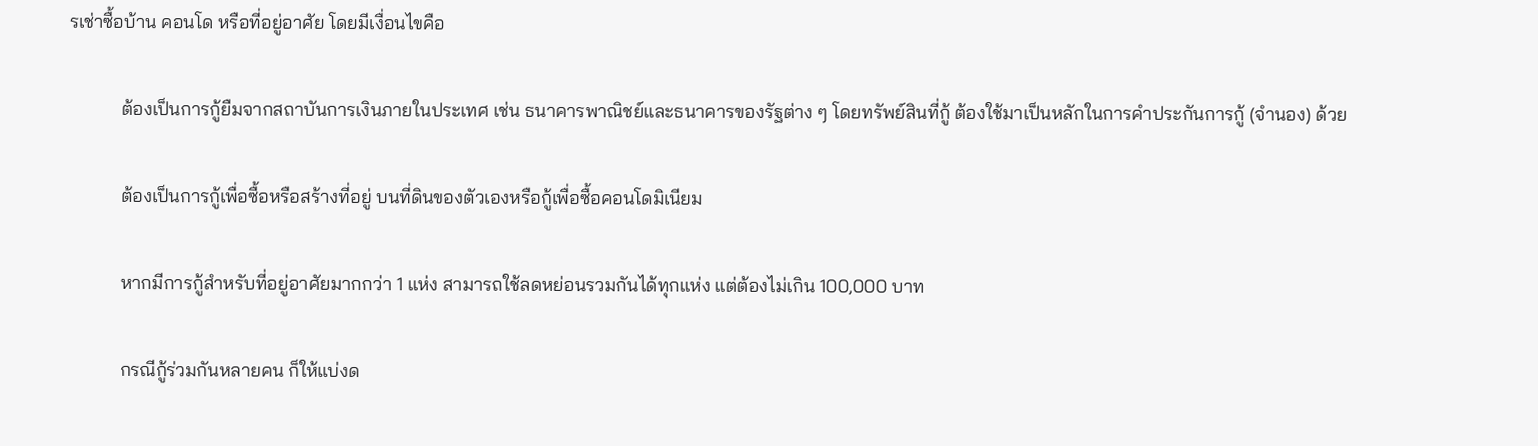รเช่าซื้อบ้าน คอนโด หรือที่อยู่อาศัย โดยมีเงื่อนไขคือ

           ต้องเป็นการกู้ยืมจากสถาบันการเงินภายในประเทศ เช่น ธนาคารพาณิชย์และธนาคารของรัฐต่าง ๆ โดยทรัพย์สินที่กู้ ต้องใช้มาเป็นหลักในการคำประกันการกู้ (จำนอง) ด้วย

           ต้องเป็นการกู้เพื่อซื้อหรือสร้างที่อยู่ บนที่ดินของตัวเองหรือกู้เพื่อซื้อคอนโดมิเนียม

           หากมีการกู้สำหรับที่อยู่อาศัยมากกว่า 1 แห่ง สามารถใช้ลดหย่อนรวมกันได้ทุกแห่ง แต่ต้องไม่เกิน 100,000 บาท

           กรณีกู้ร่วมกันหลายคน ก็ให้แบ่งด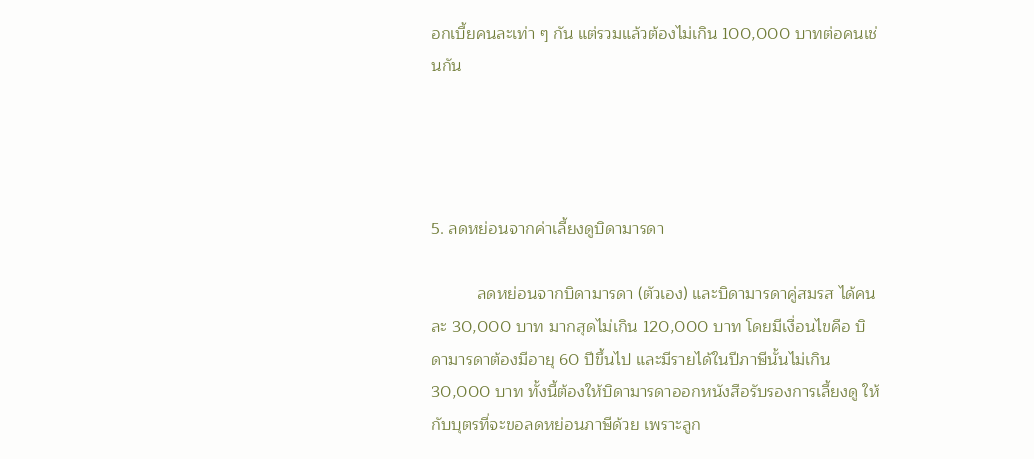อกเบี้ยคนละเท่า ๆ กัน แต่รวมแล้วต้องไม่เกิน 100,000 บาทต่อคนเช่นกัน




5. ลดหย่อนจากค่าเลี้ยงดูบิดามารดา

          ลดหย่อนจากบิดามารดา (ตัวเอง) และบิดามารดาคู่สมรส ได้คนละ 30,000 บาท มากสุดไม่เกิน 120,000 บาท โดยมีเงื่อนไขคือ บิดามารดาต้องมีอายุ 60 ปีขึ้นไป และมีรายได้ในปีภาษีนั้นไม่เกิน 30,000 บาท ทั้งนี้ต้องให้บิดามารดาออกหนังสือรับรองการเลี้ยงดู ให้กับบุตรที่จะขอลดหย่อนภาษีด้วย เพราะลูก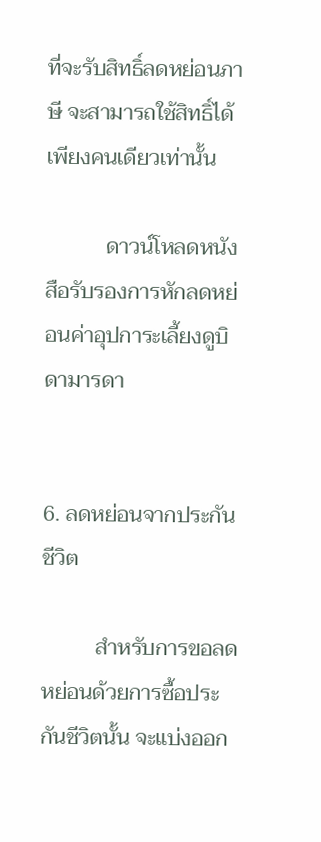ที่จะรับสิทธิ์ลดหย่อนภาษี จะสามารถใช้สิทธิ์ได้เพียงคนเดียวเท่านั้น

           ดาวน์โหลดหนังสือรับรองการหักลดหย่อนค่าอุปการะเลี้ยงดูบิดามารดา


6. ลดหย่อนจากประกันชีวิต

          สำหรับการขอลดหย่อนด้วยการซื้อประกันชีวิตนั้น จะแบ่งออก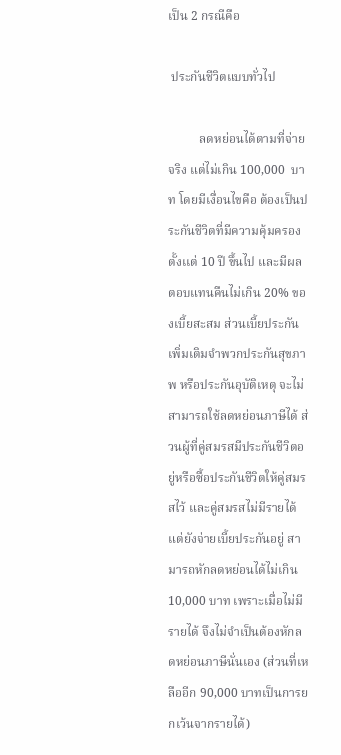เป็น 2 กรณีคือ

 ประกันชีวิตแบบทั่วไป

          ลดหย่อนได้ตามที่จ่ายจริง แต่ไม่เกิน 100,000  บาท โดยมีเงื่อนไขคือ ต้องเป็นประกันชีวิตที่มีความคุ้มครองตั้งเเต่ 10 ปี ขึ้นไป และมีผลตอบแทนคืนไม่เกิน 20% ของเบี้ยสะสม ส่วนเบี้ยประกันเพิ่มเติมจำพวกประกันสุขภาพ หรือประกันอุบัติเหตุ จะไม่สามารถใช้ลดหย่อนภาษีได้ ส่วนผู้ที่คู่สมรสมีประกันชีวิตอยู่หรือซื้อประกันชีวิตให้คู่สมรสไว้ และคู่สมรสไม่มีรายได้ แต่ยังจ่ายเบี้ยประกันอยู่ สามารถหักลดหย่อนได้ไม่เกิน 10,000 บาท เพราะเมื่อไม่มีรายได้ จึงไม่จำเป็นต้องหักลดหย่อนภาษีนั่นเอง (ส่วนที่เหลืออีก 90,000 บาทเป็นการยกเว้นจากรายได้)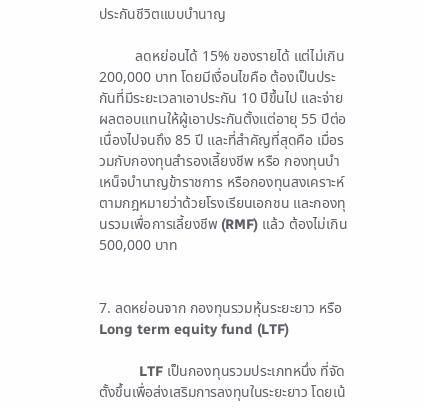ประกันชีวิตแบบบำนาญ

          ลดหย่อนได้ 15% ของรายได้ แต่ไม่เกิน 200,000 บาท โดยมีเงื่อนไขคือ ต้องเป็นประกันที่มีระยะเวลาเอาประกัน 10 ปีขึ้นไป และจ่ายผลตอบแทนให้ผู้เอาประกันตั้งแต่อายุ 55 ปีต่อเนื่องไปจนถึง 85 ปี และที่สำคัญที่สุดคือ เมื่อรวมกับกองทุนสำรองเลี้ยงชีพ หรือ กองทุนบำเหน็จบำนาญข้าราชการ หรือกองทุนสงเคราะห์ตามกฎหมายว่าด้วยโรงเรียนเอกชน และกองทุนรวมเพื่อการเลี้ยงชีพ (RMF) แล้ว ต้องไม่เกิน 500,000 บาท


7. ลดหย่อนจาก กองทุนรวมหุ้นระยะยาว หรือ Long term equity fund (LTF)

          LTF เป็นกองทุนรวมประเภทหนึ่ง ที่จัดตั้งขึ้นเพื่อส่งเสริมการลงทุนในระยะยาว โดยเน้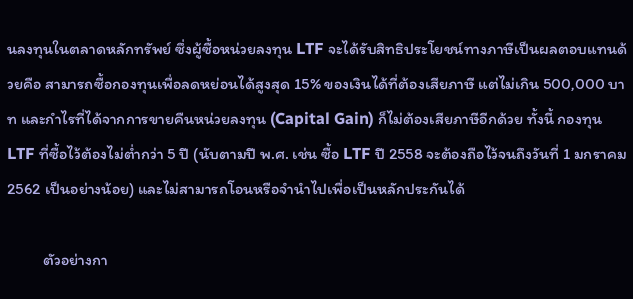นลงทุนในตลาดหลักทรัพย์ ซึ่งผู้ซื้อหน่วยลงทุน LTF จะได้รับสิทธิประโยชน์ทางภาษีเป็นผลตอบแทนด้วยคือ สามารถซื้อกองทุนเพื่อลดหย่อนได้สูงสุด 15% ของเงินได้ที่ต้องเสียภาษี แต่ไม่เกิน 500,000 บาท และกำไรที่ได้จากการขายคืนหน่วยลงทุน (Capital Gain) ก็ไม่ต้องเสียภาษีอีกด้วย ทั้งนี้ กองทุน LTF ที่ซื้อไว้ต้องไม่ต่ำกว่า 5 ปี (นับตามปี พ.ศ. เช่น ซื้อ LTF ปี 2558 จะต้องถือไว้จนถึงวันที่ 1 มกราคม 2562 เป็นอย่างน้อย) และไม่สามารถโอนหรือจำนำไปเพื่อเป็นหลักประกันได้

          ตัวอย่างกา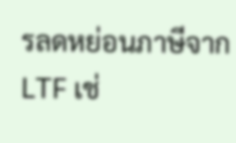รลดหย่อนภาษีจาก LTF เช่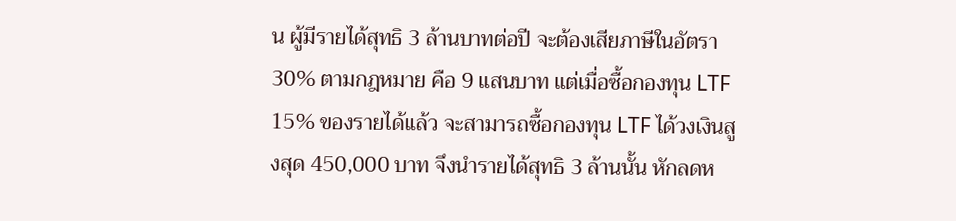น ผู้มีรายได้สุทธิ 3 ล้านบาทต่อปี จะต้องเสียภาษีในอัตรา 30% ตามกฎหมาย คือ 9 แสนบาท แต่เมื่อซื้อกองทุน LTF 15% ของรายได้เเล้ว จะสามารถซื้อกองทุน LTF ได้วงเงินสูงสุด 450,000 บาท จึงนำรายได้สุทธิ 3 ล้านนั้น หักลดห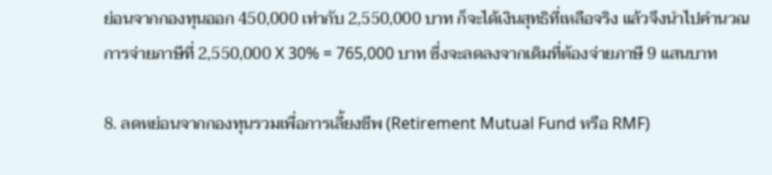ย่อนจากกองทุนออก 450,000 เท่ากับ 2,550,000 บาท ก็จะได้เงินสุทธิที่เหลือจริง แล้วจึงนำไปคำนวณการจ่ายภาษีที่ 2,550,000 X 30% = 765,000 บาท ซึ่งจะลดลงจากเดิมที่ต้องจ่ายภาษี 9 แสนบาท

8. ลดหย่อนจากกองทุนรวมเพื่อการเลี้ยงชีพ (Retirement Mutual Fund หรือ RMF)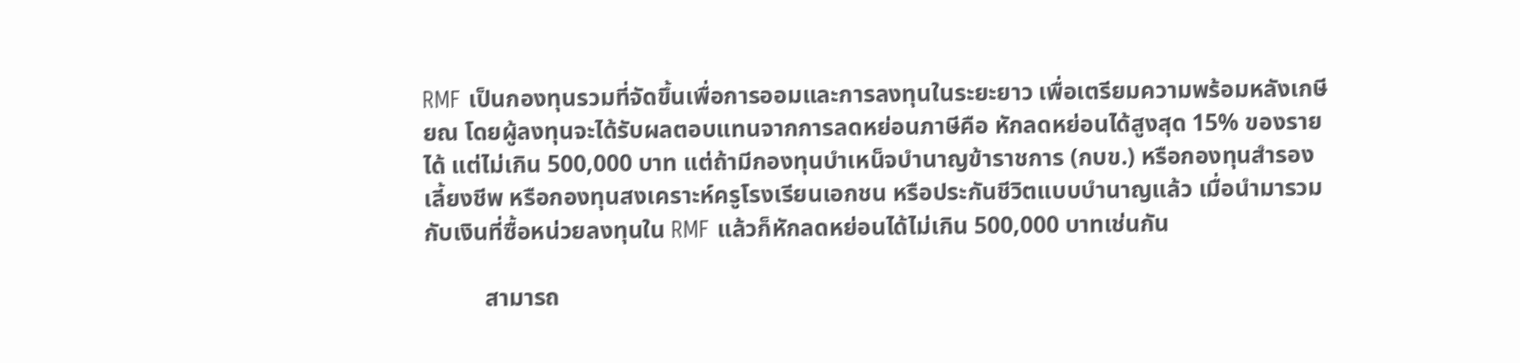RMF เป็นกองทุนรวมที่จัดขึ้นเพื่อการออมและการลงทุนในระยะยาว เพื่อเตรียมความพร้อมหลังเกษียณ โดยผู้ลงทุนจะได้รับผลตอบแทนจากการลดหย่อนภาษีคือ หักลดหย่อนได้สูงสุด 15% ของรายได้ แต่ไม่เกิน 500,000 บาท แต่ถ้ามีกองทุนบำเหน็จบำนาญข้าราชการ (กบข.) หรือกองทุนสำรองเลี้ยงชีพ หรือกองทุนสงเคราะห์ครูโรงเรียนเอกชน หรือประกันชีวิตแบบบำนาญแล้ว เมื่อนำมารวมกับเงินที่ซื้อหน่วยลงทุนใน RMF แล้วก็หักลดหย่อนได้ไม่เกิน 500,000 บาทเช่นกัน

          สามารถ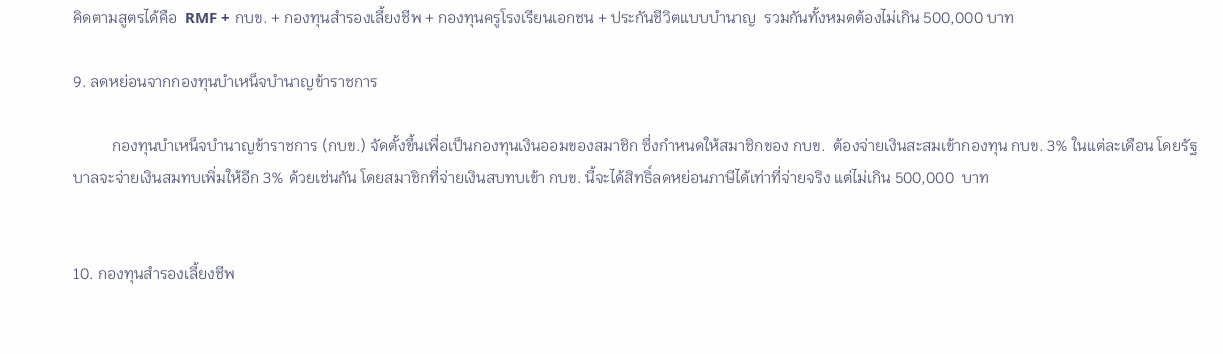คิดตามสูตรได้คือ  RMF + กบข. + กองทุนสำรองเลี้ยงชีพ + กองทุนครูโรงเรียนเอกชน + ประกันชีวิตแบบบำนาญ  รวมกันทั้งหมดต้องไม่เกิน 500,000 บาท

9. ลดหย่อนจากกองทุนบำเหน็จบำนาญข้าราชการ

          กองทุนบำเหน็จบำนาญข้าราชการ (กบข.) จัดตั้งขึ้นเพื่อเป็นกองทุนเงินออมของสมาชิก ซึ่งกำหนดให้สมาชิกของ กบข.  ต้องจ่ายเงินสะสมเข้ากองทุน กบข. 3% ในแต่ละเดือน โดยรัฐบาลจะจ่ายเงินสมทบเพิ่มให้อีก 3% ด้วยเช่นกัน โดยสมาชิกที่จ่ายเงินสบทบเข้า กบข. นี้จะได้สิทธิ์ลดหย่อนภาษีได้เท่าที่จ่ายจริง แต่ไม่เกิน 500,000  บาท


10. กองทุนสำรองเลี้ยงชีพ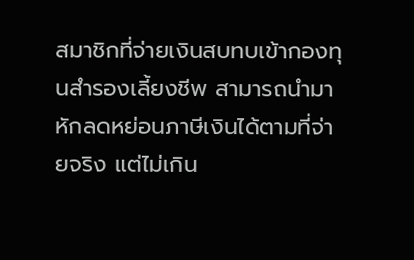สมาชิกที่จ่ายเงินสบทบเข้ากองทุนสำรองเลี้ยงชีพ สามารถนำมาหักลดหย่อนภาษีเงินได้ตามที่จ่ายจริง แต่ไม่เกิน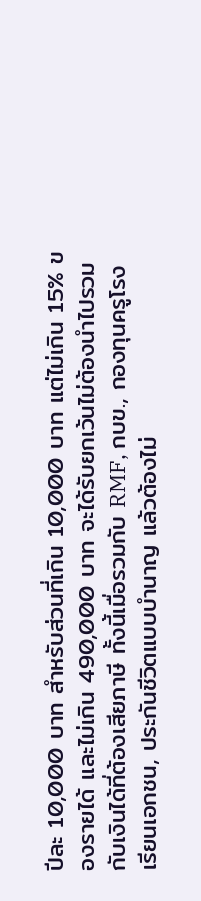ปีละ 10,000 บาท สำหรับส่วนที่เกิน 10,000 บาท แต่ไม่เกิน 15% ของรายได้ และไม่เกิน 490,000 บาท จะได้รับยกเว้นไม่ต้องนำไปรวมกับเงินได้ที่ต้องเสียภาษี ทั้งนี้เมื่อรวมกับ RMF, กบข., กองทุนครูโรงเรียนเอกชน, ประกันชีวิตแบบบำนาญ แล้วต้องไม่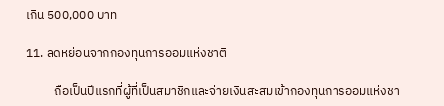เกิน 500,000 บาท

11. ลดหย่อนจากกองทุนการออมแห่งชาติ

          ถือเป็นปีแรกที่ผู้ที่เป็นสมาชิกและจ่ายเงินสะสมเข้ากองทุนการออมแห่งชา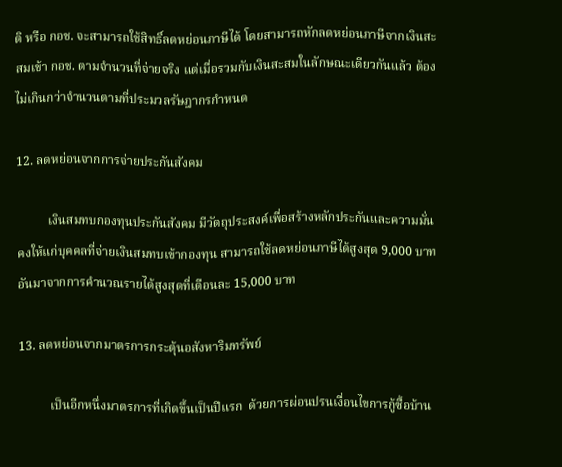ติ หรือ กอช. จะสามารถใช้สิทธิ์ลดหย่อนภาษีได้ โดยสามารถหักลดหย่อนภาษีจากเงินสะสมเข้า กอช. ตามจำนวนที่จ่ายจริง แต่เมื่อรวมกับเงินสะสมในลักษณะเดียวกันแล้ว ต้องไม่เกินกว่าจำนวนตามที่ประมวลรัษฎากรกำหนด

12. ลดหย่อนจากการจ่ายประกันสังคม

          เงินสมทบกองทุนประกันสังคม มีวัตถุประสงค์เพื่อสร้างหลักประกันและความมั่นคงให้แก่บุคคลที่จ่ายเงินสมทบเข้ากองทุน สามารถใช้ลดหย่อนภาษีได้สูงสุด 9,000 บาท อันมาจากการคำนวณรายได้สูงสุดที่เดือนละ 15,000 บาท

13. ลดหย่อนจากมาตรการกระตุ้นอสังหาริมทรัพย์

          เป็นอีกหนึ่งมาตรการที่เกิดขึ้นเป็นปีแรก  ด้วยการผ่อนปรนเงื่อนไขการกู้ซื้อบ้าน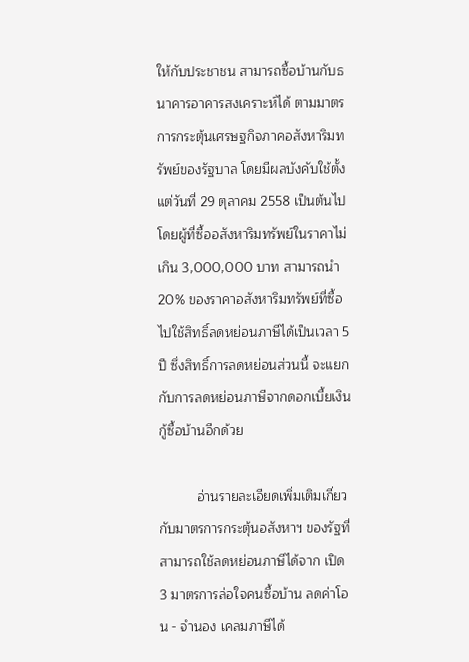ให้กับประชาชน สามารถซื้อบ้านกับธนาคารอาคารสงเคราะห์ได้ ตามมาตรการกระตุ้นเศรษฐกิจภาคอสังหาริมทรัพย์ของรัฐบาล โดยมีผลบังคับใช้ตั้งแต่วันที่ 29 ตุลาคม 2558 เป็นต้นไป โดยผู้ที่ซื้ออสังหาริมทรัพย์ในราคาไม่เกิน 3,000,000 บาท สามารถนำ 20% ของราคาอสังหาริมทรัพย์ที่ซื้อ ไปใช้สิทธิ์ลดหย่อนภาษีได้เป็นเวลา 5 ปี ซึ่งสิทธิ์การลดหย่อนส่วนนี้ จะแยกกับการลดหย่อนภาษีจากดอกเบี้ยเงินกู้ซื้อบ้านอีกด้วย

          อ่านรายละเอียดเพิ่มเติมเกี่ยวกับมาตรการกระตุ้นอสังหาฯ ของรัฐที่สามารถใช้ลดหย่อนภาษีได้จาก เปิด 3 มาตรการล่อใจคนซื้อบ้าน ลดค่าโอน - จำนอง เคลมภาษีได้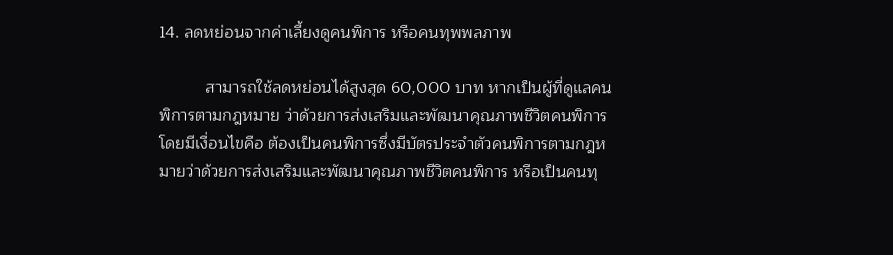14. ลดหย่อนจากค่าเลี้ยงดูคนพิการ หรือคนทุพพลภาพ

          สามารถใช้ลดหย่อนได้สูงสุด 60,000 บาท หากเป็นผู้ที่ดูแลคนพิการตามกฎหมาย ว่าด้วยการส่งเสริมและพัฒนาคุณภาพชีวิตคนพิการ โดยมีเงื่อนไขคือ ต้องเป็นคนพิการซึ่งมีบัตรประจำตัวคนพิการตามกฎหมายว่าด้วยการส่งเสริมและพัฒนาคุณภาพชีวิตคนพิการ หรือเป็นคนทุ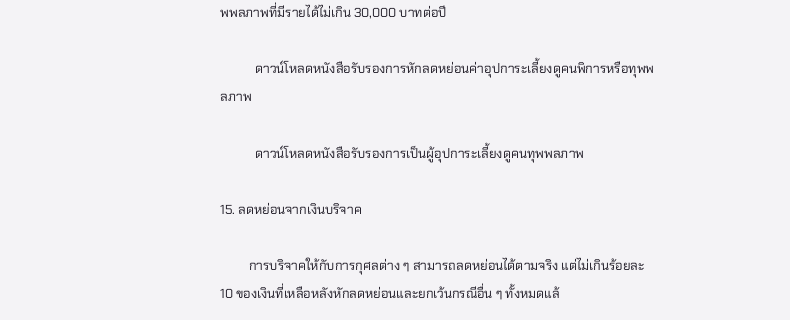พพลภาพที่มีรายได้ไม่เกิน 30,000 บาทต่อปี

           ดาวน์โหลดหนังสือรับรองการหักลดหย่อนค่าอุปการะเลี้ยงดูคนพิการหรือทุพพลภาพ

           ดาวน์โหลดหนังสือรับรองการเป็นผู้อุปการะเลี้ยงดูคนทุพพลภาพ

15. ลดหย่อนจากเงินบริจาค

         การบริจาคให้กับการกุศลต่าง ๆ สามารถลดหย่อนได้ตามจริง แต่ไม่เกินร้อยละ 10 ของเงินที่เหลือหลังหักลดหย่อนและยกเว้นกรณีอื่น ๆ ทั้งหมดแล้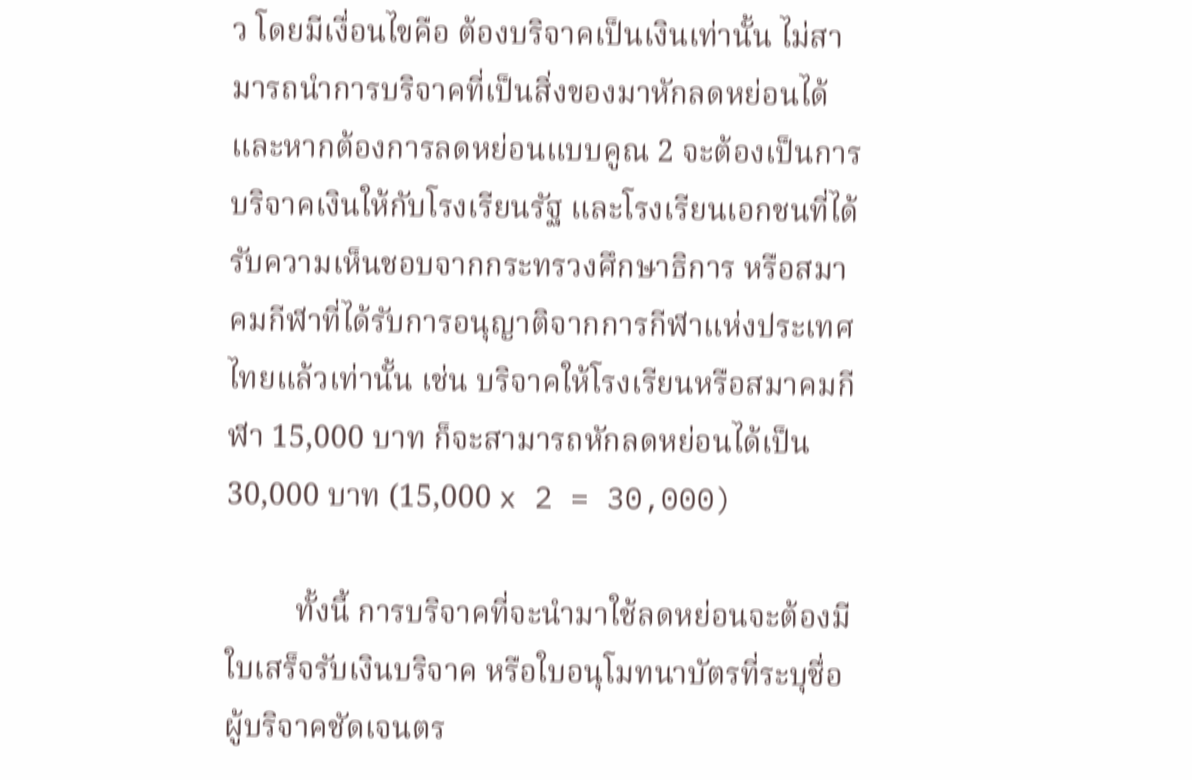ว โดยมีเงื่อนไขคือ ต้องบริจาคเป็นเงินเท่านั้น ไม่สามารถนำการบริจาคที่เป็นสิ่งของมาหักลดหย่อนได้ และหากต้องการลดหย่อนแบบคูณ 2 จะต้องเป็นการบริจาคเงินให้กับโรงเรียนรัฐ และโรงเรียนเอกชนที่ได้รับความเห็นชอบจากกระทรวงศึกษาธิการ หรือสมาคมกีฬาที่ได้รับการอนุญาติจากการกีฬาแห่งประเทศไทยแล้วเท่านั้น เช่น บริจาคให้โรงเรียนหรือสมาคมกีฬา 15,000 บาท ก็จะสามารถหักลดหย่อนได้เป็น 30,000 บาท (15,000 x 2 = 30,000)

         ทั้งนี้ การบริจาคที่จะนำมาใช้ลดหย่อนจะต้องมีใบเสร็จรับเงินบริจาค หรือใบอนุโมทนาบัตรที่ระบุชื่อผู้บริจาคชัดเจนตร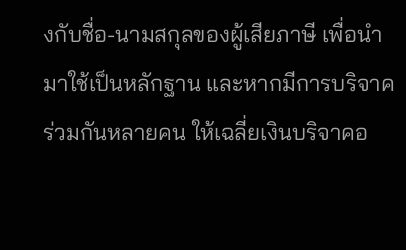งกับชื่อ-นามสกุลของผู้เสียภาษี เพื่อนำมาใช้เป็นหลักฐาน และหากมีการบริจาคร่วมกันหลายคน ให้เฉลี่ยเงินบริจาคอ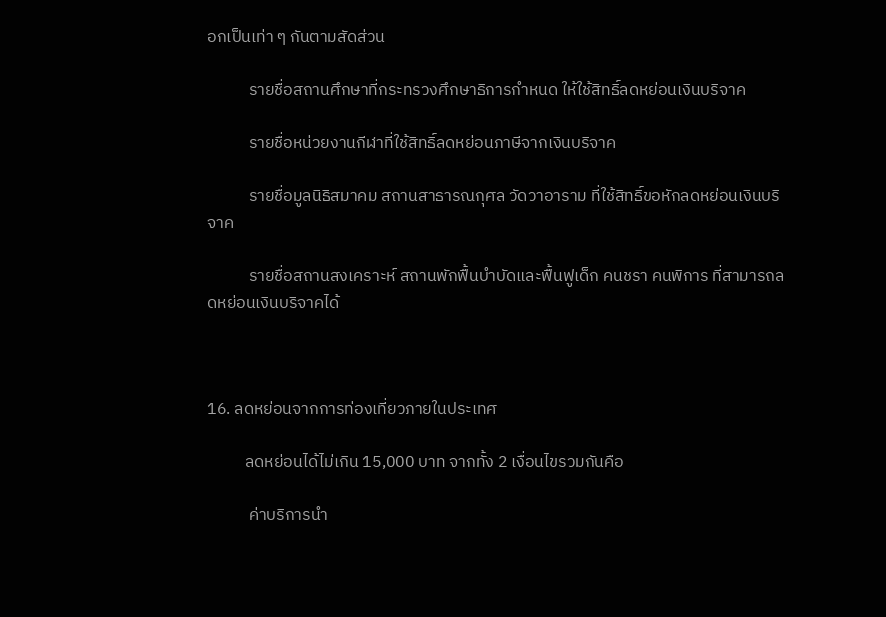อกเป็นเท่า ๆ กันตามสัดส่วน

           รายชื่อสถานศึกษาที่กระทรวงศึกษาธิการกำหนด ให้ใช้สิทธิ์ลดหย่อนเงินบริจาค

           รายชื่อหน่วยงานกีฬาที่ใช้สิทธิ์ลดหย่อนภาษีจากเงินบริจาค

           รายชื่อมูลนิธิสมาคม สถานสาธารณกุศล วัดวาอาราม ที่ใช้สิทธิ์ขอหักลดหย่อนเงินบริจาค

           รายชื่อสถานสงเคราะห์ สถานพักฟื้นบำบัดและฟื้นฟูเด็ก คนชรา คนพิการ ที่สามารถลดหย่อนเงินบริจาคได้



16. ลดหย่อนจากการท่องเที่ยวภายในประเทศ

          ลดหย่อนได้ไม่เกิน 15,000 บาท จากทั้ง 2 เงื่อนไขรวมกันคือ

           ค่าบริการนำ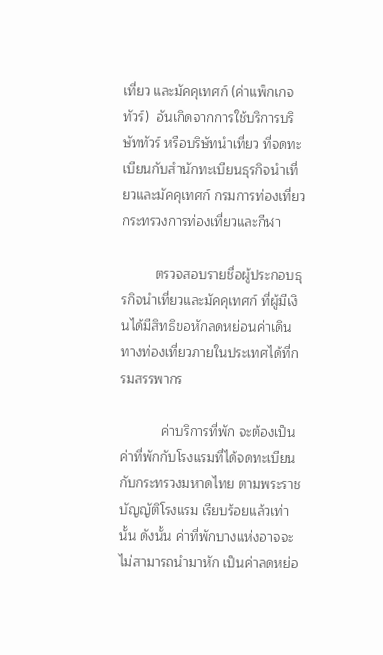เที่ยว และมัคคุเทศก์ (ค่าแพ็กเกจทัวร์)  อันเกิดจากการใช้บริการบริษัททัวร์ หรือบริษัทนำเที่ยว ที่จดทะเบียนกับสำนักทะเบียนธุรกิจนำเที่ยวและมัคคุเทศก์ กรมการท่องเที่ยว กระทรวงการท่องเที่ยวและกีฬา

         ตรวจสอบรายชื่อผู้ประกอบธุรกิจนำเที่ยวและมัคคุเทศก์ ที่ผู้มีเงินได้มีสิทธิขอหักลดหย่อนค่าเดินทางท่องเที่ยวภายในประเทศได้ที่กรมสรรพากร

           ค่าบริการที่พัก จะต้องเป็นค่าที่พักกับโรงแรมที่ได้จดทะเบียนกับกระทรวงมหาดไทย ตามพระราชบัญญัติโรงแรม เรียบร้อยแล้วเท่านั้น ดังนั้น ค่าที่พักบางแห่งอาจจะไม่สามารถนำมาหัก เป็นค่าลดหย่อ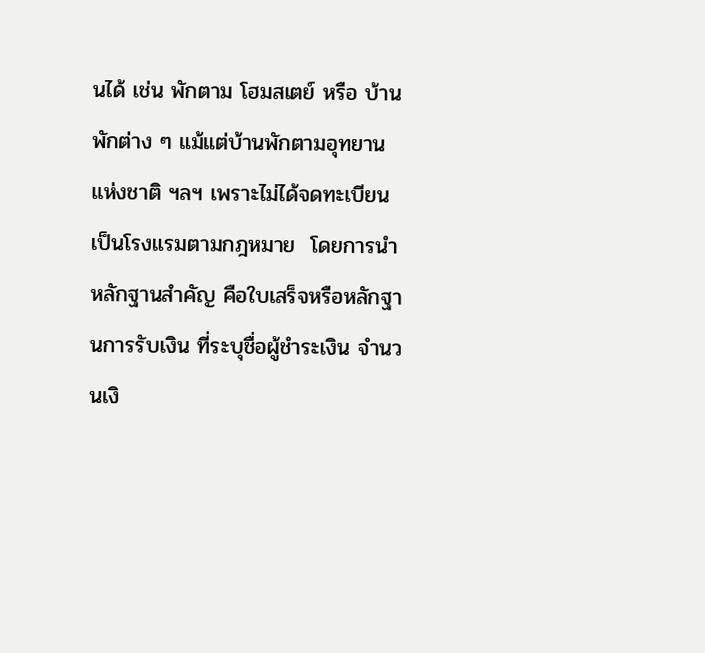นได้ เช่น พักตาม โฮมสเตย์ หรือ บ้านพักต่าง ๆ แม้แต่บ้านพักตามอุทยานแห่งชาติ ฯลฯ เพราะไม่ได้จดทะเบียนเป็นโรงแรมตามกฎหมาย  โดยการนำหลักฐานสำคัญ คือใบเสร็จหรือหลักฐานการรับเงิน ที่ระบุชื่อผู้ชำระเงิน จำนวนเงิ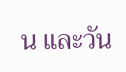น และวัน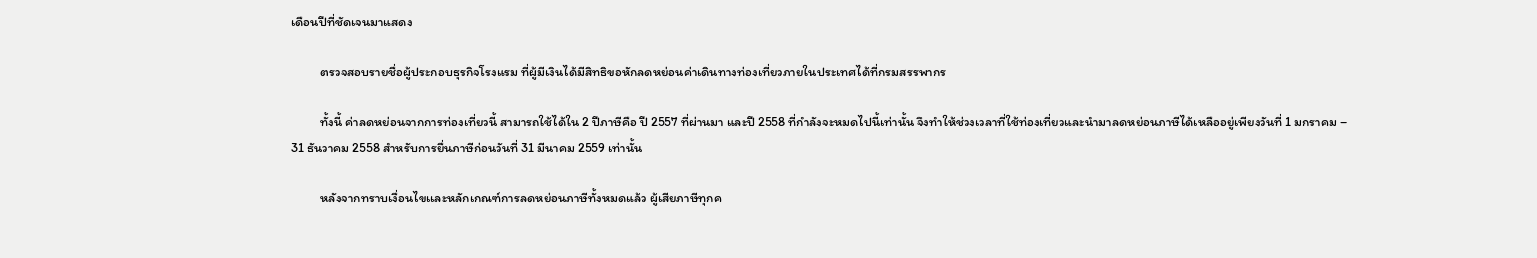เดือนปีที่ชัดเจนมาแสดง

          ตรวจสอบรายชื่อผู้ประกอบธุรกิจโรงแรม ที่ผู้มีเงินได้มีสิทธิขอหักลดหย่อนค่าเดินทางท่องเที่ยวภายในประเทศได้ที่กรมสรรพากร

          ทั้งนี้ ค่าลดหย่อนจากการท่องเที่ยวนี้ สามารถใช้ได้ใน 2 ปีภาษีคือ ปี 2557 ที่ผ่านมา และปี 2558 ที่กำลังจะหมดไปนี้เท่านั้น จึงทำให้ช่วงเวลาที่ใช้ท่องเที่ยวและนำมาลดหย่อนภาษีได้เหลืออยู่เพียงวันที่ 1 มกราคม – 31 ธันวาคม 2558 สำหรับการยื่นภาษีก่อนวันที่ 31 มีนาคม 2559 เท่านั้น

          หลังจากทราบเงื่อนไขเเละหลักเกณฑ์การลดหย่อนภาษีทั้งหมดแล้ว ผู้เสียภาษีทุกค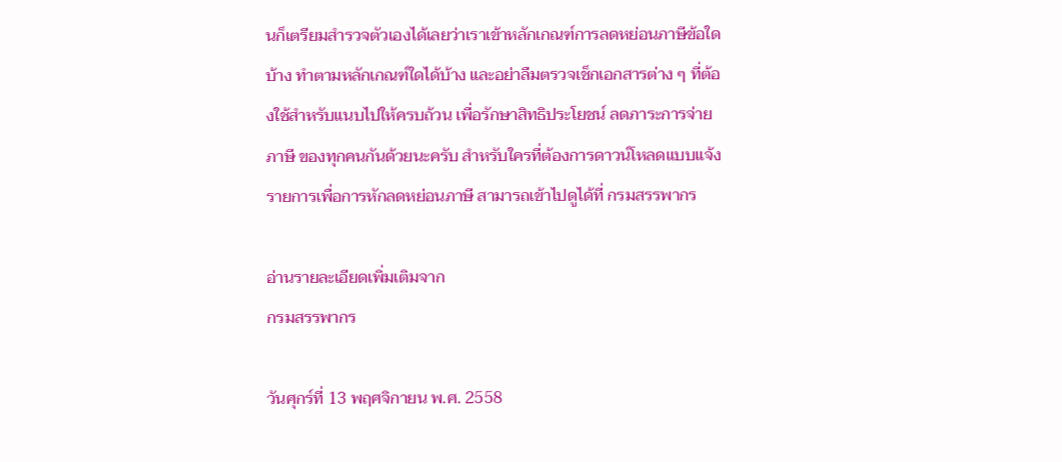นก็เตรียมสำรวจตัวเองได้เลยว่าเราเข้าหลักเกณฑ์การลดหย่อนภาษีข้อใดบ้าง ทำตามหลักเกณฑ์ใดได้บ้าง และอย่าลืมตรวจเช็กเอกสารต่าง ๆ ที่ต้องใช้สำหรับแนบไปให้ครบถ้วน เพื่อรักษาสิทธิประโยชน์ ลดภาระการจ่ายภาษี ของทุกคนกันด้วยนะครับ สำหรับใครที่ต้องการดาวน์โหลดแบบแจ้งรายการเพื่อการหักลดหย่อนภาษี สามารถเข้าไปดูได้ที่ กรมสรรพากร

อ่านรายละเอียดเพิ่มเติมจาก
กรมสรรพากร

วันศุกร์ที่ 13 พฤศจิกายน พ.ศ. 2558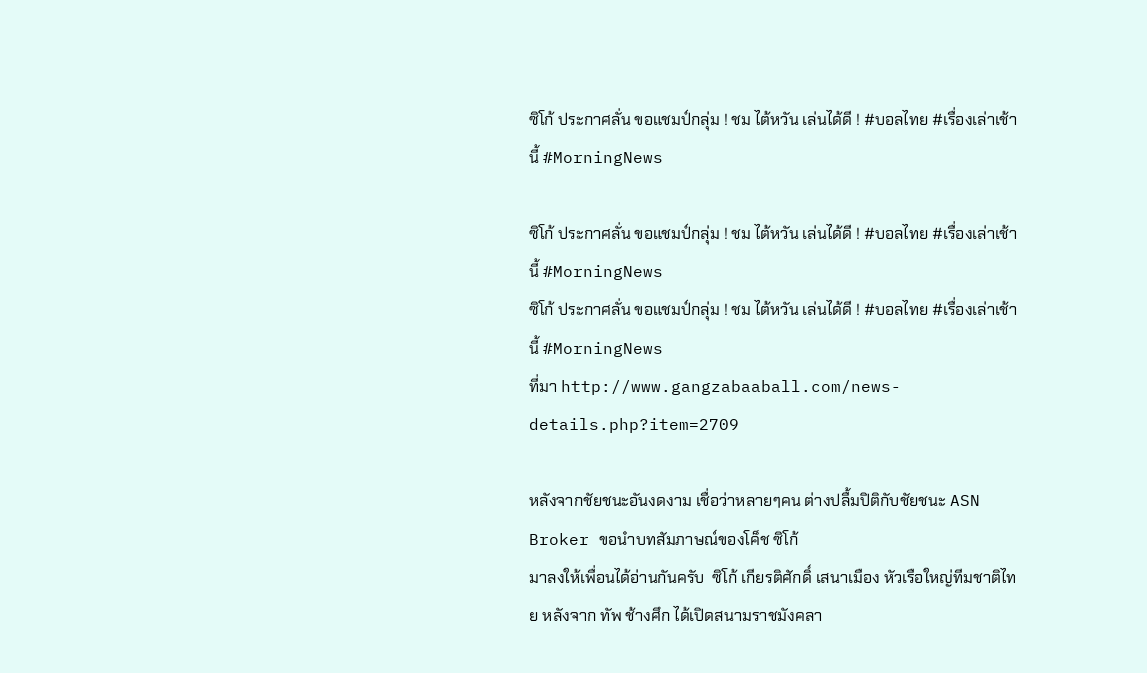ซิโก้ ประกาศลั่น ขอแชมป์กลุ่ม ! ชม ไต้หวัน เล่นได้ดี ! #บอลไทย #เรื่องเล่าเช้านี้ #MorningNews

ซิโก้ ประกาศลั่น ขอแชมป์กลุ่ม ! ชม ไต้หวัน เล่นได้ดี ! #บอลไทย #เรื่องเล่าเช้านี้ #MorningNews
ซิโก้ ประกาศลั่น ขอแชมป์กลุ่ม ! ชม ไต้หวัน เล่นได้ดี ! #บอลไทย #เรื่องเล่าเช้านี้ #MorningNews
ที่มา http://www.gangzabaaball.com/news-details.php?item=2709

หลังจากชัยชนะอันงดงาม เชื่อว่าหลายๆคน ต่างปลื้มปิติกับชัยชนะ ASN Broker ขอนำบทสัมภาษณ์ของโค็ช ซิโก้
มาลงให้เพื่อนได้อ่านกันครับ  ซิโก้ เกียรติศักดิ์ เสนาเมือง หัวเรือใหญ่ทีมชาติไทย หลังจาก ทัพ ช้างศึก ได้เปิดสนามราชมังคลา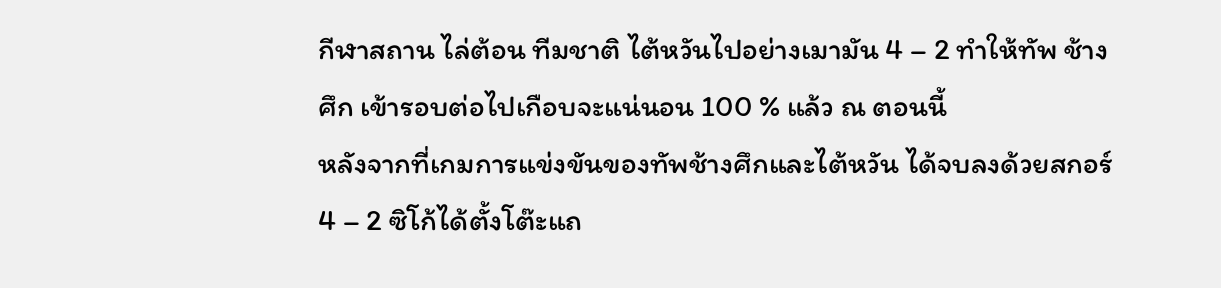กีฬาสถาน ไล่ต้อน ทีมชาติ ไต้หวันไปอย่างเมามัน 4 – 2 ทำให้ทัพ ช้างศึก เข้ารอบต่อไปเกือบจะแน่นอน 100 % แล้ว ณ ตอนนี้
หลังจากที่เกมการแข่งขันของทัพช้างศึกและไต้หวัน ได้จบลงด้วยสกอร์ 4 – 2 ซิโก้ได้ตั้งโต๊ะแถ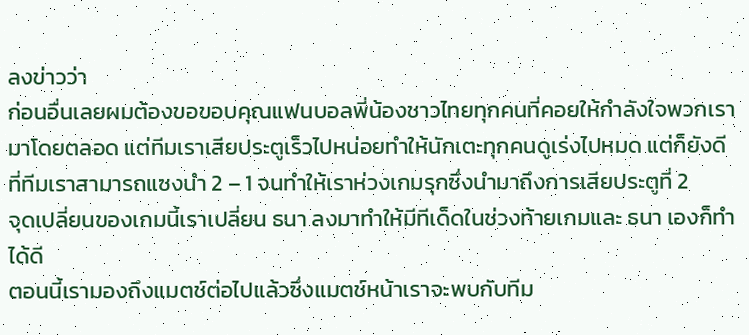ลงข่าวว่า
ก่อนอื่นเลยผมต้องขอขอบคุณแฟนบอลพี่น้องชาวไทยทุกคนที่คอยให้กำลังใจพวกเรามาโดยตลอด แต่ทีมเราเสียประตูเร็วไปหน่อยทำให้นักเตะทุกคนดูเร่งไปหมด แต่ก็ยังดีที่ทีมเราสามารถแซงนำ 2 – 1 จนทำให้เราห่วงเกมรุกซึ่งนำมาถึงการเสียประตูที่ 2
จุดเปลี่ยนของเกมนี้เราเปลี่ยน ธนา ลงมาทำให้มีทีเด็ดในช่วงท้ายเกมและ ธนา เองก็ทำได้ดี
ตอนนี้เรามองถึงแมตช์ต่อไปแล้วซึ่งแมตช์หน้าเราจะพบกับทีม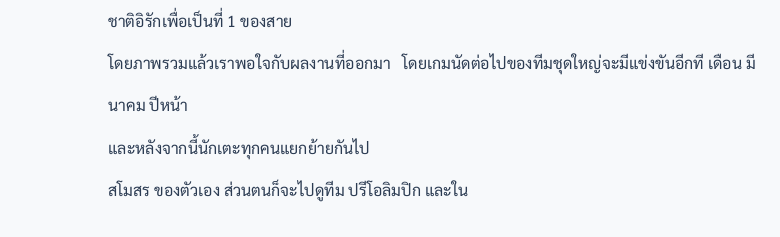ชาติอิรักเพื่อเป็นที่ 1 ของสาย
โดยภาพรวมแล้วเราพอใจกับผลงานที่ออกมา   โดยเกมนัดต่อไปของทีมชุดใหญ่จะมีแข่งขันอีกที เดือน มีนาคม ปีหน้า
และหลังจากนี้นักเตะทุกคนแยกย้ายกันไป
สโมสร ของตัวเอง ส่วนตนก็จะไปดูทีม ปรีโอลิมปิก และใน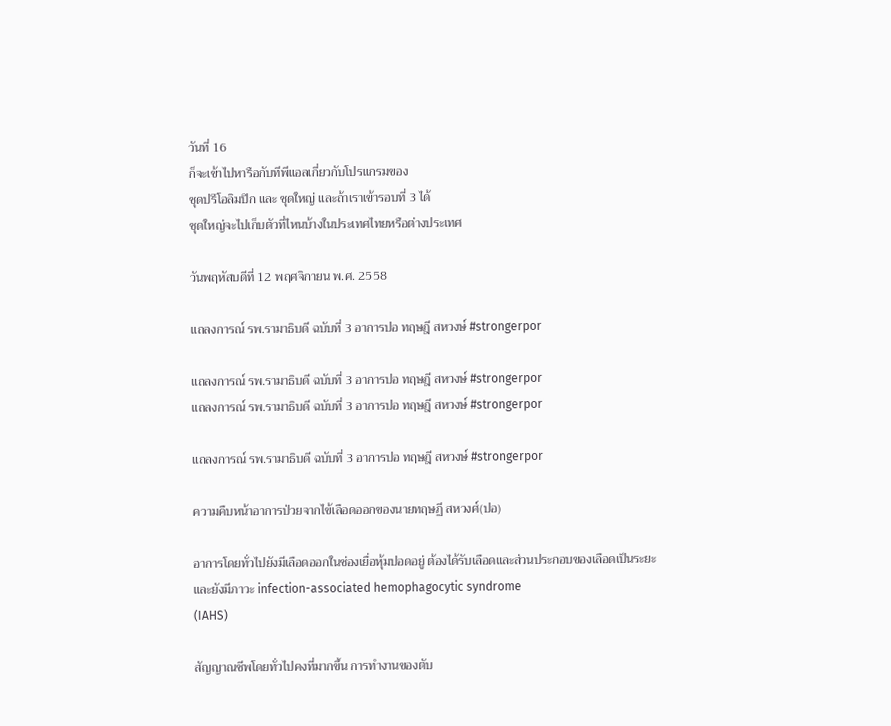วันที่ 16
ก็จะเข้าไปหารือกับทีพีแอลเกี่ยวกับโปรแกรมของ
ชุดปรีโอลิมปิก และ ชุดใหญ่ และถ้าเราเข้ารอบที่ 3 ได้
ชุดใหญ่จะไปเก็บตัวที่ไหนบ้างในประเทศไทยหรือต่างประเทศ

วันพฤหัสบดีที่ 12 พฤศจิกายน พ.ศ. 2558

แถลงการณ์ รพ.รามาธิบดี ฉบับที่ 3 อาการปอ ทฤษฎี สหวงษ์ #strongerpor

แถลงการณ์ รพ.รามาธิบดี ฉบับที่ 3 อาการปอ ทฤษฎี สหวงษ์ #strongerpor
แถลงการณ์ รพ.รามาธิบดี ฉบับที่ 3 อาการปอ ทฤษฎี สหวงษ์ #strongerpor

แถลงการณ์ รพ.รามาธิบดี ฉบับที่ 3 อาการปอ ทฤษฎี สหวงษ์ #strongerpor

ความคืบหน้าอาการป่วยจากไข้เลือดออกของนายทฤษฏี สหวงศ์(ปอ)

อาการโดยทั่วไปยังมีเลือดออกในช่องเยื่อหุ้มปอดอยู่ ต้องได้รับเลือดและส่วนประกอบของเลือดเป็นระยะ
และยังมีภาวะ infection-associated hemophagocytic syndrome
(IAHS)

สัญญาณชีพโดยทั่วไปคงที่มากขึ้น การทำงานของตับ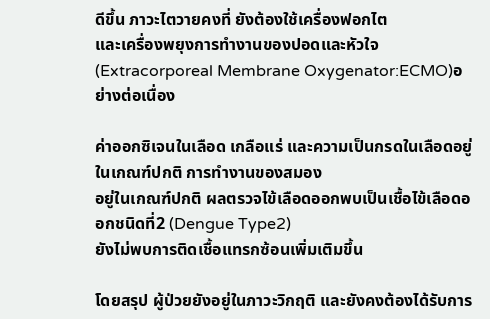ดีขึ้น ภาวะไตวายคงที่ ยังต้องใช้เครื่องฟอกไต
และเครื่องพยุงการทำงานของปอดและหัวใจ
(Extracorporeal Membrane Oxygenator:ECMO)อย่างต่อเนื่อง

ค่าออกซิเจนในเลือด เกลือแร่ และความเป็นกรดในเลือดอยู่ในเกณฑ์ปกติ การทำงานของสมอง
อยู่ในเกณฑ์ปกติ ผลตรวจไข้เลือดออกพบเป็นเชื้อไข้เลือดออกชนิดที่2 (Dengue Type2)
ยังไม่พบการติดเชื้อแทรกซ้อนเพิ่มเติมขึ้น

โดยสรุป ผู้ป่วยยังอยู่ในภาวะวิกฤติ และยังคงต้องได้รับการ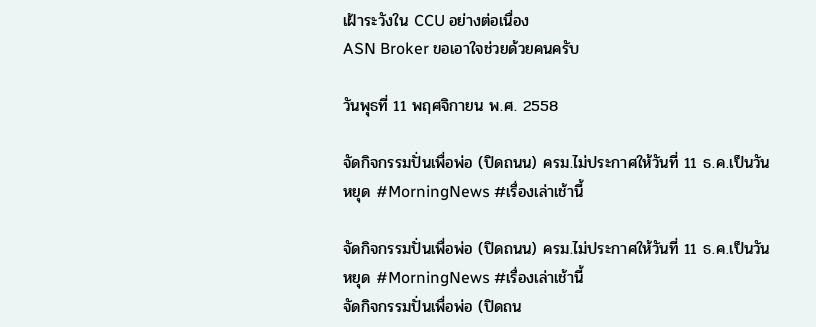เฝ้าระวังใน CCU อย่างต่อเนื่อง
ASN Broker ขอเอาใจช่วยด้วยคนครับ

วันพุธที่ 11 พฤศจิกายน พ.ศ. 2558

จัดกิจกรรมปั่นเพื่อพ่อ (ปิดถนน) ครม.ไม่ประกาศให้วันที่ 11 ธ.ค.เป็นวันหยุด #MorningNews #เรื่องเล่าเช้านี้

จัดกิจกรรมปั่นเพื่อพ่อ (ปิดถนน) ครม.ไม่ประกาศให้วันที่ 11 ธ.ค.เป็นวันหยุด #MorningNews #เรื่องเล่าเช้านี้
จัดกิจกรรมปั่นเพื่อพ่อ (ปิดถน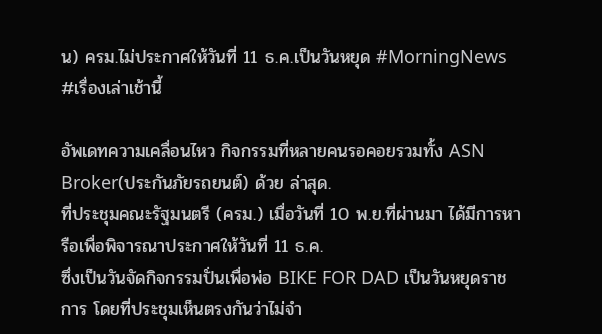น) ครม.ไม่ประกาศให้วันที่ 11 ธ.ค.เป็นวันหยุด #MorningNews #เรื่องเล่าเช้านี้

อัพเดทความเคลื่อนไหว กิจกรรมที่หลายคนรอคอยรวมทั้ง ASN Broker(ประกันภัยรถยนต์) ด้วย ล่าสุด.
ที่ประชุมคณะรัฐมนตรี (ครม.) เมื่อวันที่ 10 พ.ย.ที่ผ่านมา ได้มีการหารือเพื่อพิจารณาประกาศให้วันที่ 11 ธ.ค.
ซึ่งเป็นวันจัดกิจกรรมปั่นเพื่อพ่อ BIKE FOR DAD เป็นวันหยุดราชการ โดยที่ประชุมเห็นตรงกันว่าไม่จำ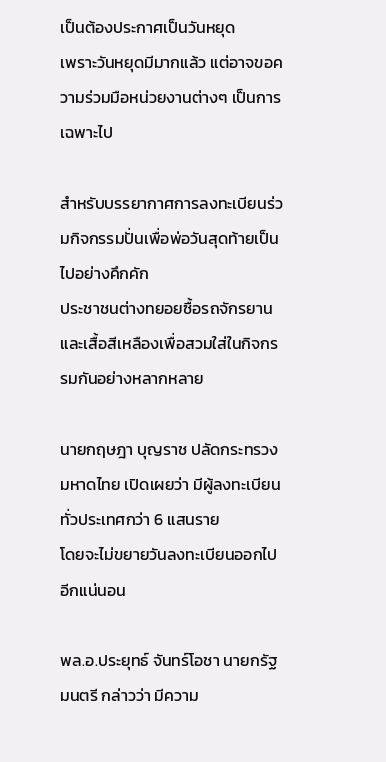เป็นต้องประกาศเป็นวันหยุด
เพราะวันหยุดมีมากแล้ว แต่อาจขอความร่วมมือหน่วยงานต่างๆ เป็นการเฉพาะไป

สำหรับบรรยากาศการลงทะเบียนร่วมกิจกรรมปั่นเพื่อพ่อวันสุดท้ายเป็นไปอย่างคึกคัก
ประชาชนต่างทยอยซื้อรถจักรยานและเสื้อสีเหลืองเพื่อสวมใส่ในกิจกรรมกันอย่างหลากหลาย

นายกฤษฎา บุญราช ปลัดกระทรวงมหาดไทย เปิดเผยว่า มีผู้ลงทะเบียนทั่วประเทศกว่า 6 แสนราย
โดยจะไม่ขยายวันลงทะเบียนออกไปอีกแน่นอน

พล.อ.ประยุทธ์ จันทร์โอชา นายกรัฐมนตรี กล่าวว่า มีความ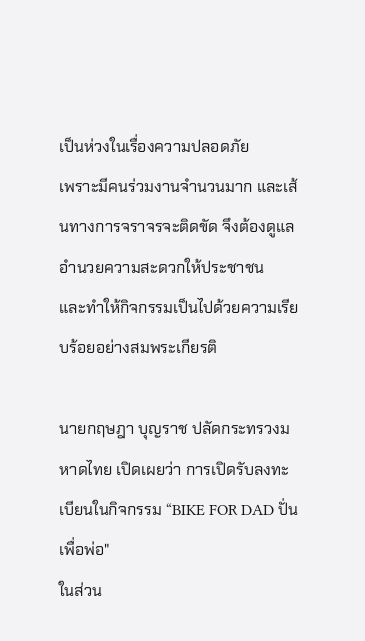เป็นห่วงในเรื่องความปลอดภัย
เพราะมีคนร่วมงานจำนวนมาก และเส้นทางการจราจรจะติดขัด จึงต้องดูแลอำนวยความสะดวกให้ประชาชน
และทำให้กิจกรรมเป็นไปด้วยความเรียบร้อยอย่างสมพระเกียรติ

นายกฤษฎา บุญราช ปลัดกระทรวงมหาดไทย เปิดเผยว่า การเปิดรับลงทะเบียนในกิจกรรม “BIKE FOR DAD ปั่นเพื่อพ่อ"
ในส่วน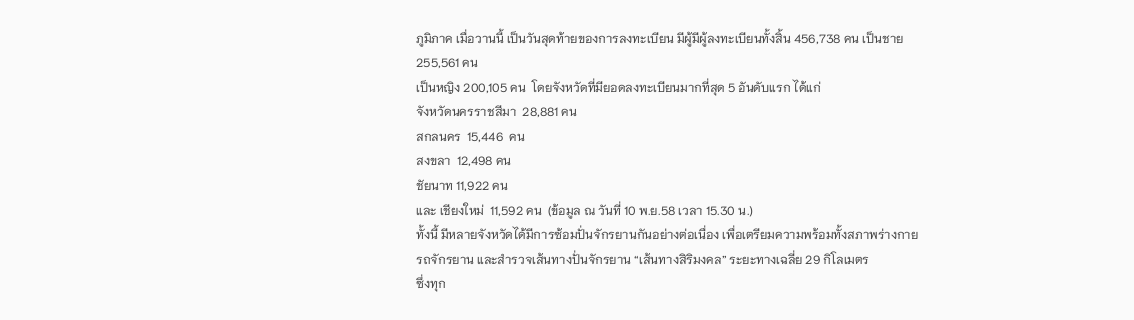ภูมิภาค เมื่อวานนี้ เป็นวันสุดท้ายของการลงทะเบียน มีผู้มีผู้ลงทะเบียนทั้งสิ้น 456,738 คน เป็นชาย 255,561 คน
เป็นหญิง 200,105 คน  โดยจังหวัดที่มียอดลงทะเบียนมากที่สุด 5 อันดับแรก ได้แก่
จังหวัดนครราชสีมา  28,881 คน
สกลนคร  15,446  คน
สงขลา  12,498 คน
ชัยนาท 11,922 คน
และ เชียงใหม่  11,592 คน  (ข้อมูล ณ วันที่ 10 พ.ย.58 เวลา 15.30 น.)
ทั้งนี้ มีหลายจังหวัดได้มีการซ้อมปั่นจักรยานกันอย่างต่อเนื่อง เพื่อเตรียมความพร้อมทั้งสภาพร่างกาย
รถจักรยาน และสำรวจเส้นทางปั่นจักรยาน “เส้นทางสิริมงคล” ระยะทางเฉลี่ย 29 กิโลเมตร
ซึ่งทุก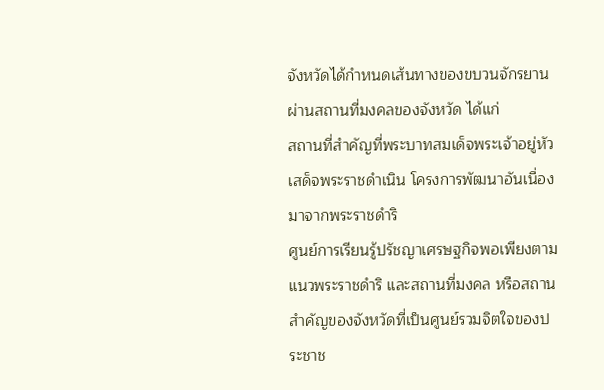จังหวัดได้กำหนดเส้นทางของขบวนจักรยานผ่านสถานที่มงคลของจังหวัด ได้แก่
สถานที่สำคัญที่พระบาทสมเด็จพระเจ้าอยู่หัวเสด็จพระราชดำเนิน โครงการพัฒนาอันเนื่องมาจากพระราชดำริ
ศูนย์การเรียนรู้ปรัชญาเศรษฐกิจพอเพียงตามแนวพระราชดำริ และสถานที่มงคล หรือสถานสำคัญของจังหวัดที่เป็นศูนย์รวมจิตใจของประชาช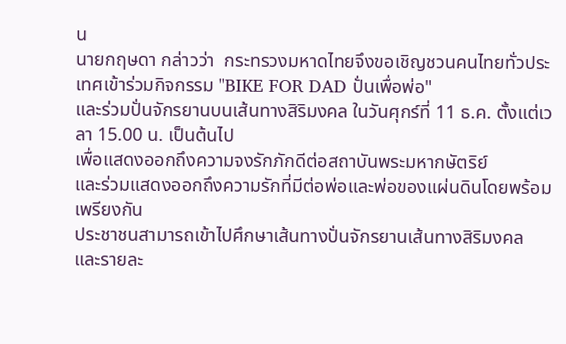น
นายกฤษดา กล่าวว่า  กระทรวงมหาดไทยจึงขอเชิญชวนคนไทยทั่วประเทศเข้าร่วมกิจกรรม "BIKE FOR DAD ปั่นเพื่อพ่อ"
และร่วมปั่นจักรยานบนเส้นทางสิริมงคล ในวันศุกร์ที่ 11 ธ.ค. ตั้งแต่เวลา 15.00 น. เป็นต้นไป
เพื่อแสดงออกถึงความจงรักภักดีต่อสถาบันพระมหากษัตริย์
และร่วมแสดงออกถึงความรักที่มีต่อพ่อและพ่อของแผ่นดินโดยพร้อมเพรียงกัน
ประชาชนสามารถเข้าไปศึกษาเส้นทางปั่นจักรยานเส้นทางสิริมงคล และรายละ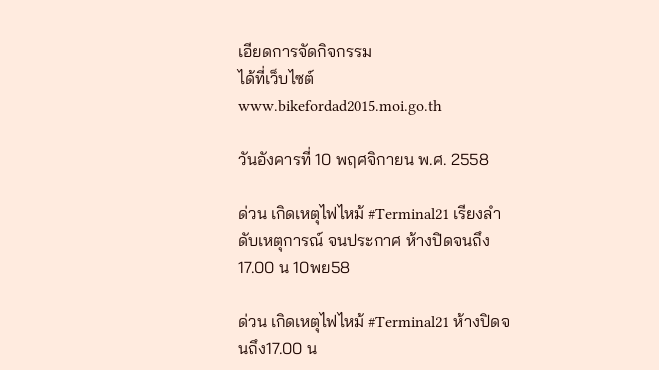เอียดการจัดกิจกรรม
ได้ที่เว็บไซต์ www.bikefordad2015.moi.go.th

วันอังคารที่ 10 พฤศจิกายน พ.ศ. 2558

ด่วน เกิดเหตุไฟไหม้ #Terminal21 เรียงลำดับเหตุการณ์ จนประกาศ ห้างปิดจนถึง17.00 น 10พย58

ด่วน เกิดเหตุไฟไหม้ #Terminal21 ห้างปิดจนถึง17.00 น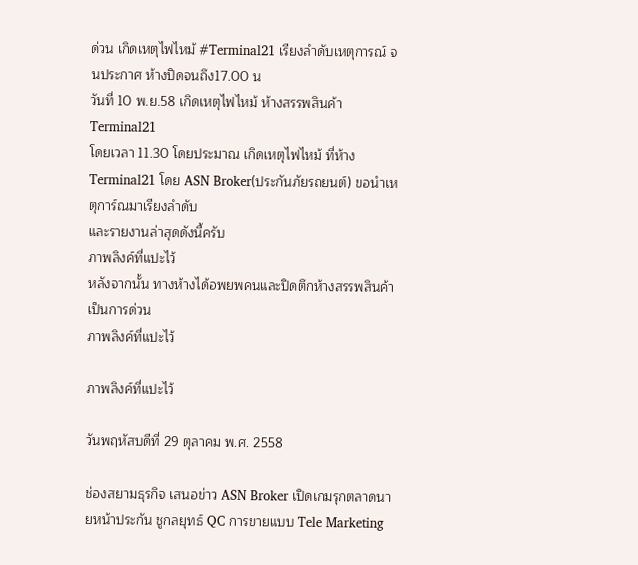ด่วน เกิดเหตุไฟไหม้ #Terminal21 เรียงลำดับเหตุการณ์ จนประกาศ ห้างปิดจนถึง17.00 น
วันที่ 10 พ.ย.58 เกิดเหตุไฟไหม้ ห้างสรรพสินค้า Terminal21
โดยเวลา 11.30 โดยประมาณ เกิดเหตุไฟไหม้ ที่ห้าง Terminal21 โดย ASN Broker(ประกันภัยรถยนต์) ขอนำเหตุการ์ณมาเรียงลำดับ
และรายงานล่าสุดดังนี้ครับ
ภาพลิงค์ที่แปะไว้
หลังจากนั้น ทางห้างได้อพยพคนและปิดตึกห้างสรรพสินค้าเป็นการด่วน
ภาพลิงค์ที่แปะไว้

ภาพลิงค์ที่แปะไว้

วันพฤหัสบดีที่ 29 ตุลาคม พ.ศ. 2558

ช่องสยามธุรกิจ เสนอข่าว ASN Broker เปิดเกมรุกตลาดนายหน้าประกัน ชูกลยุทธ์ QC การขายแบบ Tele Marketing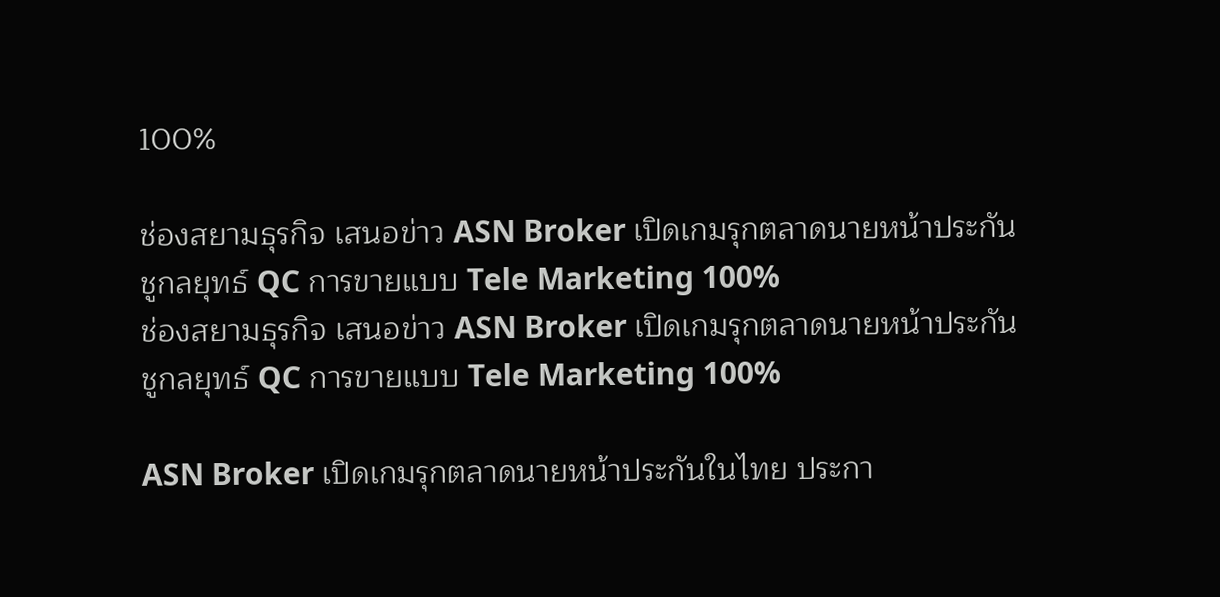100%

ช่องสยามธุรกิจ เสนอข่าว ASN Broker เปิดเกมรุกตลาดนายหน้าประกัน ชูกลยุทธ์ QC การขายแบบ Tele Marketing 100%
ช่องสยามธุรกิจ เสนอข่าว ASN Broker เปิดเกมรุกตลาดนายหน้าประกัน ชูกลยุทธ์ QC การขายแบบ Tele Marketing 100%

ASN Broker เปิดเกมรุกตลาดนายหน้าประกันในไทย ประกา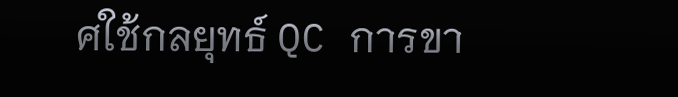ศใช้กลยุทธ์ QC การขา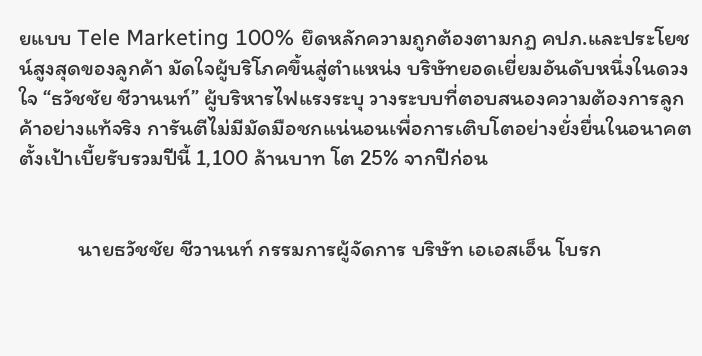ยแบบ Tele Marketing 100% ยึดหลักความถูกต้องตามกฏ คปภ.และประโยชน์สูงสุดของลูกค้า มัดใจผู้บริโภคขึ้นสู่ตำแหน่ง บริษัทยอดเยี่ยมอันดับหนึ่งในดวงใจ “ธวัชชัย ชีวานนท์” ผู้บริหารไฟแรงระบุ วางระบบที่ตอบสนองความต้องการลูกค้าอย่างแท้จริง การันตีไม่มีมัดมือชกแน่นอนเพื่อการเติบโตอย่างยั่งยื่นในอนาคต  ตั้งเป้าเบี้ยรับรวมปีนี้ 1,100 ล้านบาท โต 25% จากปีก่อน


            นายธวัชชัย ชีวานนท์ กรรมการผู้จัดการ บริษัท เอเอสเอ็น โบรก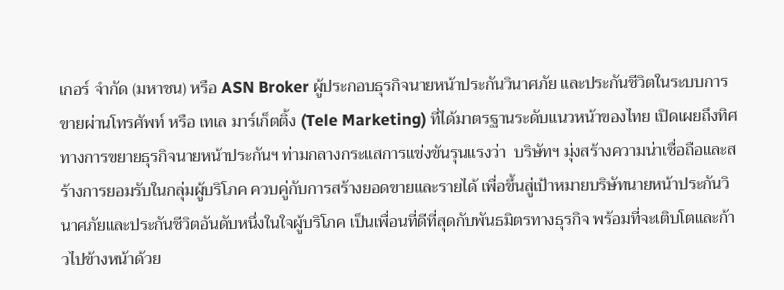เกอร์ จำกัด (มหาชน) หรือ ASN Broker ผู้ประกอบธุรกิจนายหน้าประกันวินาศภัย และประกันชีวิตในระบบการขายผ่านโทรศัพท์ หรือ เทเล มาร์เก็ตติ้ง (Tele Marketing) ที่ได้มาตรฐานระดับแนวหน้าของไทย เปิดเผยถึงทิศทางการขยายธุรกิจนายหน้าประกันฯ ท่ามกลางกระแสการแข่งขันรุนแรงว่า  บริษัทฯ มุ่งสร้างความน่าเชื่อถือและสร้างการยอมรับในกลุ่มผู้บริโภค ควบคู่กับการสร้างยอดขายและรายได้ เพื่อขึ้นสู่เป้าหมายบริษัทนายหน้าประกันวินาศภัยและประกันชีวิตอันดับหนึ่งในใจผู้บริโภค เป็นเพื่อนที่ดีที่สุดกับพันธมิตรทางธุรกิจ พร้อมที่จะเติบโตและก้าวไปข้างหน้าด้วย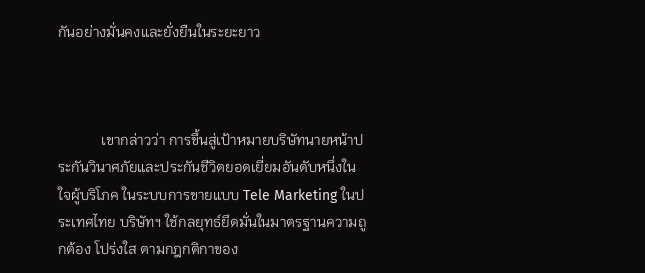กันอย่างมั่นคงและยั่งยืนในระยะยาว



            เขากล่าวว่า การขึ้นสู่เป้าหมายบริษัทนายหน้าประกันวินาศภัยและประกันชีวิตยอดเยี่ยมอันดับหนึ่งในใจผู้บริโภค ในระบบการขายแบบ Tele Marketing ในประเทศไทย บริษัทฯ ใช้กลยุทธ์ยึดมั่นในมาตรฐานความถูกต้อง โปร่งใส ตามกฎกติกาของ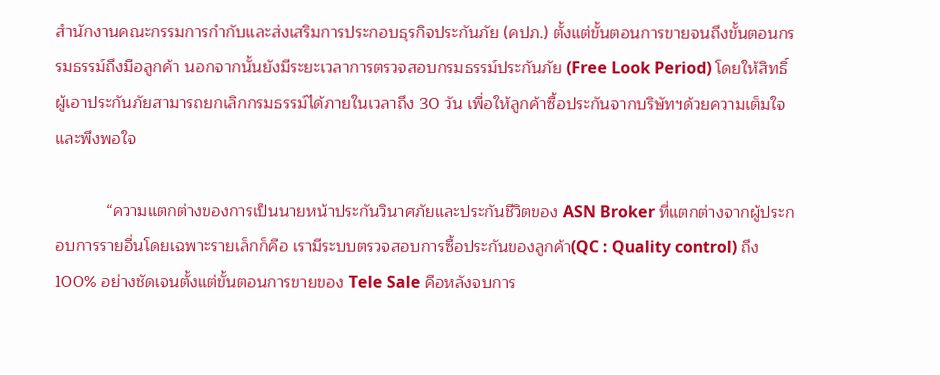สำนักงานคณะกรรมการกำกับและส่งเสริมการประกอบธุรกิจประกันภัย (คปภ.) ตั้งแต่ขั้นตอนการขายจนถึงขั้นตอนกรรมธรรม์ถึงมือลูกค้า นอกจากนั้นยังมีระยะเวลาการตรวจสอบกรมธรรม์ประกันภัย (Free Look Period) โดยให้สิทธิ์ผู้เอาประกันภัยสามารถยกเลิกกรมธรรม์ได้ภายในเวลาถึง 30 วัน เพื่อให้ลูกค้าซื้อประกันจากบริษัทฯด้วยความเต็มใจและพึงพอใจ

           “ความแตกต่างของการเป็นนายหน้าประกันวินาศภัยและประกันชีวิตของ ASN Broker ที่แตกต่างจากผู้ประกอบการรายอื่นโดยเฉพาะรายเล็กก็คือ เรามีระบบตรวจสอบการซื้อประกันของลูกค้า(QC : Quality control) ถึง 100% อย่างชัดเจนตั้งแต่ขั้นตอนการขายของ Tele Sale คือหลังจบการ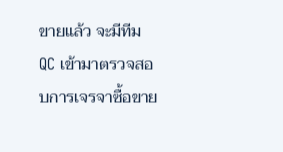ขายแล้ว จะมีทีม QC เข้ามาตรวจสอบการเจรจาซื้อขาย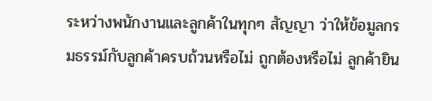ระหว่างพนักงานและลูกค้าในทุกๆ สัญญา ว่าให้ข้อมูลกรมธรรม์กับลูกค้าครบถ้วนหรือไม่ ถูกต้องหรือไม่ ลูกค้ายิน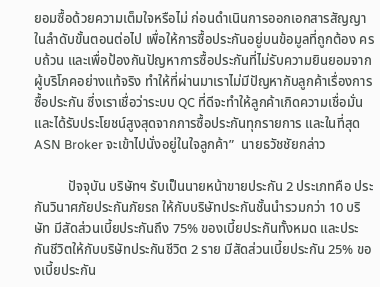ยอมซื้อด้วยความเต็มใจหรือไม่ ก่อนดำเนินการออกเอกสารสัญญาในลำดับขั้นตอนต่อไป เพื่อให้การซื้อประกันอยู่บนข้อมูลที่ถูกต้อง ครบถ้วน และเพื่อป้องกันปัญหาการซื้อประกันที่ไม่รับความยินยอมจากผู้บริโภคอย่างแท้จริง ทำให้ที่ผ่านมาเราไม่มีปัญหากับลูกค้าเรื่องการซื้อประกัน ซึ่งเราเชื่อว่าระบบ QC ที่ดีจะทำให้ลูกค้าเกิดความเชื่อมั่น และได้รับประโยชน์สูงสุดจากการซื้อประกันทุกรายการ และในที่สุด ASN Broker จะเข้าไปนั่งอยู่ในใจลูกค้า”  นายธวัชชัยกล่าว

          ปัจจุบัน บริษัทฯ รับเป็นนายหน้าขายประกัน 2 ประเภทคือ ประกันวินาศภัยประกันภัยรถ ให้กับบริษัทประกันชั้นนำรวมกว่า 10 บริษัท มีสัดส่วนเบี้ยประกันถึง 75% ของเบี้ยประกันทั้งหมด และประกันชีวิตให้กับบริษัทประกันชีวิต 2 ราย มีสัดส่วนเบี้ยประกัน 25% ของเบี้ยประกัน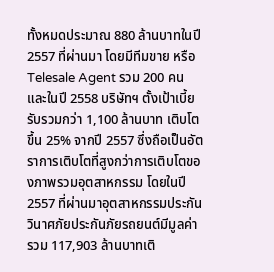ทั้งหมดประมาณ 880 ล้านบาทในปี 2557 ที่ผ่านมา โดยมีทีมขาย หรือ Telesale Agent รวม 200 คน และในปี 2558 บริษัทฯ ตั้งเป้าเบี้ยรับรวมกว่า 1,100 ล้านบาท เติบโตขึ้น 25% จากปี 2557 ซึ่งถือเป็นอัตราการเติบโตที่สูงกว่าการเติบโตของภาพรวมอุตสาหกรรม โดยในปี 2557 ที่ผ่านมาอุตสาหกรรมประกันวินาศภัยประกันภัยรถยนต์มีมูลค่ารวม 117,903 ล้านบาทเติ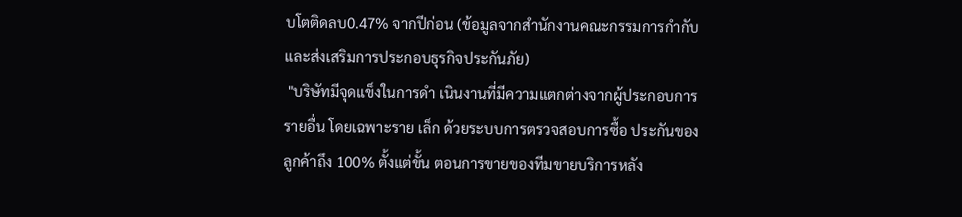บโตติดลบ0.47% จากปีก่อน (ข้อมูลจากสำนักงานคณะกรรมการกำกับและส่งเสริมการประกอบธุรกิจประกันภัย)
 "บริษัทมีจุดแข็งในการดำ เนินงานที่มีความแตกต่างจากผู้ประกอบการรายอื่น โดยเฉพาะราย เล็ก ด้วยระบบการตรวจสอบการซื้อ ประกันของลูกค้าถึง 100% ตั้งแต่ขั้น ตอนการขายของทีมขายบริการหลัง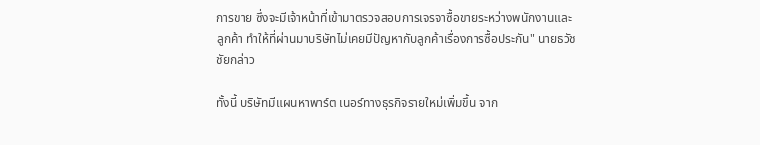การขาย ซึ่งจะมีเจ้าหน้าที่เข้ามาตรวจสอบการเจรจาซื้อขายระหว่างพนักงานและลูกค้า ทำให้ที่ผ่านมาบริษัทไม่เคยมีปัญหากับลูกค้าเรื่องการซื้อประกัน" นายธวัชชัยกล่าว

ทั้งนี้ บริษัทมีแผนหาพาร์ต เนอร์ทางธุรกิจรายใหม่เพิ่มขึ้น จาก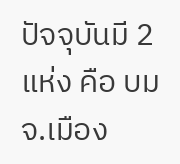ปัจจุบันมี 2 แห่ง คือ บมจ.เมือง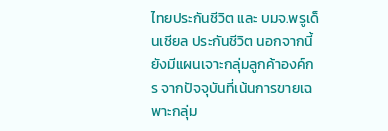ไทยประกันชีวิต และ บมจ.พรูเด็นเชียล ประกันชีวิต นอกจากนี้ ยังมีแผนเจาะกลุ่มลูกค้าองค์กร จากปัจจุบันที่เน้นการขายเฉพาะกลุ่ม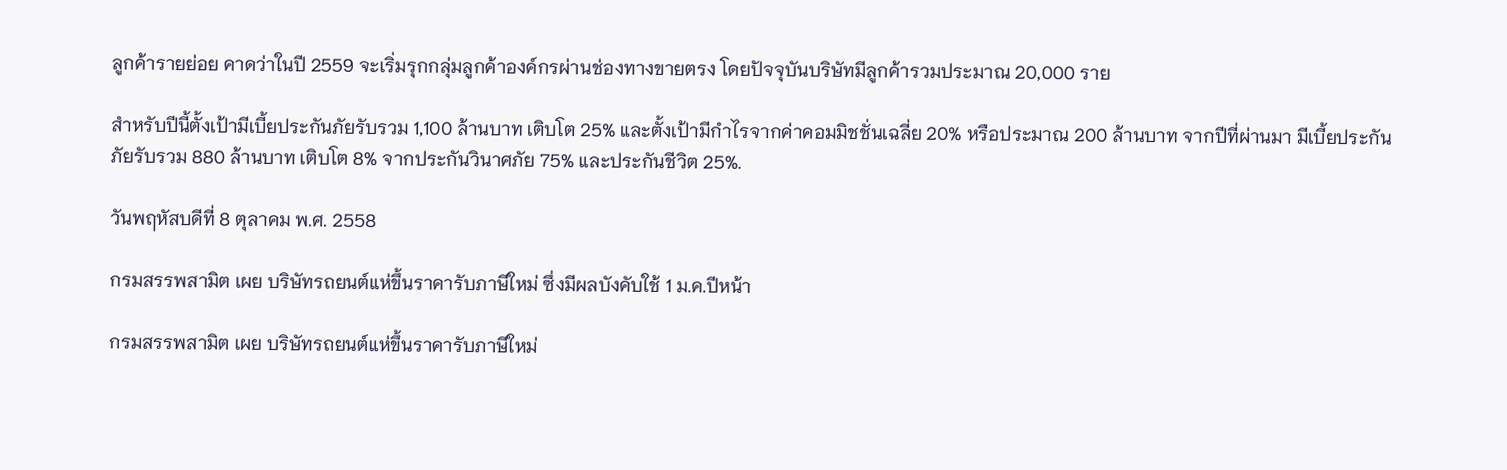ลูกค้ารายย่อย คาดว่าในปี 2559 จะเริ่มรุกกลุ่มลูกค้าองค์กรผ่านช่องทางขายตรง โดยปัจจุบันบริษัทมีลูกค้ารวมประมาณ 20,000 ราย

สำหรับปีนี้ตั้งเป้ามีเบี้ยประกันภัยรับรวม 1,100 ล้านบาท เติบโต 25% และตั้งเป้ามีกำไรจากค่าคอมมิชชั่นเฉลี่ย 20% หรือประมาณ 200 ล้านบาท จากปีที่ผ่านมา มีเบี้ยประกันภัยรับรวม 880 ล้านบาท เติบโต 8% จากประกันวินาศภัย 75% และประกันชีวิต 25%.

วันพฤหัสบดีที่ 8 ตุลาคม พ.ศ. 2558

กรมสรรพสามิต เผย บริษัทรถยนต์แห่ขึ้นราคารับภาษีใหม่ ซึ่งมีผลบังคับใช้ 1 ม.ค.ปีหน้า

กรมสรรพสามิต เผย บริษัทรถยนต์แห่ขึ้นราคารับภาษีใหม่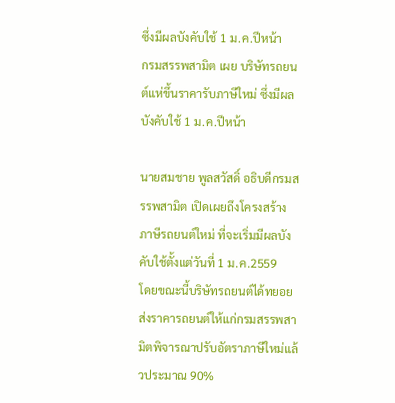ซึ่งมีผลบังคับใช้ 1 ม.ค.ปีหน้า
กรมสรรพสามิต เผย บริษัทรถยนต์แห่ขึ้นราคารับภาษีใหม่ ซึ่งมีผลบังคับใช้ 1 ม.ค.ปีหน้า

นายสมชาย พูลสวัสดิ์ อธิบดีกรมสรรพสามิต เปิดเผยถึงโครงสร้างภาษีรถยนต์ใหม่ ที่จะเริ่มมีผลบังคับใช้ตั้งแต่วันที่ 1 ม.ค.2559
โดยขณะนี้บริษัทรถยนต์ได้ทยอยส่งราคารถยนต์ให้แก่กรมสรรพสามิตพิจารณาปรับอัตราภาษีใหม่แล้วประมาณ 90%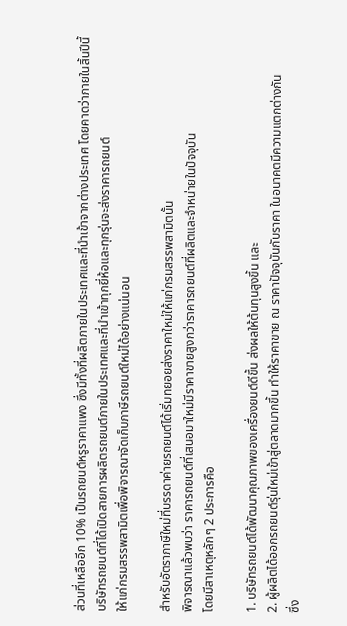ส่วนที่เหลืออีก 10% เป็นรถยนต์หรูราคาแพง ซึ่งมีทั้งที่ผลิตภายในประเทศและที่นำเข้าจากต่างประเทศ โดยคาดว่าภายในสิ้นปีนี้
บริษัทรถยนต์ที่ได้เปิดสายการผลิตรถยนต์ภายในประเทศและที่นำเข้าทุกยี่ห้อและทุกรุ่นจะส่งราคารถยนต์
ให้แก่กรมสรรพสามิตเพื่อพิจารณาจัดเก็บภาษีรถยนต์ใหม่ได้อย่างแน่นอน

สำหรับอัตราภาษีใหม่ที่บรรดาค่ายรถยนต์ได้เริ่มทยอยส่งราคาใหม่ให้แก่กรมสรรพสามิตนั้น
พิจารณาแล้วพบว่า ราคารถยนต์ที่เสนอมาใหม่มีราคาขายสูงกว่าราคารถยนต์ที่ผลิตและจำหน่ายในปัจจุบัน
โดยมีสาเหตุหลักๆ 2 ประการคือ

1. บริษัทรถยนต์ได้พัฒนาคุณภาพของเครื่องยนต์ดีขึ้น ส่งผลให้ต้นทุนสูงขึ้น และ
2. ผู้ผลิตได้ออกรถยนต์รุ่นใหม่เข้าสู่ตลาดมากขึ้น ทำให้ราคาขาย ณ ราคาปัจจุบันกับราคา ในอนาคตมีความแตกต่างกัน
ซึ่ง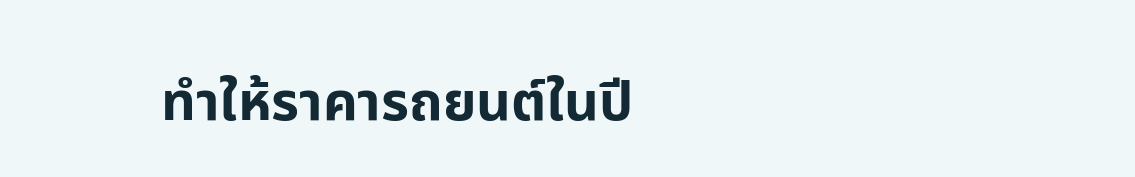ทำให้ราคารถยนต์ในปี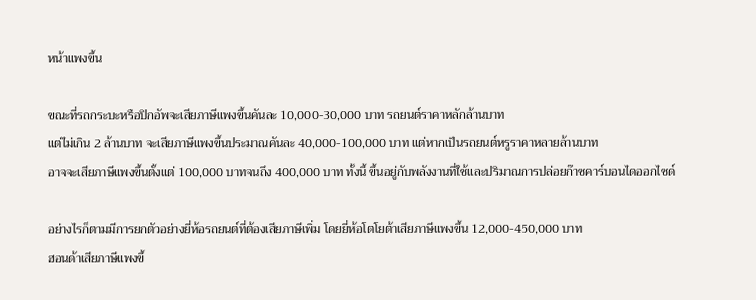หน้าแพงขึ้น

ขณะที่รถกระบะหรือปิกอัพจะเสียภาษีแพงขึ้นคันละ 10,000-30,000 บาท รถยนต์ราคาหลักล้านบาท
แต่ไม่เกิน 2 ล้านบาท จะเสียภาษีแพงขึ้นประมาณคันละ 40,000-100,000 บาท แต่หากเป็นรถยนต์หรูราคาหลายล้านบาท
อาจจะเสียภาษีแพงขึ้นตั้งแต่ 100,000 บาทจนถึง 400,000 บาท ทั้งนี้ ขึ้นอยู่กับพลังงานที่ใช้และปริมาณการปล่อยก๊าซคาร์บอนไดออกไซด์

อย่างไรก็ตามมีการยกตัวอย่างยี่ห้อรถยนต์ที่ต้องเสียภาษีเพิ่ม โดยยี่ห้อโตโยต้าเสียภาษีแพงขึ้น 12,000-450,000 บาท
ฮอนด้าเสียภาษีแพงขึ้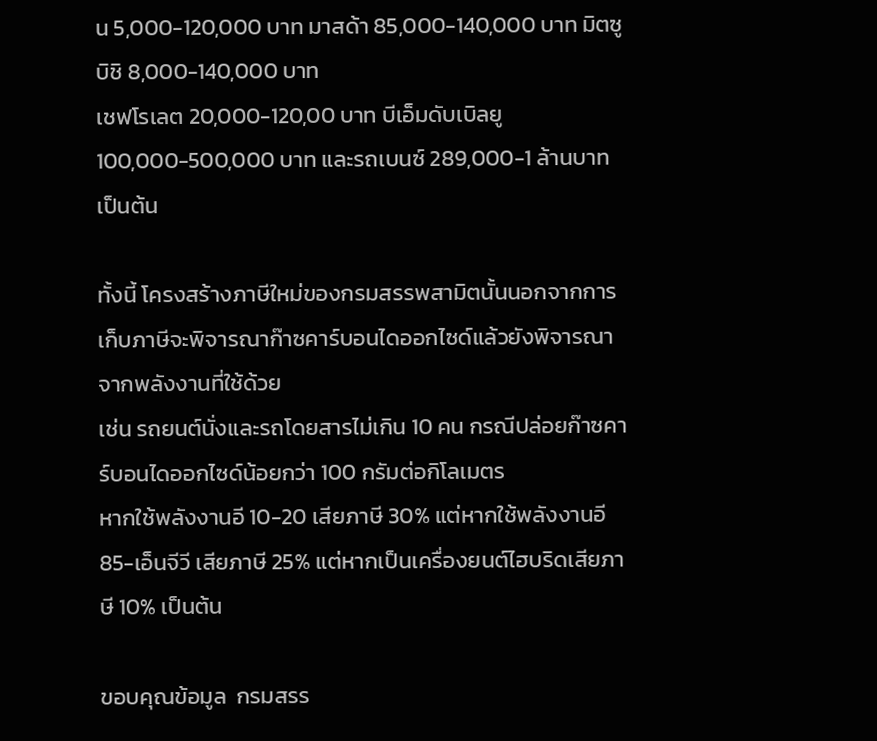น 5,000-120,000 บาท มาสด้า 85,000-140,000 บาท มิตซูบิชิ 8,000-140,000 บาท
เชฟโรเลต 20,000-120,00 บาท บีเอ็มดับเบิลยู 100,000-500,000 บาท และรถเบนซ์ 289,000-1 ล้านบาท เป็นต้น

ทั้งนี้ โครงสร้างภาษีใหม่ของกรมสรรพสามิตนั้นนอกจากการเก็บภาษีจะพิจารณาก๊าซคาร์บอนไดออกไซด์แล้วยังพิจารณาจากพลังงานที่ใช้ด้วย
เช่น รถยนต์นั่งและรถโดยสารไม่เกิน 10 คน กรณีปล่อยก๊าซคาร์บอนไดออกไซด์น้อยกว่า 100 กรัมต่อกิโลเมตร
หากใช้พลังงานอี 10-20 เสียภาษี 30% แต่หากใช้พลังงานอี 85-เอ็นจีวี เสียภาษี 25% แต่หากเป็นเครื่องยนต์ไฮบริดเสียภาษี 10% เป็นต้น

ขอบคุณข้อมูล  กรมสรร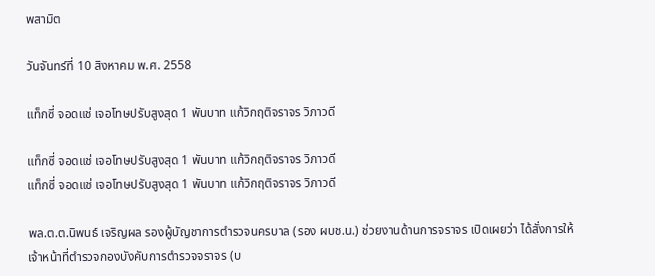พสามิต

วันจันทร์ที่ 10 สิงหาคม พ.ศ. 2558

แท็กซี่ จอดแช่ เจอโทษปรับสูงสุด 1 พันบาท แก้วิกฤติจราจร วิภาวดี

แท็กซี่ จอดแช่ เจอโทษปรับสูงสุด 1 พันบาท แก้วิกฤติจราจร วิภาวดี
แท็กซี่ จอดแช่ เจอโทษปรับสูงสุด 1 พันบาท แก้วิกฤติจราจร วิภาวดี

พล.ต.ต.นิพนธ์ เจริญผล รองผู้บัญชาการตำรวจนครบาล (รอง ผบช.น.) ช่วยงานด้านการจราจร เปิดเผยว่า ได้สั่งการให้เจ้าหน้าที่ตำรวจกองบังคับการตำรวจจราจร (บ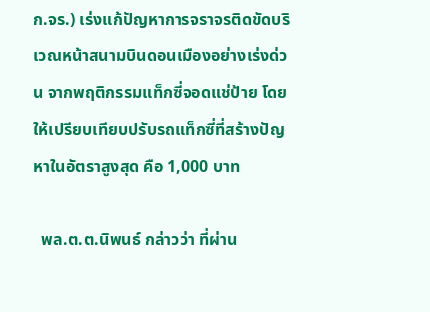ก.จร.) เร่งแก้ปัญหาการจราจรติดขัดบริเวณหน้าสนามบินดอนเมืองอย่างเร่งด่วน จากพฤติกรรมแท็กซี่จอดแช่ป้าย โดยให้เปรียบเทียบปรับรถแท็กซี่ที่สร้างปัญหาในอัตราสูงสุด คือ 1,000 บาท

  พล.ต.ต.นิพนธ์ กล่าวว่า ที่ผ่าน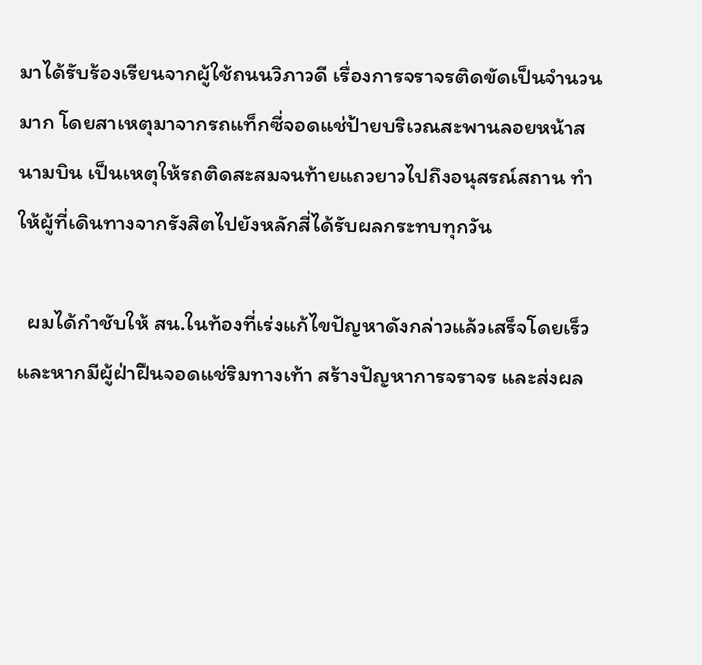มาได้รับร้องเรียนจากผู้ใช้ถนนวิภาวดี เรื่องการจราจรติดขัดเป็นจำนวนมาก โดยสาเหตุมาจากรถแท็กซี่จอดแช่ป้ายบริเวณสะพานลอยหน้าสนามบิน เป็นเหตุให้รถติดสะสมจนท้ายแถวยาวไปถึงอนุสรณ์สถาน ทำให้ผู้ที่เดินทางจากรังสิตไปยังหลักสี่ได้รับผลกระทบทุกวัน

  ผมได้กำชับให้ สน.ในท้องที่เร่งแก้ไขปัญหาดังกล่าวแล้วเสร็จโดยเร็ว และหากมีผู้ฝ่าฝืนจอดแช่ริมทางเท้า สร้างปัญหาการจราจร และส่งผล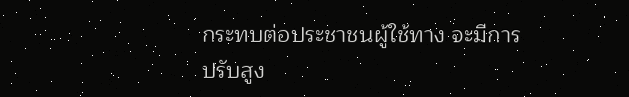กระทบต่อประชาชนผู้ใช้ทาง จะมีการปรับสูง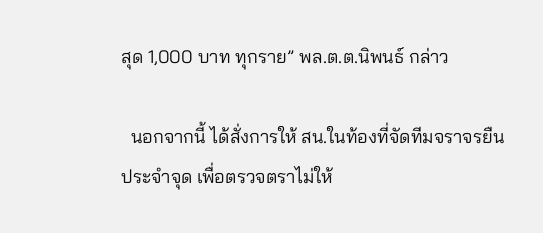สุด 1,000 บาท ทุกราย” พล.ต.ต.นิพนธ์ กล่าว

  นอกจากนี้ ได้สั่งการให้ สน.ในท้องที่จัดทีมจราจรยืนประจำจุด เพื่อตรวจตราไม่ให้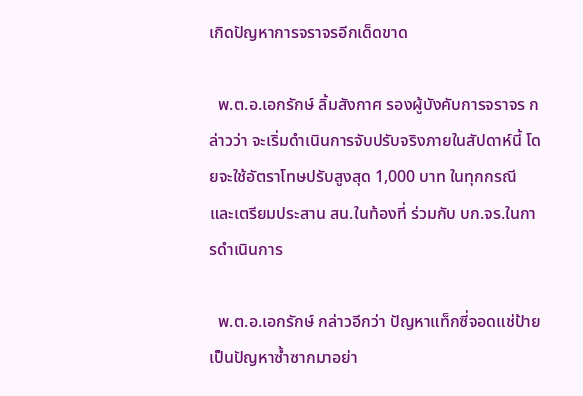เกิดปัญหาการจราจรอีกเด็ดขาด

  พ.ต.อ.เอกรักษ์ ลิ้มสังกาศ รองผู้บังคับการจราจร กล่าวว่า จะเริ่มดำเนินการจับปรับจริงภายในสัปดาห์นี้ โดยจะใช้อัตราโทษปรับสูงสุด 1,000 บาท ในทุกกรณี และเตรียมประสาน สน.ในท้องที่ ร่วมกับ บก.จร.ในการดำเนินการ

  พ.ต.อ.เอกรักษ์ กล่าวอีกว่า ปัญหาแท็กซี่จอดแช่ป้ายเป็นปัญหาซ้ำซากมาอย่า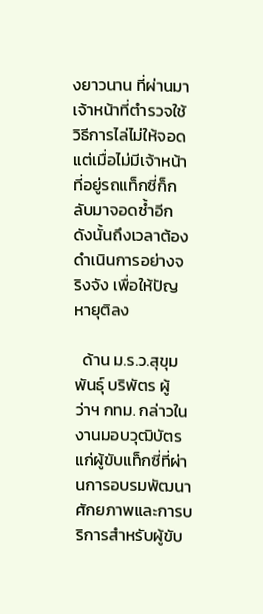งยาวนาน ที่ผ่านมาเจ้าหน้าที่ตำรวจใช้วิธีการไล่ไม่ให้จอด แต่เมื่อไม่มีเจ้าหน้าที่อยู่รถแท็กซี่ก็กลับมาจอดซ้ำอีก ดังนั้นถึงเวลาต้องดำเนินการอย่างจริงจัง เพื่อให้ปัญหายุติลง

  ด้าน ม.ร.ว.สุขุมพันธุ์ บริพัตร ผู้ว่าฯ กทม. กล่าวในงานมอบวุฒิบัตรแก่ผู้ขับแท็กซี่ที่ผ่านการอบรมพัฒนาศักยภาพและการบริการสำหรับผู้ขับ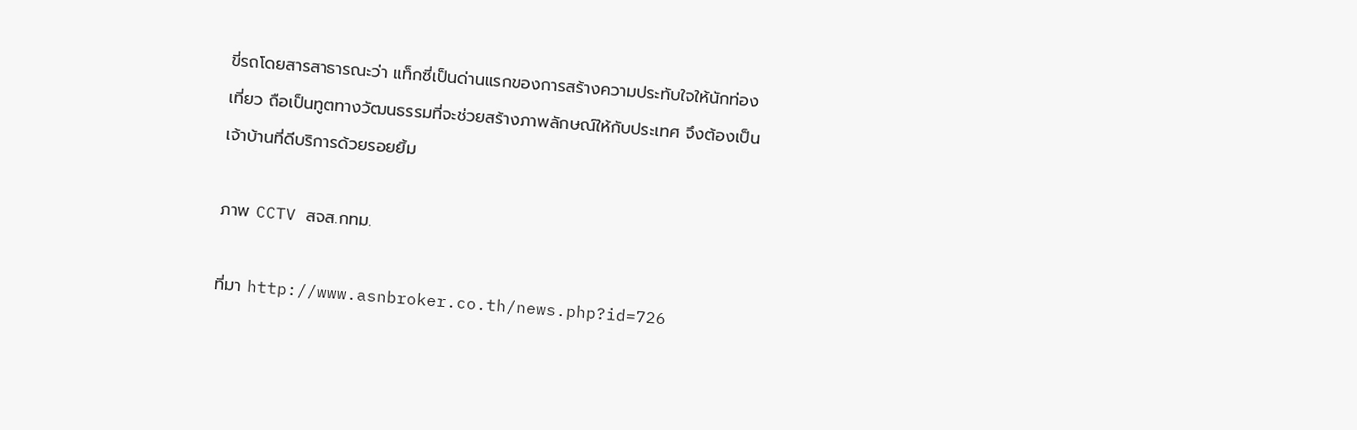ขี่รถโดยสารสาธารณะว่า แท็กซี่เป็นด่านแรกของการสร้างความประทับใจให้นักท่องเที่ยว ถือเป็นทูตทางวัฒนธรรมที่จะช่วยสร้างภาพลักษณ์ให้กับประเทศ จึงต้องเป็นเจ้าบ้านที่ดีบริการด้วยรอยยิ้ม

ภาพ CCTV สจส.กทม.

ที่มา http://www.asnbroker.co.th/news.php?id=726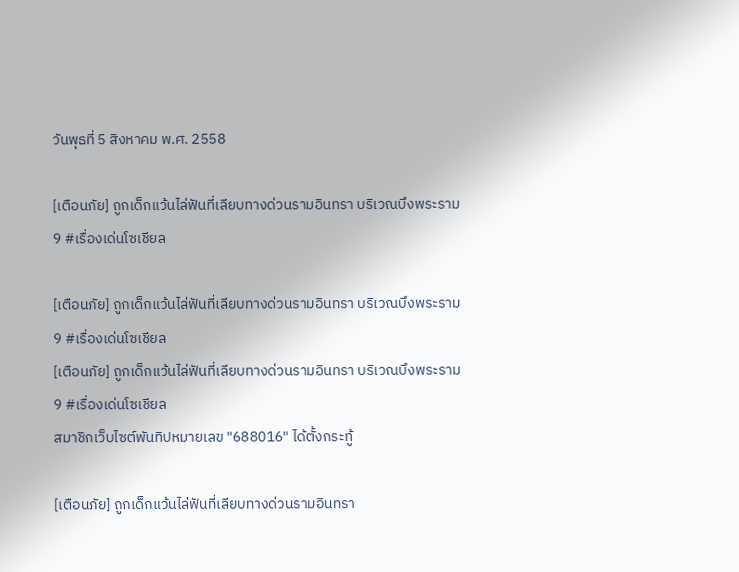วันพุธที่ 5 สิงหาคม พ.ศ. 2558

[เตือนภัย] ถูกเด็กแว้นไล่ฟันที่เลียบทางด่วนรามอินทรา บริเวณบึงพระราม 9 #เรื่องเด่นโซเชียล

[เตือนภัย] ถูกเด็กแว้นไล่ฟันที่เลียบทางด่วนรามอินทรา บริเวณบึงพระราม 9 #เรื่องเด่นโซเชียล
[เตือนภัย] ถูกเด็กแว้นไล่ฟันที่เลียบทางด่วนรามอินทรา บริเวณบึงพระราม 9 #เรื่องเด่นโซเชียล
สมาชิกเว็บไซต์พันทิปหมายเลข "688016" ได้ตั้งกระทู้

[เตือนภัย] ถูกเด็กแว้นไล่ฟันที่เลียบทางด่วนรามอินทรา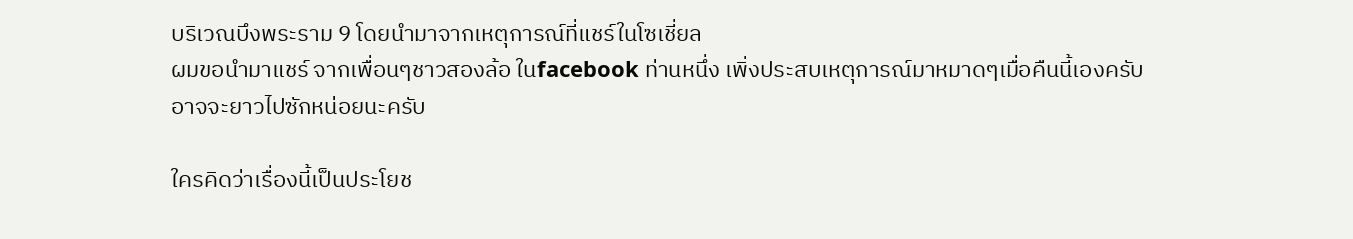บริเวณบึงพระราม 9 โดยนำมาจากเหตุการณ์ที่แชร์ในโซเชี่ยล
ผมขอนำมาแชร์ จากเพื่อนๆชาวสองล้อ ในfacebook ท่านหนึ่ง เพิ่งประสบเหตุการณ์มาหมาดๆเมื่อคืนนี้เองครับ
อาจจะยาวไปซักหน่อยนะครับ

ใครคิดว่าเรื่องนี้เป็นประโยช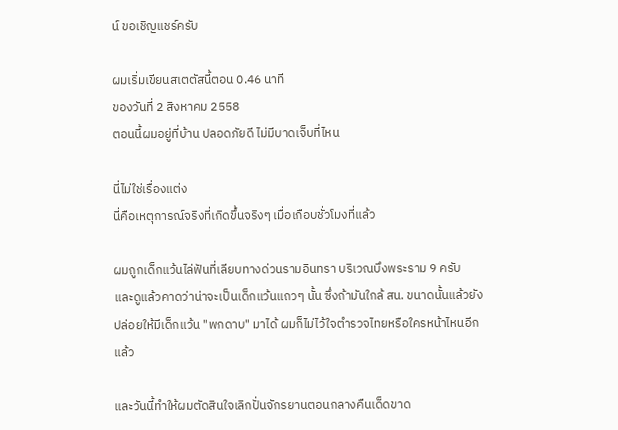น์ ขอเชิญแชร์ครับ

ผมเริ่มเขียนสเตตัสนี้ตอน 0.46 นาที
ของวันที่ 2 สิงหาคม 2558
ตอนนี้ผมอยู่ที่บ้าน ปลอดภัยดี ไม่มีบาดเจ็บที่ไหน

นี่ไม่ใช่เรื่องแต่ง
นี่คือเหตุการณ์จริงที่เกิดขึ้นจริงๆ เมื่อเกือบชั่วโมงที่แล้ว

ผมถูกเด็กแว้นไล่ฟันที่เลียบทางด่วนรามอินทรา บริเวณบึงพระราม 9 ครับ
และดูแล้วคาดว่าน่าจะเป็นเด็กแว้นแถวๆ นั้น ซึ่งถ้ามันใกล้ สน. ขนาดนั้นแล้วยังปล่อยให้มีเด็กแว้น "พกดาบ" มาได้ ผมก็ไม่ไว้ใจตำรวจไทยหรือใครหน้าไหนอีกแล้ว

และวันนี้ทำให้ผมตัดสินใจเลิกปั่นจักรยานตอนกลางคืนเด็ดขาด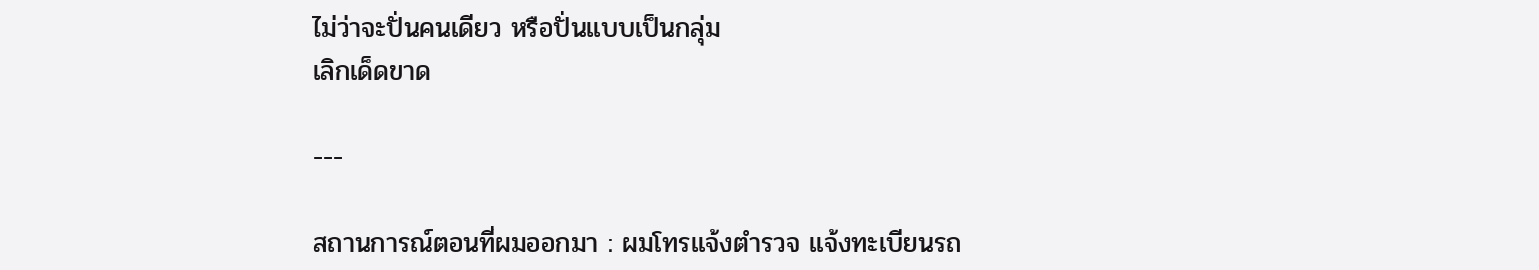ไม่ว่าจะปั่นคนเดียว หรือปั่นแบบเป็นกลุ่ม
เลิกเด็ดขาด

---

สถานการณ์ตอนที่ผมออกมา : ผมโทรแจ้งตำรวจ แจ้งทะเบียนรถ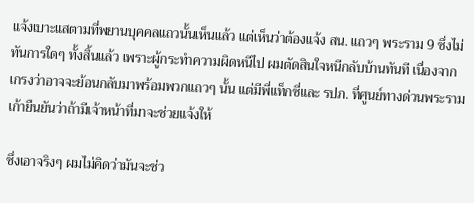แจ้งเบาะแสตามที่พยานบุคคลแถวนั้นเห็นแล้ว แต่เห็นว่าต้องแจ้ง สน. แถวๆ พระราม 9 ซึ่งไม่ทันการใดๆ ทั้งสิ้นแล้ว เพราะผู้กระทำความผิดหนีไป ผมตัดสินใจหนีกลับบ้านทันที เนื่องจากเกรงว่าอาจจะย้อนกลับมาพร้อมพวกแถวๆ นั้น แต่มีพี่แท็กซี่และ รปภ. ที่ศูนย์ทางด่วนพระรามเก้ายืนยันว่าถ้ามีเจ้าหน้าที่มาจะช่วยแจ้งให้

ซึ่งเอาจริงๆ ผมไม่คิดว่ามันจะช่ว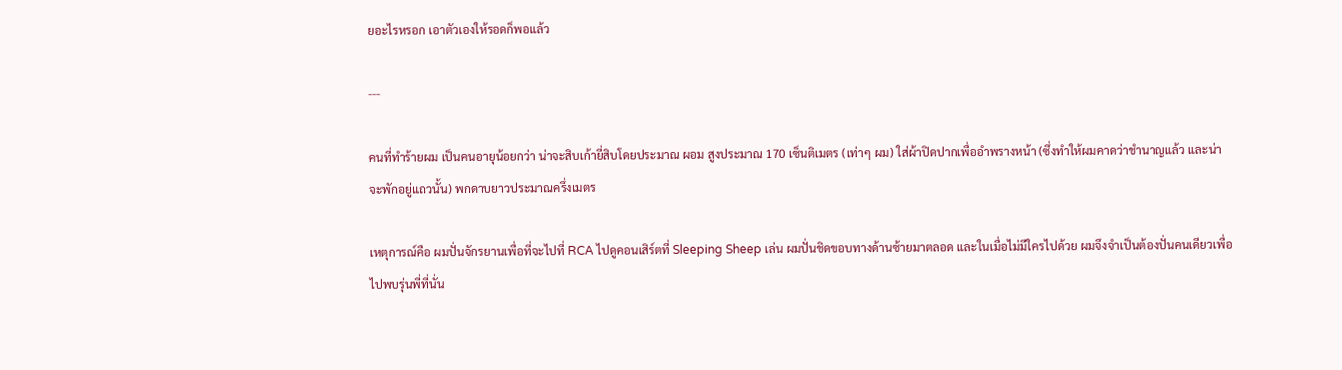ยอะไรหรอก เอาตัวเองให้รอดก็พอแล้ว

---

คนที่ทำร้ายผม เป็นคนอายุน้อยกว่า น่าจะสิบเก้ายี่สิบโดยประมาณ ผอม สูงประมาณ 170 เซ็นติเมตร (เท่าๆ ผม) ใส่ผ้าปิดปากเพื่ออำพรางหน้า (ซึ่งทำให้ผมคาดว่าชำนาญแล้ว และน่าจะพักอยู่แถวนั้น) พกดาบยาวประมาณครึ่งเมตร

เหตุการณ์คือ ผมปั่นจักรยานเพื่อที่จะไปที่ RCA ไปดูคอนเสิร์ตที่ Sleeping Sheep เล่น ผมปั่นชิดขอบทางด้านซ้ายมาตลอด และในเมื่อไม่มีใครไปด้วย ผมจึงจำเป็นต้องปั่นคนเดียวเพื่อไปพบรุ่นพี่ที่นั่น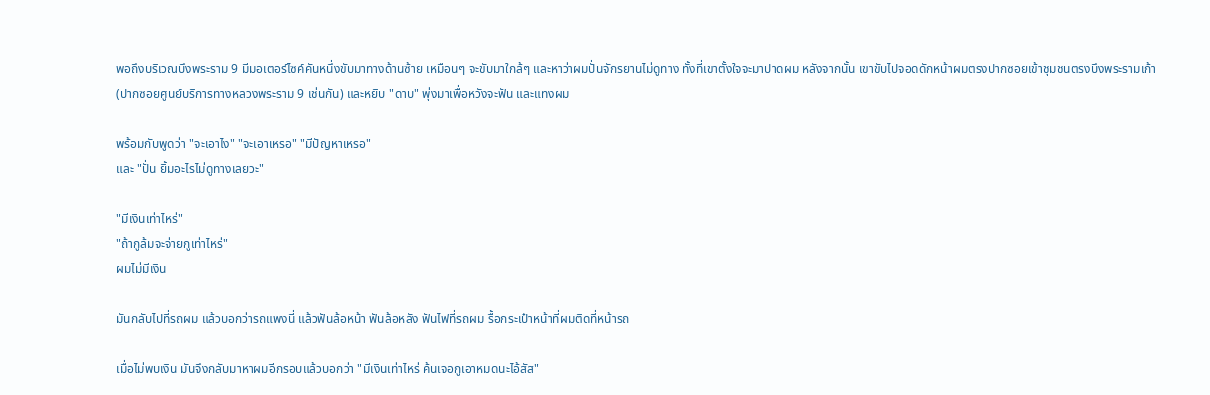พอถึงบริเวณบึงพระราม 9 มีมอเตอร์ไซค์คันหนึ่งขับมาทางด้านซ้าย เหมือนๆ จะขับมาใกล้ๆ และหาว่าผมปั่นจักรยานไม่ดูทาง ทั้งที่เขาตั้งใจจะมาปาดผม หลังจากนั้น เขาขับไปจอดดักหน้าผมตรงปากซอยเข้าชุมชนตรงบึงพระรามเก้า (ปากซอยศูนย์บริการทางหลวงพระราม 9 เช่นกัน) และหยิบ "ดาบ" พุ่งมาเพื่อหวังจะฟัน และแทงผม

พร้อมกับพูดว่า "จะเอาไง" "จะเอาเหรอ" "มีปัญหาเหรอ"
และ "ปั่น ยิ้มอะไรไม่ดูทางเลยวะ"

"มีเงินเท่าไหร่"
"ถ้ากูล้มจะจ่ายกูเท่าไหร่"
ผมไม่มีเงิน

มันกลับไปที่รถผม แล้วบอกว่ารถแพงนี่ แล้วฟันล้อหน้า ฟันล้อหลัง ฟันไฟที่รถผม รื้อกระเป๋าหน้าที่ผมติดที่หน้ารถ

เมื่อไม่พบเงิน มันจึงกลับมาหาผมอีกรอบแล้วบอกว่า "มีเงินเท่าไหร่ ค้นเจอกูเอาหมดนะไอ้สัส"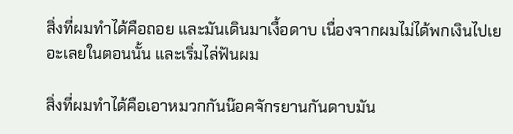สิ่งที่ผมทำได้คือถอย และมันเดินมาเงื้อดาบ เนื่องจากผมไม่ได้พกเงินไปเยอะเลยในตอนนั้น และเริ่มไล่ฟันผม

สิ่งที่ผมทำได้คือเอาหมวกกันน๊อคจักรยานกันดาบมัน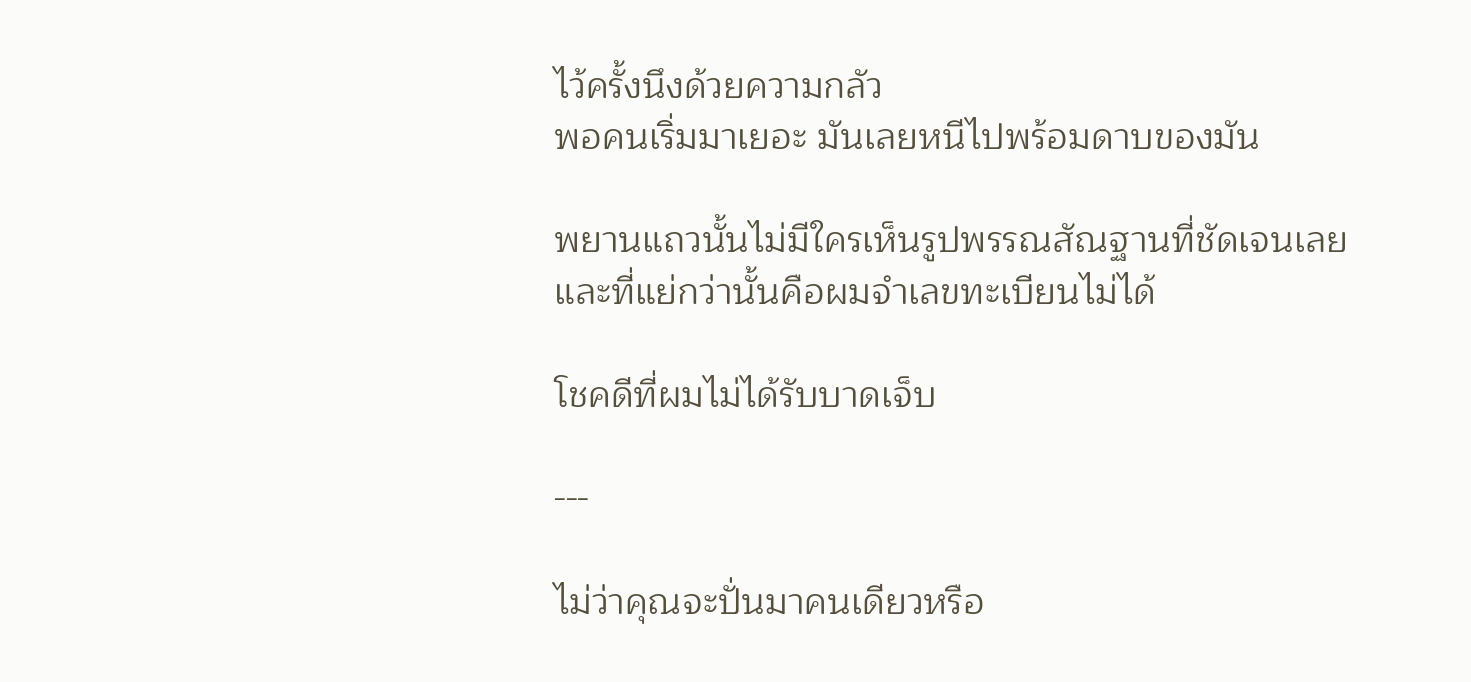ไว้ครั้งนึงด้วยความกลัว
พอคนเริ่มมาเยอะ มันเลยหนีไปพร้อมดาบของมัน

พยานแถวนั้นไม่มีใครเห็นรูปพรรณสัณฐานที่ชัดเจนเลย
และที่แย่กว่านั้นคือผมจำเลขทะเบียนไม่ได้

โชคดีที่ผมไม่ได้รับบาดเจ็บ

---

ไม่ว่าคุณจะปั่นมาคนเดียวหรือ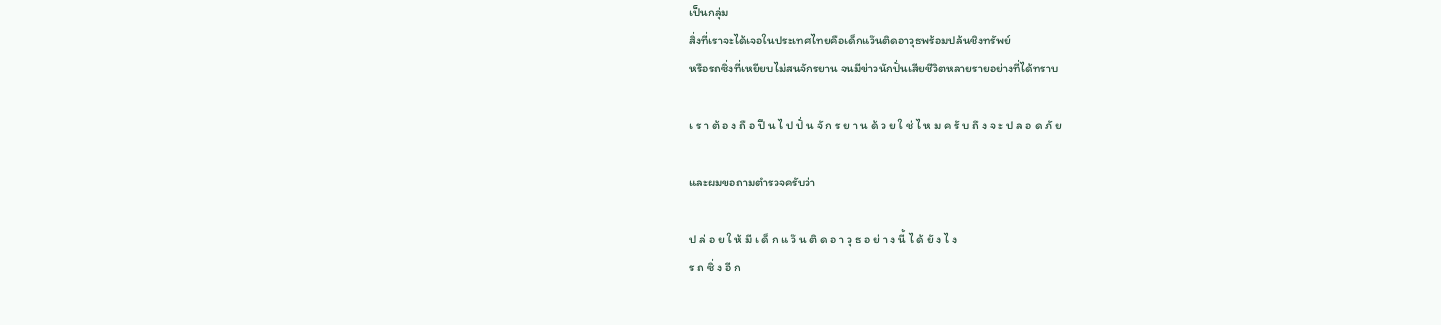เป็นกลุ่ม
สิ่งที่เราจะได้เจอในประเทศไทยคือเด็กแว๊นติดอาวุธพร้อมปล้นชิงทรัพย์
หรือรถซิ่งที่เหยียบไม่สนจักรยาน จนมีข่าวนักปั่นเสียชีวิตหลายรายอย่างที่ได้ทราบ

เ ร า ต้ อ ง ถื อ ปื น ไ ป ปั่ น จั ก ร ย า น ด้ ว ย ใ ช่ ไ ห ม ค รั บ ถึ ง จ ะ ป ล อ ด ภั ย

และผมขอถามตำรวจครับว่า

ป ล่ อ ย ใ ห้ มี เ ด็ ก แ ว๊ น ติ ด อ า วุ ธ อ ย่ า ง นี้ ไ ด้ ยั ง ไ ง
ร ถ ซิ่ ง อี ก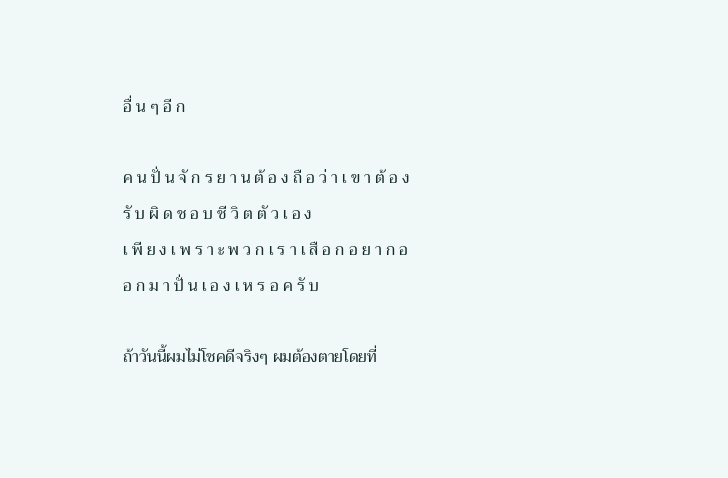อื่ น ๆ อี ก

ค น ปั่ น จั ก ร ย า น ต้ อ ง ถื อ ว่ า เ ข า ต้ อ ง รั บ ผิ ด ช อ บ ชี วิ ต ตั ว เ อ ง
เ พี ย ง เ พ ร า ะ พ ว ก เ ร า เ สื อ ก อ ย า ก อ อ ก ม า ปั่ น เ อ ง เ ห ร อ ค รั บ

ถ้าวันนี้ผมไม่โชคดีจริงๆ ผมต้องตายโดยที่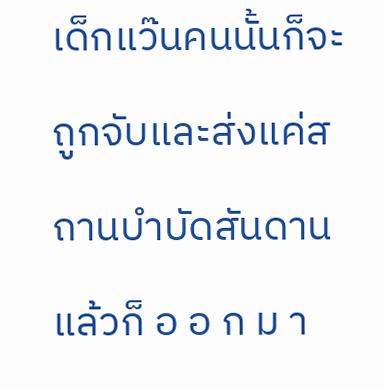เด็กแว๊นคนนั้นก็จะถูกจับและส่งแค่สถานบำบัดสันดาน แล้วก็ อ อ ก ม า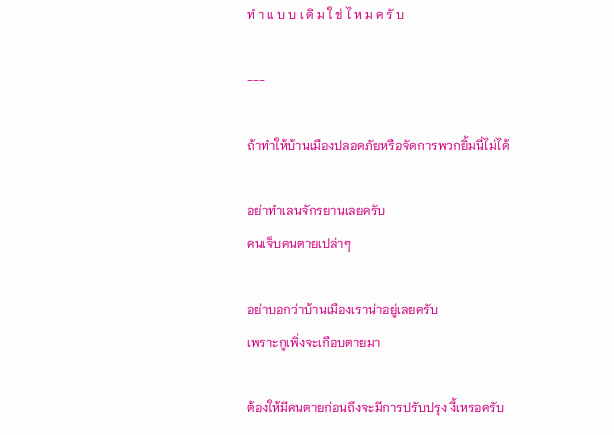ทํ า แ บ บ เ ดิ ม ใ ช่ ไ ห ม ค รั บ

---

ถ้าทำให้บ้านเมืองปลอดภัยหรือจัดการพวกยิ้มนี่ไม่ได้

อย่าทำเลนจักรยานเลยครับ
คนเจ็บคนตายเปล่าๆ

อย่าบอกว่าบ้านเมืองเราน่าอยู่เลยครับ
เพราะกูเพิ่งจะเกือบตายมา

ต้องให้มีคนตายก่อนถึงจะมีการปรับปรุง งี้เหรอครับ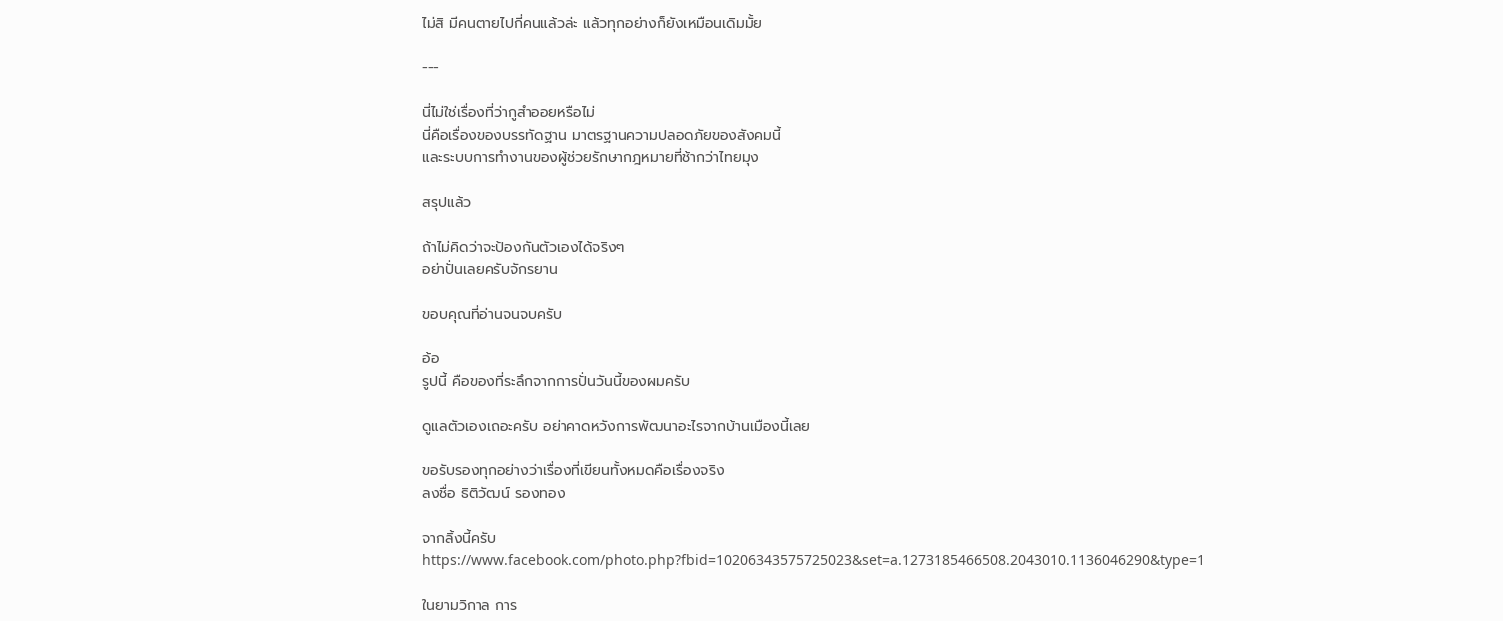ไม่สิ มีคนตายไปกี่คนแล้วล่ะ แล้วทุกอย่างก็ยังเหมือนเดิมมั้ย

---

นี่ไม่ใช่เรื่องที่ว่ากูสำออยหรือไม่
นี่คือเรื่องของบรรทัดฐาน มาตรฐานความปลอดภัยของสังคมนี้
และระบบการทำงานของผู้ช่วยรักษากฎหมายที่ช้ากว่าไทยมุง

สรุปแล้ว

ถ้าไม่คิดว่าจะป้องกันตัวเองได้จริงๆ
อย่าปั่นเลยครับจักรยาน

ขอบคุณที่อ่านจนจบครับ

อ้อ
รูปนี้ คือของที่ระลึกจากการปั่นวันนี้ของผมครับ

ดูแลตัวเองเถอะครับ อย่าคาดหวังการพัฒนาอะไรจากบ้านเมืองนี้เลย

ขอรับรองทุกอย่างว่าเรื่องที่เขียนทั้งหมดคือเรื่องจริง
ลงชื่อ ธิติวัฒน์ รองทอง

จากลิ้งนี้ครับ
https://www.facebook.com/photo.php?fbid=10206343575725023&set=a.1273185466508.2043010.1136046290&type=1

ในยามวิกาล การ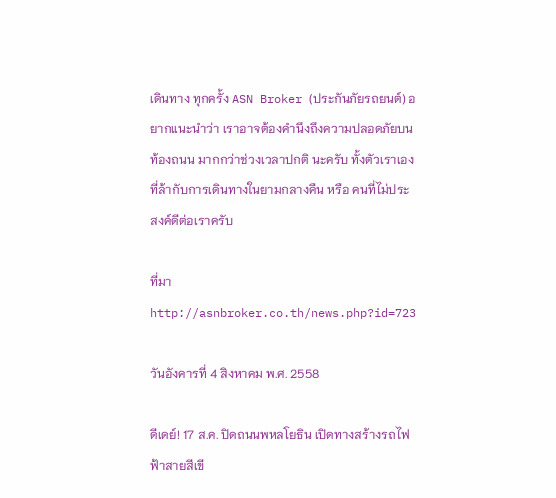เดินทาง ทุกครั้ง ASN Broker (ประกันภัยรถยนต์) อยากแนะนำว่า เราอาจต้องคำนึงถึงความปลอดภัยบนท้องถนน มากกว่าช่วงเวลาปกติ นะครับ ทั้งตัวเราเองที่ล้ากับการเดินทางในยามกลางคืน หรือ คนที่ไม่ประสงค์ดีต่อเราครับ

ที่มา http://asnbroker.co.th/news.php?id=723

วันอังคารที่ 4 สิงหาคม พ.ศ. 2558

ดีเดย์! 17 ส.ค. ปิดถนนพหลโยธิน เปิดทางสร้างรถไฟฟ้าสายสีเขี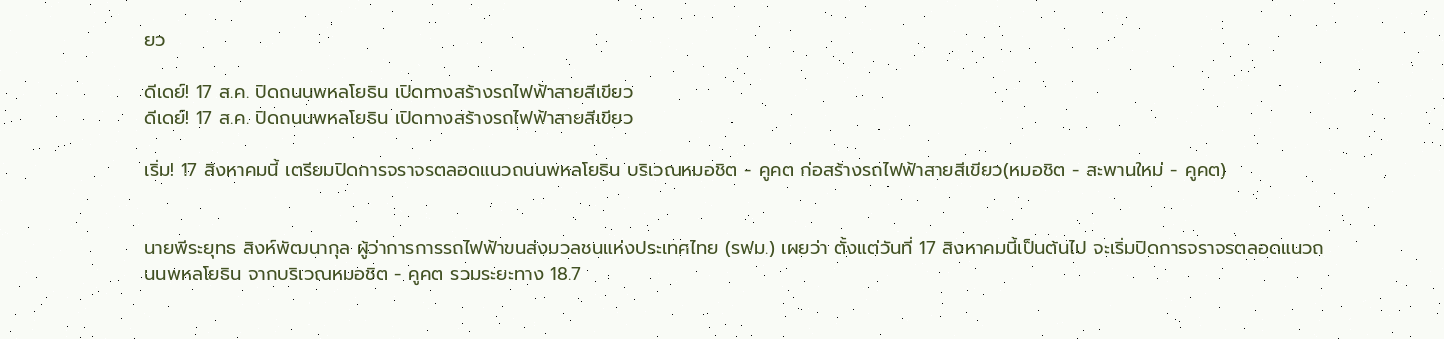ยว

ดีเดย์! 17 ส.ค. ปิดถนนพหลโยธิน เปิดทางสร้างรถไฟฟ้าสายสีเขียว
ดีเดย์! 17 ส.ค. ปิดถนนพหลโยธิน เปิดทางสร้างรถไฟฟ้าสายสีเขียว

เริ่ม! 17 สิงหาคมนี้ เตรียมปิดการจราจรตลอดแนวถนนพหลโยธิน บริเวณหมอชิต - คูคต ก่อสร้างรถไฟฟ้าสายสีเขียว(หมอชิต - สะพานใหม่ - คูคต)


นายพีระยุทธ สิงห์พัฒนากุล ผู้ว่าการการรถไฟฟ้าขนส่งมวลชนแห่งประเทศไทย (รฟม.) เผยว่า ตั้งแต่วันที่ 17 สิงหาคมนี้เป็นต้นไป จะเริ่มปิดการจราจรตลอดแนวถนนพหลโยธิน จากบริเวณหมอชิต - คูคต รวมระยะทาง 18.7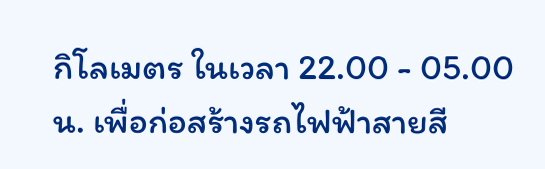กิโลเมตร ในเวลา 22.00 - 05.00 น. เพื่อก่อสร้างรถไฟฟ้าสายสี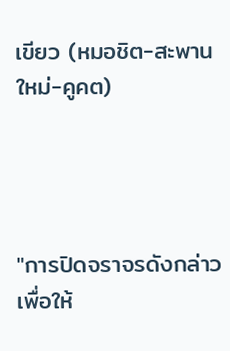เขียว (หมอชิต-สะพานใหม่-คูคต)




"การปิดจราจรดังกล่าว เพื่อให้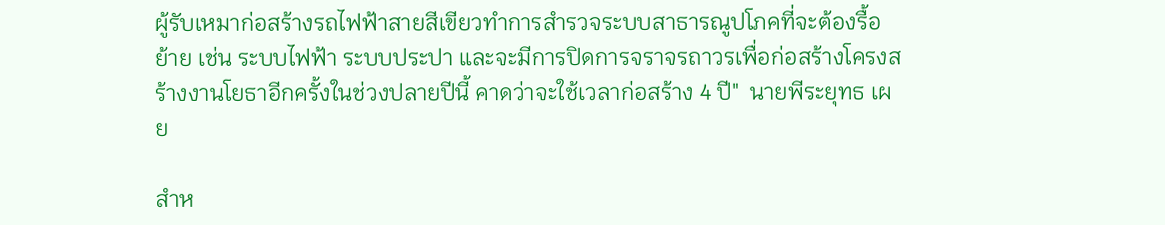ผู้รับเหมาก่อสร้างรถไฟฟ้าสายสีเขียวทำการสำรวจระบบสาธารณูปโภคที่จะต้องรื้อย้าย เช่น ระบบไฟฟ้า ระบบประปา และจะมีการปิดการจราจรถาวรเพื่อก่อสร้างโครงสร้างงานโยธาอีกครั้งในช่วงปลายปีนี้ คาดว่าจะใช้เวลาก่อสร้าง 4 ปี"  นายพีระยุทธ เผย

สำห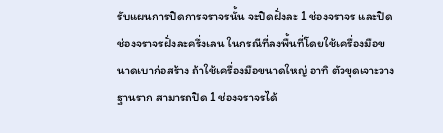รับแผนการปิดการจราจรนั้น จะปิดฝั่งละ 1 ช่องจราจร และปิดช่องจราจรฝั่งละครึ่งเลน ในกรณีที่ลงพื้นที่โดยใช้เครื่องมือขนาดเบาก่อสร้าง ถ้าใช้เครื่องมือขนาดใหญ่ อาทิ ตัวขุดเจาะวางฐานราก สามารถปิด 1 ช่องจราจรได้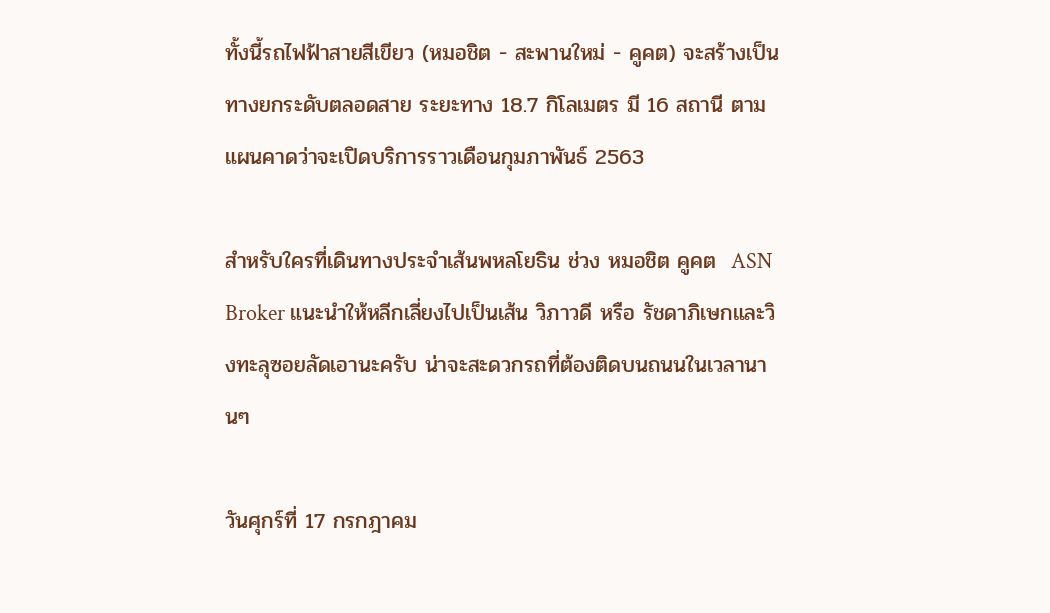ทั้งนี้รถไฟฟ้าสายสีเขียว (หมอชิต - สะพานใหม่ - คูคต) จะสร้างเป็นทางยกระดับตลอดสาย ระยะทาง 18.7 กิโลเมตร มี 16 สถานี ตามแผนคาดว่าจะเปิดบริการราวเดือนกุมภาพันธ์ 2563

สำหรับใครที่เดินทางประจำเส้นพหลโยธิน ช่วง หมอชิต คูคต  ASN Broker แนะนำให้หลีกเลี่ยงไปเป็นเส้น วิภาวดี หรือ รัชดาภิเษกและวิงทะลุซอยลัดเอานะครับ น่าจะสะดวกรถที่ต้องติดบนถนนในเวลานานๆ

วันศุกร์ที่ 17 กรกฎาคม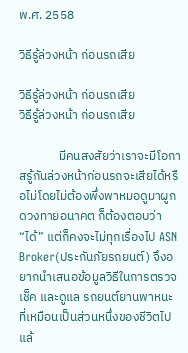พ.ศ. 2558

วิธีรู้ล่วงหน้า ก่อนรถเสีย

วิธีรู้ล่วงหน้า ก่อนรถเสีย
วิธีรู้ล่วงหน้า ก่อนรถเสีย

              มีคนสงสัยว่าเราจะมีโอกาสรู้กันล่วงหน้าก่อนรถจะเสียได้หรือไม่โดยไม่ต้องพึ่งพาหมอดูมาผูกดวงทายอนาคต ก็ต้องตอบว่า “ได้” แต่ก็คงจะไม่ทุกเรื่องไป ASN Broker(ประกันภัยรถยนต์) จึงอยากนำเสนอข้อมูลวิธีในการตรวจเช็ค และดูแล รถยนต์ยานพาหนะ ที่เหมือนเป็นส่วนหนึ่งของชีวิตไปแล้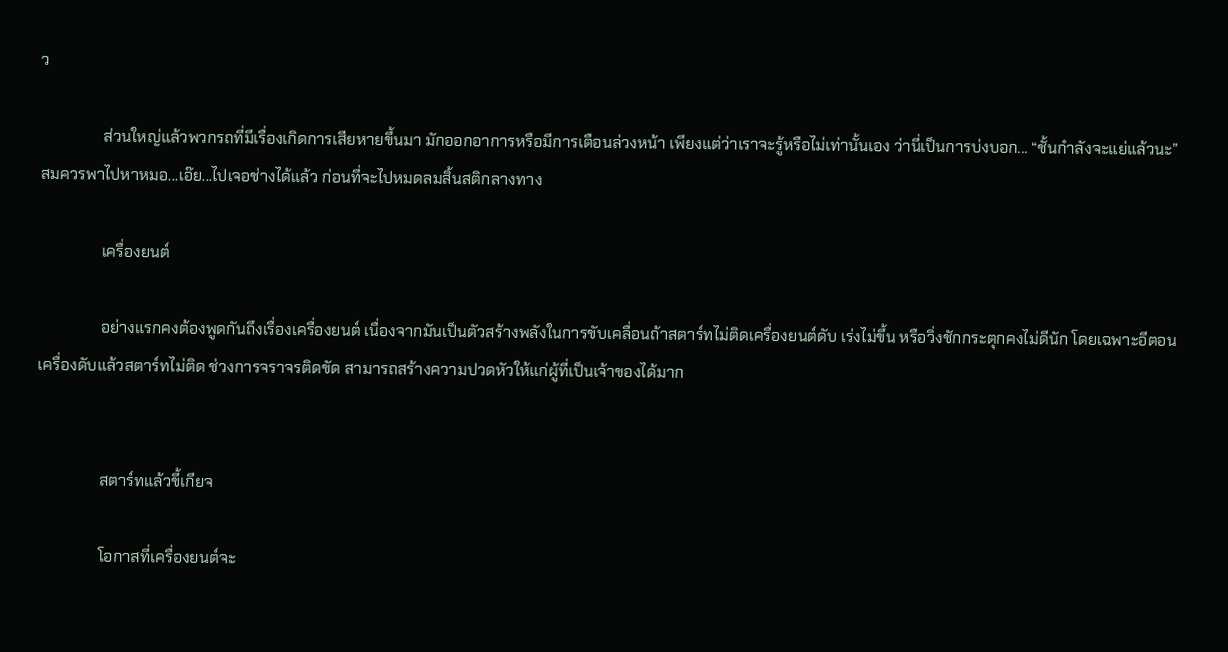ว

                ส่วนใหญ่แล้วพวกรถที่มีเรื่องเกิดการเสียหายขึ้นมา มักออกอาการหรือมีการเตือนล่วงหน้า เพียงแต่ว่าเราจะรู้หรือไม่เท่านั้นเอง ว่านี่เป็นการบ่งบอก... “ชั้นกำลังจะแย่แล้วนะ” สมควรพาไปหาหมอ...เอ๊ย...ไปเจอช่างได้แล้ว ก่อนที่จะไปหมดลมสิ้นสติกลางทาง

                เครื่องยนต์

                อย่างแรกคงต้องพูดกันถึงเรื่องเครื่องยนต์ เนื่องจากมันเป็นตัวสร้างพลังในการขับเคลื่อนถ้าสตาร์ทไม่ติดเครื่องยนต์ดับ เร่งไม่ขึ้น หรือวิ่งชักกระตุกคงไม่ดีนัก โดยเฉพาะอีตอนเครื่องดับแล้วสตาร์ทไม่ติด ช่วงการจราจรติดขัด สามารถสร้างความปวดหัวให้แก่ผู้ที่เป็นเจ้าของได้มาก


                สตาร์ทแล้วขี้เกียจ

                โอกาสที่เครื่องยนต์จะ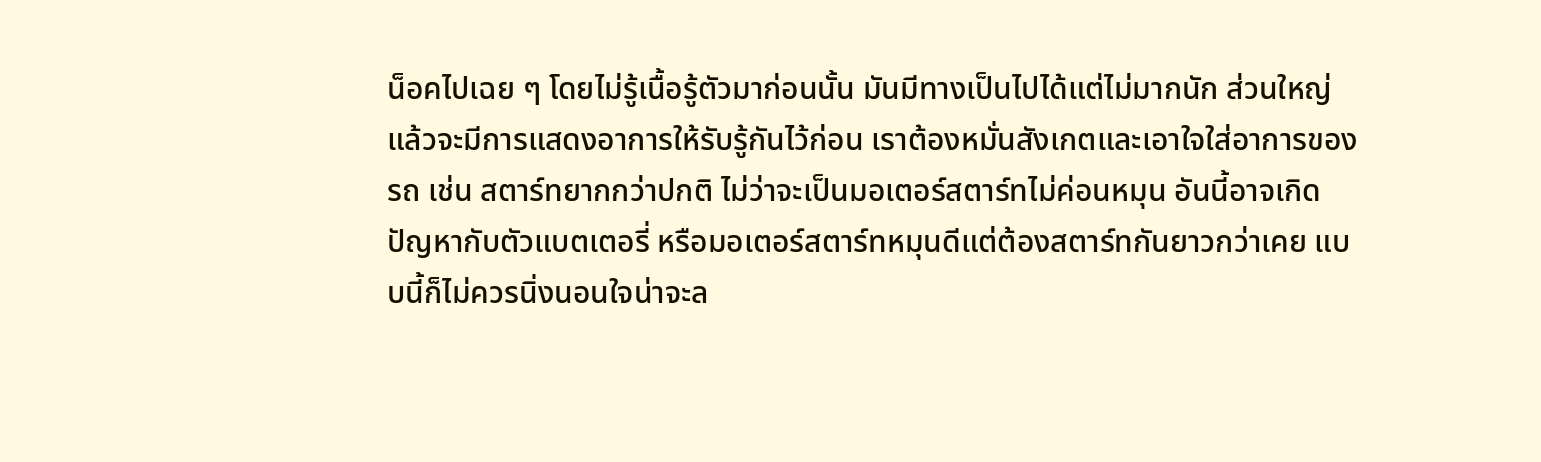น็อคไปเฉย ๆ โดยไม่รู้เนื้อรู้ตัวมาก่อนนั้น มันมีทางเป็นไปได้แต่ไม่มากนัก ส่วนใหญ่แล้วจะมีการแสดงอาการให้รับรู้กันไว้ก่อน เราต้องหมั่นสังเกตและเอาใจใส่อาการของรถ เช่น สตาร์ทยากกว่าปกติ ไม่ว่าจะเป็นมอเตอร์สตาร์ทไม่ค่อนหมุน อันนี้อาจเกิดปัญหากับตัวแบตเตอรี่ หรือมอเตอร์สตาร์ทหมุนดีแต่ต้องสตาร์ทกันยาวกว่าเคย แบบนี้ก็ไม่ควรนิ่งนอนใจน่าจะล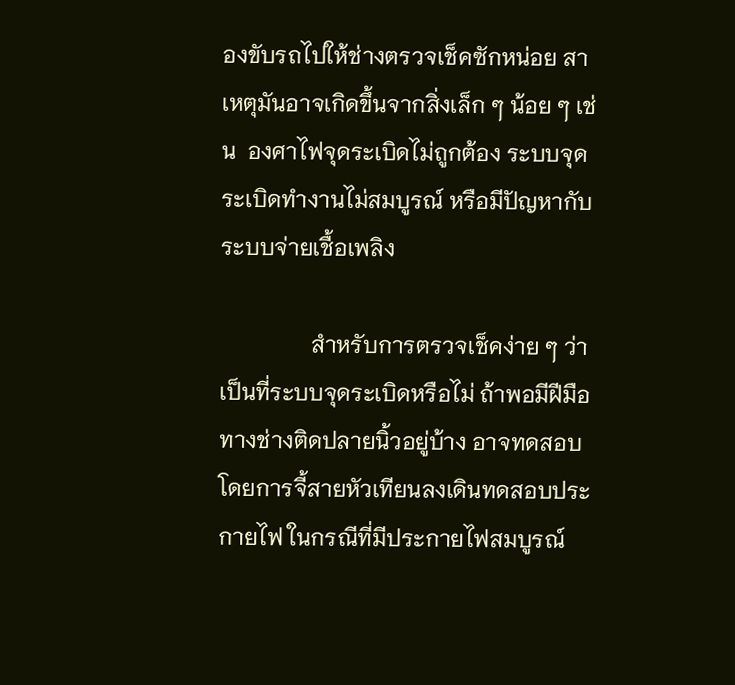องขับรถไปให้ช่างตรวจเช็คซักหน่อย สาเหตุมันอาจเกิดขึ้นจากสิ่งเล็ก ๆ น้อย ๆ เช่น  องศาไฟจุดระเบิดไม่ถูกต้อง ระบบจุดระเบิดทำงานไม่สมบูรณ์ หรือมีปัญหากับระบบจ่ายเชื้อเพลิง

                สำหรับการตรวจเช็คง่าย ๆ ว่าเป็นที่ระบบจุดระเบิดหรือไม่ ถ้าพอมีฝีมือทางช่างติดปลายนิ้วอยู่บ้าง อาจทดสอบโดยการจี้สายหัวเทียนลงเดินทดสอบประกายไฟ ในกรณีที่มีประกายไฟสมบูรณ์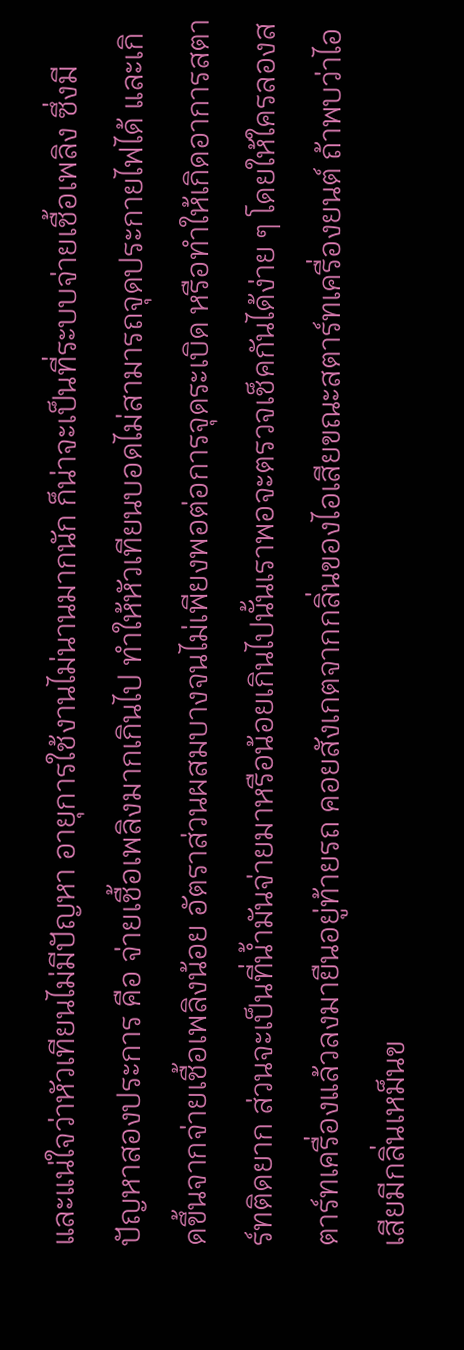และแน่ใจว่าหัวเทียนไม่มีปัญหา อายุการใช้งานไม่นานมากนัก ก็น่าจะเป็นที่ระบบจ่ายเชื้อเพลิง ซึ่งมีปัญหาสองประการ คือ จ่ายเชื้อเพลิงมากเกินไป ทำให้หัวเทียนบอดไม่สามารถจุดประกายไฟได้ และเกิดขึ้นจากจ่ายเชื้อเพลิงน้อย อัตราส่วนผสมบางจนไม่เพียงพอต่อการจุดระเบิด หรือทำให้เกิดอาการสตาร์ทติดยาก ส่วนจะเป็นที่น้ำมันจ่ายมาหรือน้อยเกินไปนั้นเราพอจะตรวจเช็คกันได้ง่าย ๆ โดยให้ใครลองสตาร์ทเครื่องแล้วลงมายืนอยู่ท้ายรถ คอยสังเกตจากกลิ่นของไอเสียขณะสตาร์ทเครื่องยนต์ ถ้าพบว่าไอเสียมีกลิ่นเหม็นข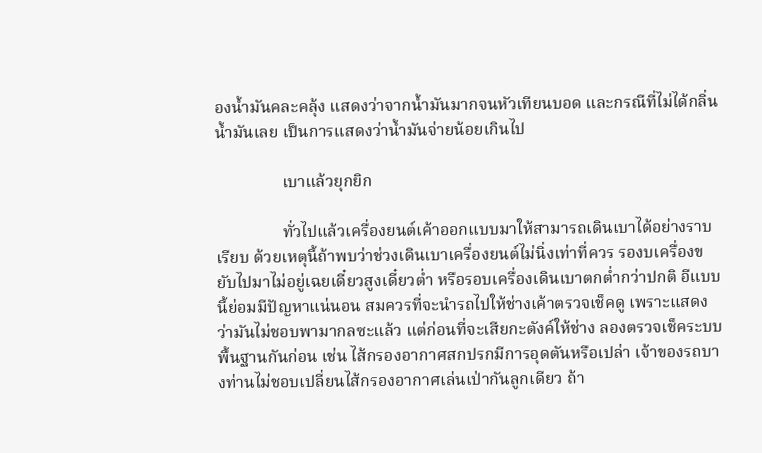องน้ำมันคละคลุ้ง แสดงว่าจากน้ำมันมากจนหัวเทียนบอด และกรณีที่ไม่ได้กลิ่นน้ำมันเลย เป็นการแสดงว่าน้ำมันจ่ายน้อยเกินไป

                เบาแล้วยุกยิก

                ทั่วไปแล้วเครื่องยนต์เค้าออกแบบมาให้สามารถเดินเบาได้อย่างราบเรียบ ด้วยเหตุนี้ถ้าพบว่าช่วงเดินเบาเครื่องยนต์ไม่นิ่งเท่าที่ควร รองบเครื่องขยับไปมาไม่อยู่เฉยเดี๋ยวสูงเดี๋ยวต่ำ หรือรอบเครื่องเดินเบาตกต่ำกว่าปกติ อีแบบนี้ย่อมมีปัญหาแน่นอน สมควรที่จะนำรถไปให้ช่างเค้าตรวจเช็คดู เพราะแสดงว่ามันไม่ชอบพามากลซะแล้ว แต่ก่อนที่จะเสียกะตังค์ให้ช่าง ลองตรวจเช็คระบบพื้นฐานกันก่อน เช่น ไส้กรองอากาศสกปรกมีการอุดตันหรือเปล่า เจ้าของรถบางท่านไม่ชอบเปลี่ยนไส้กรองอากาศเล่นเป่ากันลูกเดียว ถ้า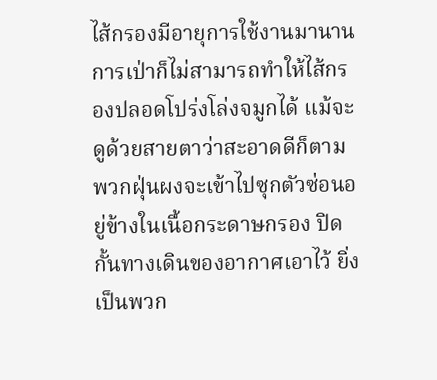ไส้กรองมีอายุการใช้งานมานาน การเป่าก็ไม่สามารถทำให้ไส้กรองปลอดโปร่งโล่งจมูกได้ แม้จะดูด้วยสายตาว่าสะอาดดีก็ตาม พวกฝุ่นผงจะเข้าไปซุกตัวซ่อนอยู่ข้างในเนื้อกระดาษกรอง ปิดกั้นทางเดินของอากาศเอาไว้ ยิ่งเป็นพวก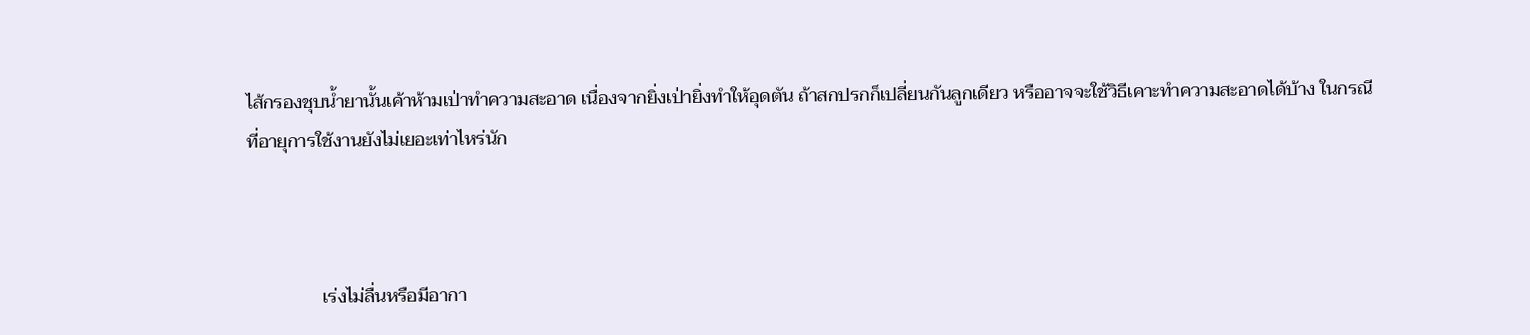ไส้กรองชุบน้ำยานั้นเค้าห้ามเป่าทำความสะอาด เนื่องจากยิ่งเป่ายิ่งทำให้อุดตัน ถ้าสกปรกก็เปลี่ยนกันลูกเดียว หรืออาจจะใช้วิธีเคาะทำความสะอาดได้บ้าง ในกรณีที่อายุการใช้งานยังไม่เยอะเท่าไหร่นัก



                เร่งไม่ลื่นหรือมีอากา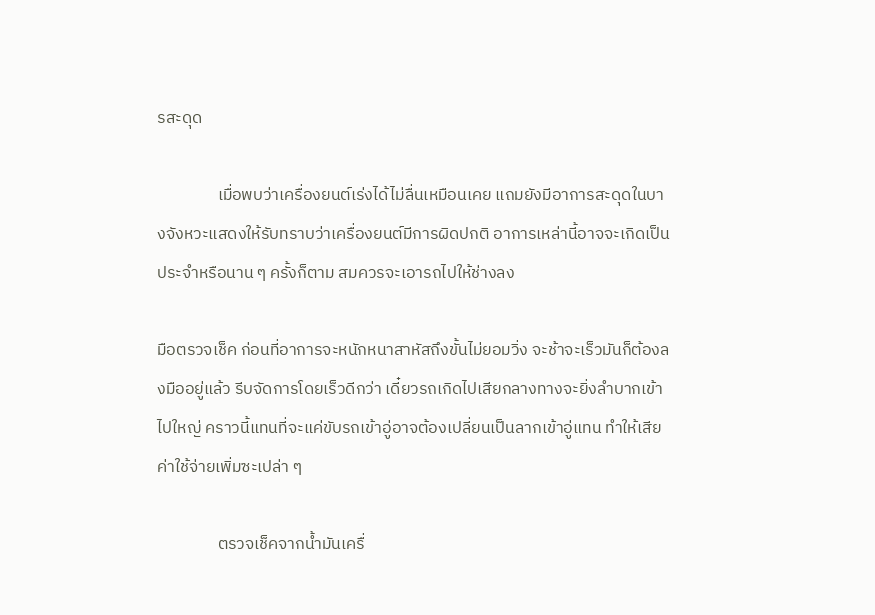รสะดุด

                เมื่อพบว่าเครื่องยนต์เร่งได้ไม่ลื่นเหมือนเคย แถมยังมีอาการสะดุดในบางจังหวะแสดงให้รับทราบว่าเครื่องยนต์มีการผิดปกติ อาการเหล่านี้อาจจะเกิดเป็นประจำหรือนาน ๆ ครั้งก็ตาม สมควรจะเอารถไปให้ช่างลง

มือตรวจเช็ค ก่อนที่อาการจะหนักหนาสาหัสถึงขั้นไม่ยอมวิ่ง จะช้าจะเร็วมันก็ต้องลงมืออยู่แล้ว รีบจัดการโดยเร็วดีกว่า เดี๋ยวรถเกิดไปเสียกลางทางจะยิ่งลำบากเข้าไปใหญ่ คราวนี้แทนที่จะแค่ขับรถเข้าอู่อาจต้องเปลี่ยนเป็นลากเข้าอู่แทน ทำให้เสียค่าใช้จ่ายเพิ่มซะเปล่า ๆ

                ตรวจเช็คจากน้ำมันเครื่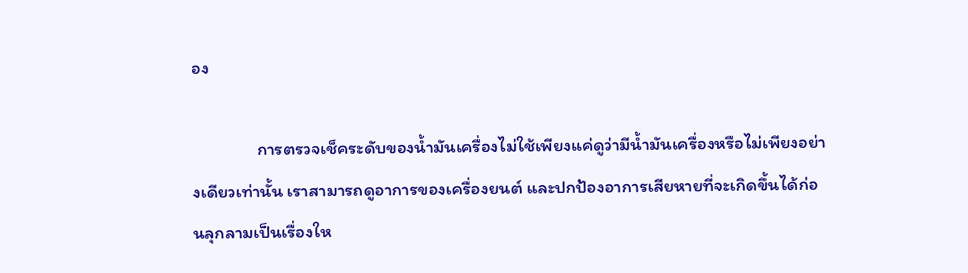อง

                การตรวจเช็คระดับของน้ำมันเครื่องไม่ใช้เพียงแค่ดูว่ามีน้ำมันเครื่องหรือไม่เพียงอย่างเดียวเท่านั้น เราสามารถดูอาการของเครื่องยนต์ และปกป้องอาการเสียหายที่จะเกิดขึ้นได้ก่อนลุกลามเป็นเรื่องให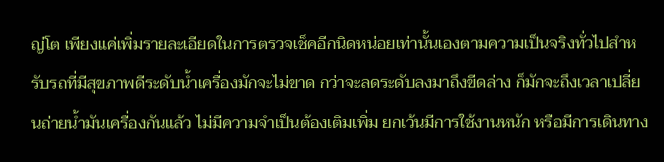ญ่โต เพียงแค่เพิ่มรายละเอียดในการตรวจเช็คอีกนิดหน่อยเท่านั้นเองตามความเป็นจริงทั่วไปสำหรับรถที่มีสุขภาพดีระดับน้ำเครื่องมักจะไม่ขาด กว่าจะลดระดับลงมาถึงขีดล่าง ก็มักจะถึงเวลาเปลี่ยนถ่ายน้ำมันเครื่องกันแล้ว ไม่มีความจำเป็นต้องเติมเพิ่ม ยกเว้นมีการใช้งานหนัก หรือมีการเดินทาง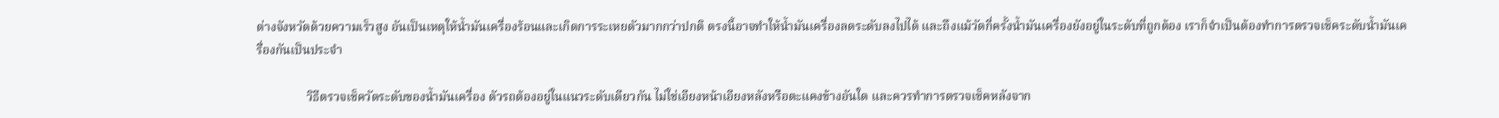ต่างจังหวัดด้วยความเร็วสูง อันเป็นเหตุให้น้ำมันเครื่องร้อนและเกิดการระเหยตัวมากกว่าปกติ ตรงนี้อาจทำให้น้ำมันเครื่องลดระดับลงไปได้ และถึงแม้วัดกี่ครั้งน้ำมันเครื่องยังอยู่ในระดับที่ถูกต้อง เราก็จำเป็นต้องทำการตรวจเช็คระดับน้ำมันเครื่องกันเป็นประจำ

                วิธีตรวจเช็ควัดระดับของน้ำมันเครื่อง ตัวรถต้องอยู่ในแนวระดับเดียวกัน ไม่ใช่เอียงหน้าเอียงหลังหรือตะแคงข้างอันใด และควรทำการตรวจเช็คหลังจาก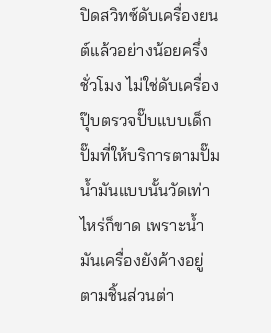ปิดสวิทซ์ดับเครื่องยนต์แล้วอย่างน้อยครึ่งชั่วโมง ไม่ใช่ดับเครื่องปุ๊บตรวจปั๊บแบบเด็กปั๊มที่ให้บริการตามปั๊มน้ำมันแบบนั้นวัดเท่าไหร่ก็ขาด เพราะน้ำมันเครื่องยังค้างอยู่ตามชิ้นส่วนต่า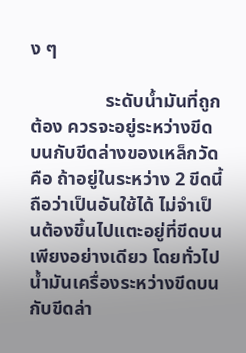ง ๆ

                ระดับน้ำมันที่ถูกต้อง ควรจะอยู่ระหว่างขีดบนกับขีดล่างของเหล็กวัด คือ ถ้าอยู่ในระหว่าง 2 ขีดนี้ถือว่าเป็นอันใช้ได้ ไม่จำเป็นต้องขึ้นไปแตะอยู่ที่ขีดบนเพียงอย่างเดียว โดยทั่วไปน้ำมันเครื่องระหว่างขีดบนกับขีดล่า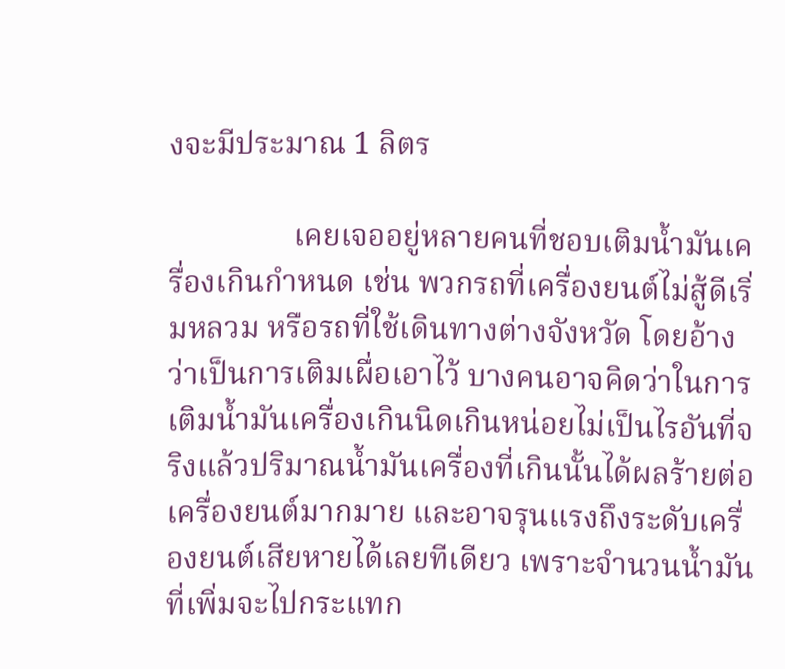งจะมีประมาณ 1 ลิตร

                เคยเจออยู่หลายคนที่ชอบเติมน้ำมันเครื่องเกินกำหนด เช่น พวกรถที่เครื่องยนต์ไม่สู้ดีเริ่มหลวม หรือรถที่ใช้เดินทางต่างจังหวัด โดยอ้างว่าเป็นการเติมเผื่อเอาไว้ บางคนอาจคิดว่าในการเติมน้ำมันเครื่องเกินนิดเกินหน่อยไม่เป็นไรอันที่จริงแล้วปริมาณน้ำมันเครื่องที่เกินนั้นได้ผลร้ายต่อเครื่องยนต์มากมาย และอาจรุนแรงถึงระดับเครื่องยนต์เสียหายได้เลยทีเดียว เพราะจำนวนน้ำมันที่เพิ่มจะไปกระแทก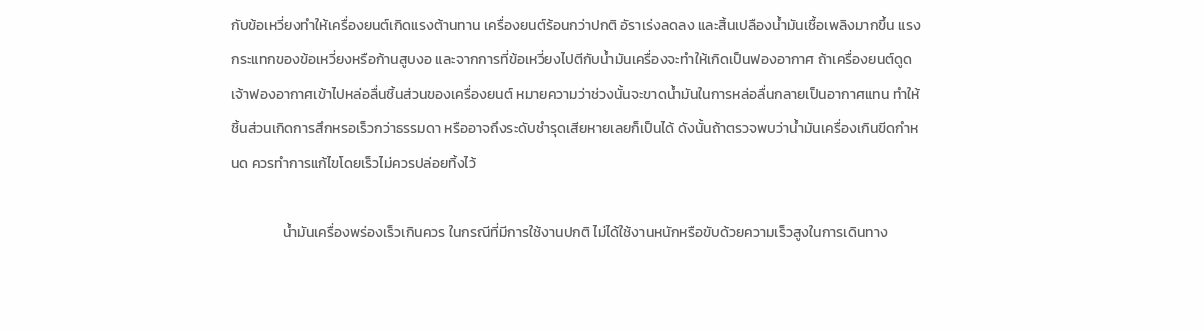กับข้อเหวี่ยงทำให้เครื่องยนต์เกิดแรงต้านทาน เครื่องยนต์ร้อนกว่าปกติ อัราเร่งลดลง และสิ้นเปลืองน้ำมันเชื้อเพลิงมากขึ้น แรงกระแทกของข้อเหวี่ยงหรือก้านสูบงอ และจากการที่ข้อเหวี่ยงไปตีกับน้ำมันเครื่องจะทำให้เกิดเป็นฟองอากาศ ถ้าเครื่องยนต์ดูดเจ้าฟองอากาศเข้าไปหล่อลื่นชิ้นส่วนของเครื่องยนต์ หมายความว่าช่วงนั้นจะขาดน้ำมันในการหล่อลื่นกลายเป็นอากาศแทน ทำให้ชิ้นส่วนเกิดการสึกหรอเร็วกว่าธรรมดา หรืออาจถึงระดับชำรุดเสียหายเลยก็เป็นได้ ดังนั้นถ้าตรวจพบว่าน้ำมันเครื่องเกินขีดกำหนด ควรทำการแก้ไขโดยเร็วไม่ควรปล่อยทิ้งไว้

                น้ำมันเครื่องพร่องเร็วเกินควร ในกรณีที่มีการใช้งานปกติ ไม่ได้ใช้งานหนักหรือขับด้วยความเร็วสูงในการเดินทาง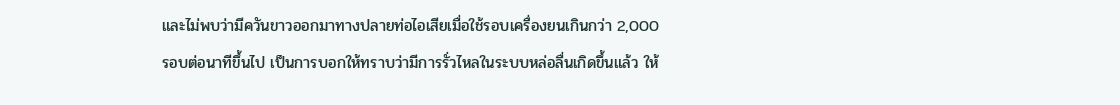และไม่พบว่ามีควันขาวออกมาทางปลายท่อไอเสียเมื่อใช้รอบเครื่องยนเกินกว่า 2,000 รอบต่อนาทีขึ้นไป เป็นการบอกให้ทราบว่ามีการรั่วไหลในระบบหล่อลื่นเกิดขึ้นแล้ว ให้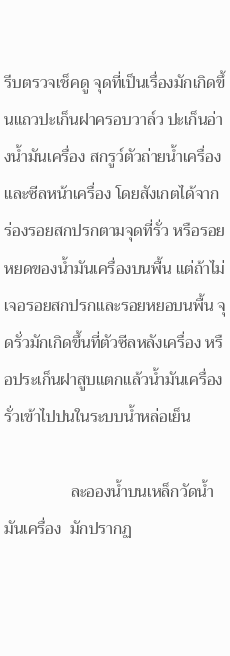รีบตรวจเช็คดู จุดที่เป็นเรื่องมักเกิดขึ้นแถวปะเก็นฝาครอบวาล์ว ปะเก็นอ่างน้ำมันเครื่อง สกรูว์ตัวถ่ายน้ำเครื่อง และซีลหน้าเครื่อง โดยสังเกตได้จากร่องรอยสกปรกตามจุดที่รั่ว หรือรอยหยดของน้ำมันเครื่องบนพื้น แต่ถ้าไม่เจอรอยสกปรกและรอยหยอบนพื้น จุดรั่วมักเกิดขึ้นที่ตัวซีลหลังเครื่อง หรือประเก็นฝาสูบแตกแล้วน้ำมันเครื่องรั่วเข้าไปปนในระบบน้ำหล่อเย็น

                ละอองน้ำบนเหล็กวัดน้ำมันเครื่อง  มักปรากฏ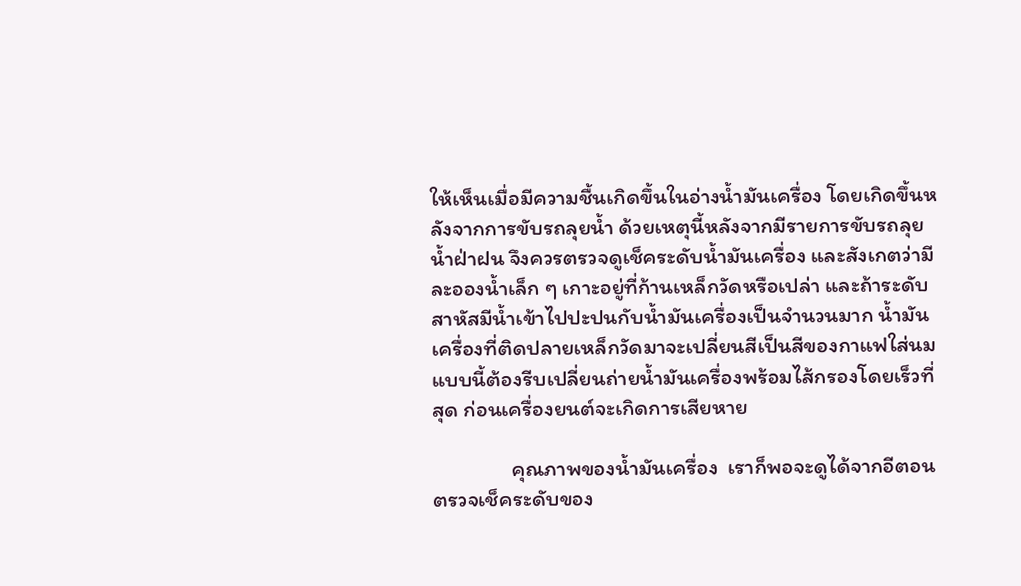ให้เห็นเมื่อมีความชื้นเกิดขึ้นในอ่างน้ำมันเครื่อง โดยเกิดขึ้นหลังจากการขับรถลุยน้ำ ด้วยเหตุนี้หลังจากมีรายการขับรถลุยน้ำฝ่าฝน จึงควรตรวจดูเช็คระดับน้ำมันเครื่อง และสังเกตว่ามีละอองน้ำเล็ก ๆ เกาะอยู่ที่ก้านเหล็กวัดหรือเปล่า และถ้าระดับสาหัสมีน้ำเข้าไปปะปนกับน้ำมันเครื่องเป็นจำนวนมาก น้ำมันเครื่องที่ติดปลายเหล็กวัดมาจะเปลี่ยนสีเป็นสีของกาแฟใส่นม แบบนี้ต้องรีบเปลี่ยนถ่ายน้ำมันเครื่องพร้อมไส้กรองโดยเร็วที่สุด ก่อนเครื่องยนต์จะเกิดการเสียหาย

                คุณภาพของน้ำมันเครื่อง  เราก็พอจะดูได้จากอีตอนตรวจเช็คระดับของ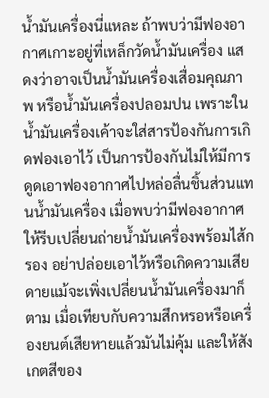น้ำมันเครื่องนี่แหละ ถ้าพบว่ามีฟองอากาศเกาะอยู่ที่เหล็กวัดน้ำมันเครื่อง แสดงว่าอาจเป็นน้ำมันเครื่องเสื่อมคุณภาพ หรือน้ำมันเครื่องปลอมปน เพราะในน้ำมันเครื่องเค้าจะใส่สารป้องกันการเกิดฟองเอาไว้ เป็นการป้องกันไม่ให้มีการดูดเอาฟองอากาศไปหล่อลื่นชิ้นส่วนแทนน้ำมันเครื่อง เมื่อพบว่ามีฟองอากาศให้รีบเปลี่ยนถ่ายน้ำมันเครื่องพร้อมไส้กรอง อย่าปล่อยเอาไว้หรือเกิดความเสียดายแม้จะเพิ่งเปลี่ยนน้ำมันเครื่องมาก็ตาม เมื่อเทียบกับความสึกหรอหรือเครื่องยนต์เสียหายแล้วมันไม่คุ้ม และให้สังเกตสีของ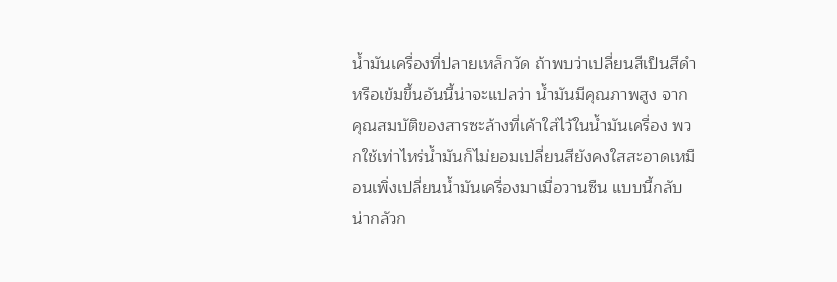น้ำมันเครื่องที่ปลายเหล็กวัด ถ้าพบว่าเปลี่ยนสีเป็นสีดำหรือเข้มขึ้นอันนี้น่าจะแปลว่า น้ำมันมีคุณภาพสูง จากคุณสมบัติของสารซะล้างที่เค้าใส่ไว้ในน้ำมันเครื่อง พวกใช้เท่าไหร่น้ำมันก็ไม่ยอมเปลี่ยนสียังคงใสสะอาดเหมือนเพิ่งเปลี่ยนน้ำมันเครื่องมาเมื่อวานซืน แบบนี้กลับน่ากลัวก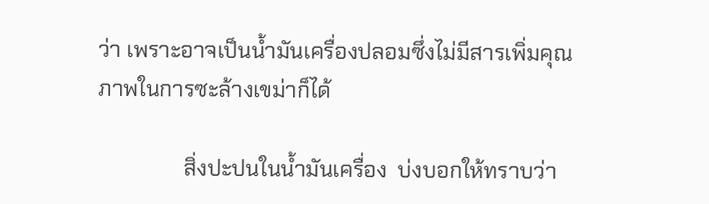ว่า เพราะอาจเป็นน้ำมันเครื่องปลอมซึ่งไม่มีสารเพิ่มคุณภาพในการซะล้างเขม่าก็ได้

                สิ่งปะปนในน้ำมันเครื่อง  บ่งบอกให้ทราบว่า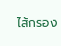ไส้กรอง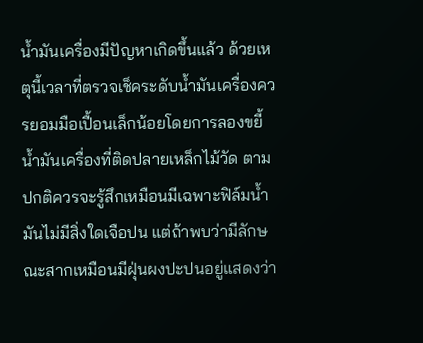น้ำมันเครื่องมีปัญหาเกิดขึ้นแล้ว ด้วยเหตุนี้เวลาที่ตรวจเช็คระดับน้ำมันเครื่องควรยอมมือเปื้อนเล็กน้อยโดยการลองขยี้น้ำมันเครื่องที่ติดปลายเหล็กไม้วัด ตามปกติควรจะรู้สึกเหมือนมีเฉพาะฟิล์มน้ำมันไม่มีสิ่งใดเจือปน แต่ถ้าพบว่ามีลักษณะสากเหมือนมีฝุ่นผงปะปนอยู่แสดงว่า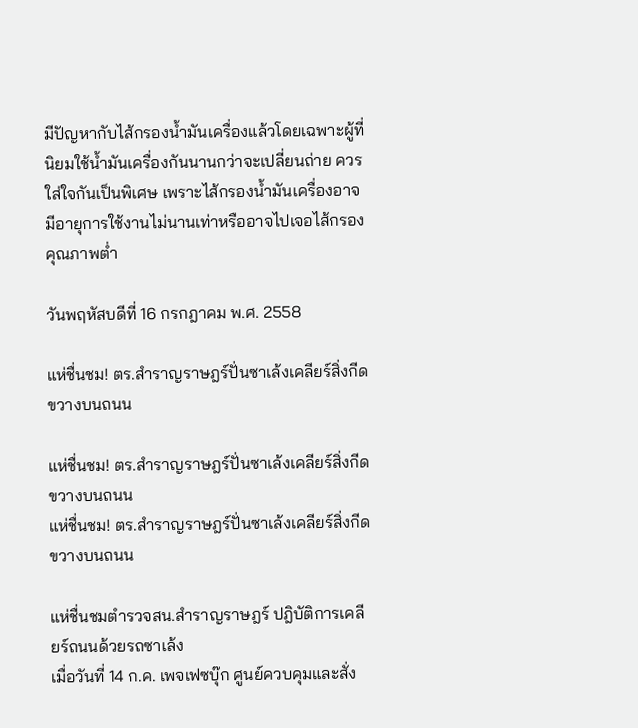มีปัญหากับไส้กรองน้ำมันเครื่องแล้วโดยเฉพาะผู้ที่นิยมใช้น้ำมันเครื่องกันนานกว่าจะเปลี่ยนถ่าย ควรใส่ใจกันเป็นพิเศษ เพราะไส้กรองน้ำมันเครื่องอาจมีอายุการใช้งานไม่นานเท่าหรืออาจไปเจอไส้กรองคุณภาพต่ำ

วันพฤหัสบดีที่ 16 กรกฎาคม พ.ศ. 2558

แห่ชื่นชม! ตร.สำราญราษฎร์ปั่นซาเล้งเคลียร์สิ่งกีดขวางบนถนน

แห่ชื่นชม! ตร.สำราญราษฎร์ปั่นซาเล้งเคลียร์สิ่งกีดขวางบนถนน
แห่ชื่นชม! ตร.สำราญราษฎร์ปั่นซาเล้งเคลียร์สิ่งกีดขวางบนถนน

แห่ชื่นชมตำรวจสน.สำราญราษฎร์ ปฎิบัติการเคลียร์ถนนด้วยรถซาเล้ง
เมื่อวันที่ 14 ก.ค. เพจเฟซบุ๊ก ศูนย์ควบคุมและสั่ง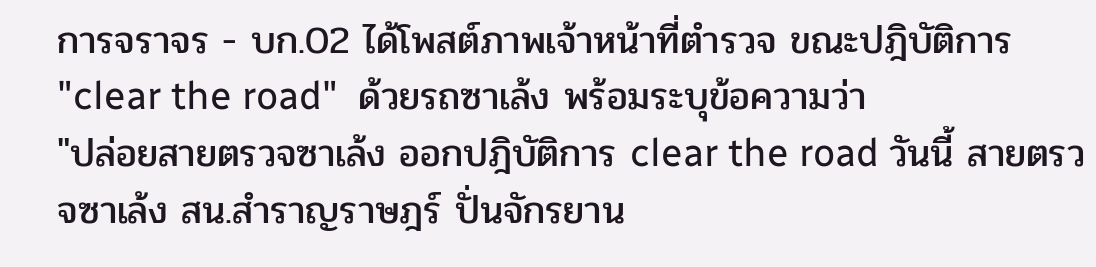การจราจร - บก.02 ได้โพสต์ภาพเจ้าหน้าที่ตำรวจ ขณะปฎิบัติการ "clear the road"  ด้วยรถซาเล้ง พร้อมระบุข้อความว่า
"ปล่อยสายตรวจซาเล้ง ออกปฎิบัติการ clear the road วันนี้ สายตรวจซาเล้ง สน.สำราญราษฎร์ ปั่นจักรยาน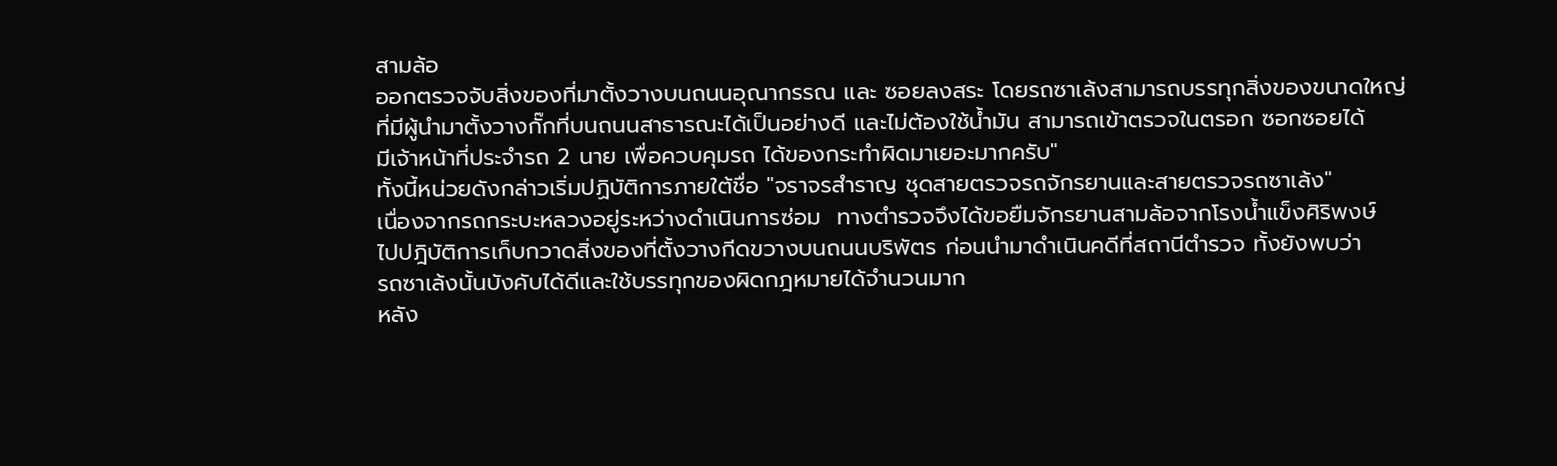สามล้อ
ออกตรวจจับสิ่งของที่มาตั้งวางบนถนนอุณากรรณ และ ซอยลงสระ โดยรถซาเล้งสามารถบรรทุกสิ่งของขนาดใหญ่
ที่มีผู้นำมาตั้งวางกั๊กที่บนถนนสาธารณะได้เป็นอย่างดี และไม่ต้องใช้น้ำมัน สามารถเข้าตรวจในตรอก ซอกซอยได้
มีเจ้าหน้าที่ประจำรถ 2 นาย เพื่อควบคุมรถ ได้ของกระทำผิดมาเยอะมากครับ"
ทั้งนี้หน่วยดังกล่าวเริ่มปฏิบัติการภายใต้ชื่อ "จราจรสำราญ ชุดสายตรวจรถจักรยานและสายตรวจรถซาเล้ง"
เนื่องจากรถกระบะหลวงอยู่ระหว่างดำเนินการซ่อม  ทางตำรวจจึงได้ขอยืมจักรยานสามล้อจากโรงน้ำแข็งศิริพงษ์
ไปปฎิบัติการเก็บกวาดสิ่งของที่ตั้งวางกีดขวางบนถนนบริพัตร ก่อนนำมาดำเนินคดีที่สถานีตำรวจ ทั้งยังพบว่า
รถซาเล้งนั้นบังคับได้ดีและใช้บรรทุกของผิดกฎหมายได้จำนวนมาก
หลัง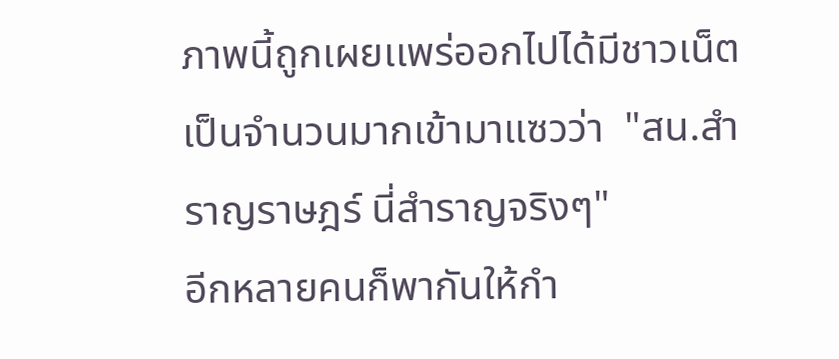ภาพนี้ถูกเผยเเพร่ออกไปได้มีชาวเน็ตเป็นจำนวนมากเข้ามาแซวว่า  "สน.สำราญราษฎร์ นี่สำราญจริงๆ"
อีกหลายคนก็พากันให้กำ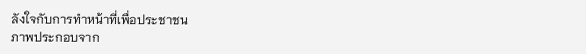ลังใจกับการทำหน้าที่เพื่อประชาชน
ภาพประกอบจาก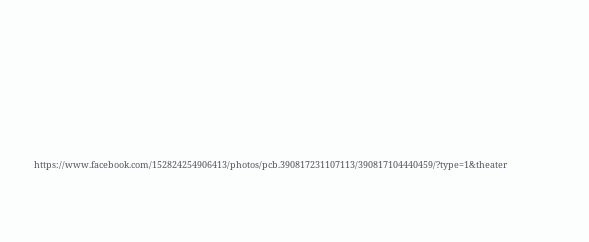https://www.facebook.com/152824254906413/photos/pcb.390817231107113/390817104440459/?type=1&theater